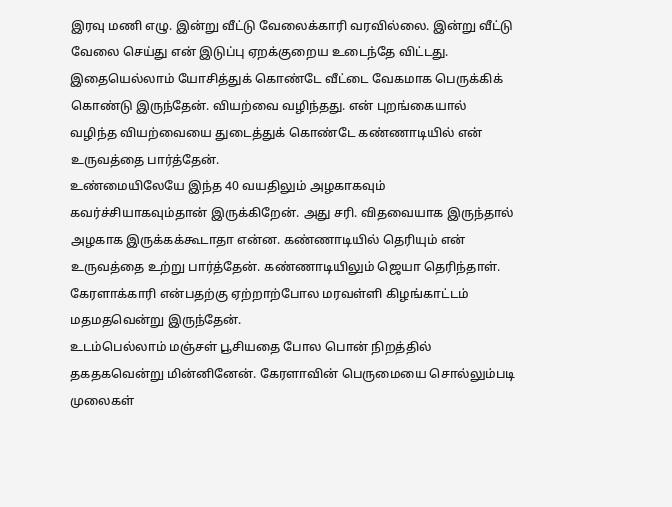இரவு மணி எழு. இன்று வீட்டு வேலைக்காரி வரவில்லை. இன்று வீட்டு வேலை செய்து என் இடுப்பு ஏறக்குறைய உடைந்தே விட்டது. இதையெல்லாம் யோசித்துக் கொண்டே வீட்டை வேகமாக பெருக்கிக் கொண்டு இருந்தேன். வியற்வை வழிந்தது. என் புறங்கையால் வழிந்த வியற்வையை துடைத்துக் கொண்டே கண்ணாடியில் என் உருவத்தை பார்த்தேன்.
உண்மையிலேயே இந்த 40 வயதிலும் அழகாகவும் கவர்ச்சியாகவும்தான் இருக்கிறேன். அது சரி. விதவையாக இருந்தால் அழகாக இருக்கக்கூடாதா என்ன. கண்ணாடியில் தெரியும் என் உருவத்தை உற்று பார்த்தேன். கண்ணாடியிலும் ஜெயா தெரிந்தாள். கேரளாக்காரி என்பதற்கு ஏற்றாற்போல மரவள்ளி கிழங்காட்டம் மதமதவென்று இருந்தேன்.
உடம்பெல்லாம் மஞ்சள் பூசியதை போல பொன் நிறத்தில் தகதகவென்று மின்னினேன். கேரளாவின் பெருமையை சொல்லும்படி முலைகள்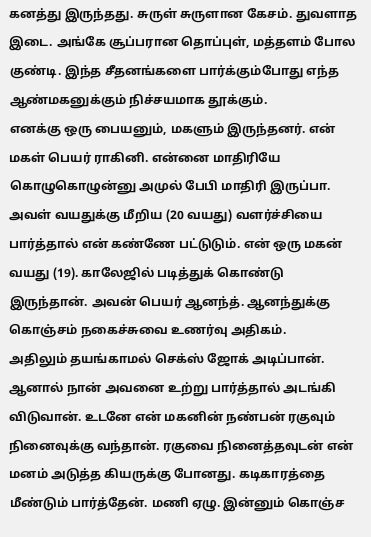கனத்து இருந்தது. சுருள் சுருளான கேசம். துவளாத இடை. அங்கே சூப்பரான தொப்புள், மத்தளம் போல குண்டி. இந்த சீதனங்களை பார்க்கும்போது எந்த ஆண்மகனுக்கும் நிச்சயமாக தூக்கும்.
எனக்கு ஒரு பையனும், மகளும் இருந்தனர். என் மகள் பெயர் ராகினி. என்னை மாதிரியே கொழுகொழுன்னு அமுல் பேபி மாதிரி இருப்பா. அவள் வயதுக்கு மீறிய (20 வயது) வளர்ச்சியை பார்த்தால் என் கண்ணே பட்டுடும். என் ஒரு மகன் வயது (19). காலேஜில் படித்துக் கொண்டு இருந்தான். அவன் பெயர் ஆனந்த். ஆனந்துக்கு கொஞ்சம் நகைச்சுவை உணர்வு அதிகம்.
அதிலும் தயங்காமல் செக்ஸ் ஜோக் அடிப்பான். ஆனால் நான் அவனை உற்று பார்த்தால் அடங்கி விடுவான். உடனே என் மகனின் நண்பன் ரகுவும் நினைவுக்கு வந்தான். ரகுவை நினைத்தவுடன் என் மனம் அடுத்த கியருக்கு போனது. கடிகாரத்தை மீண்டும் பார்த்தேன். மணி ஏழு. இன்னும் கொஞ்ச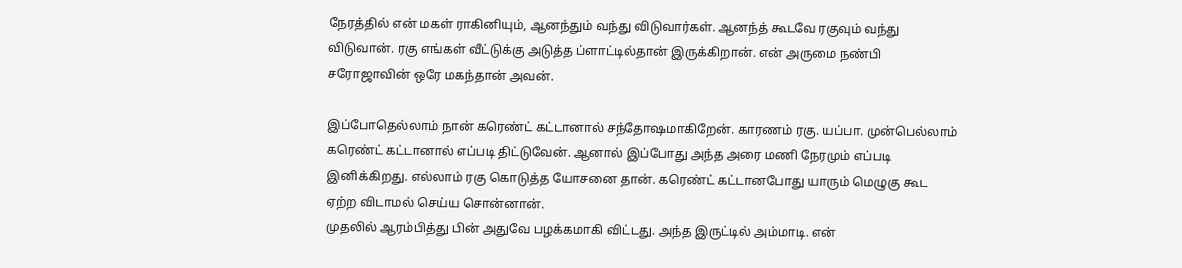நேரத்தில் என் மகள் ராகினியும், ஆனந்தும் வந்து விடுவார்கள். ஆனந்த் கூடவே ரகுவும் வந்து விடுவான். ரகு எங்கள் வீட்டுக்கு அடுத்த ப்ளாட்டில்தான் இருக்கிறான். என் அருமை நண்பி சரோஜாவின் ஒரே மகந்தான் அவன்.

இப்போதெல்லாம் நான் கரெண்ட் கட்டானால் சந்தோஷமாகிறேன். காரணம் ரகு. யப்பா. முன்பெல்லாம் கரெண்ட் கட்டானால் எப்படி திட்டுவேன். ஆனால் இப்போது அந்த அரை மணி நேரமும் எப்படி இனிக்கிறது. எல்லாம் ரகு கொடுத்த யோசனை தான். கரெண்ட் கட்டானபோது யாரும் மெழுகு கூட ஏற்ற விடாமல் செய்ய சொன்னான்.
முதலில் ஆரம்பித்து பின் அதுவே பழக்கமாகி விட்டது. அந்த இருட்டில் அம்மாடி. என்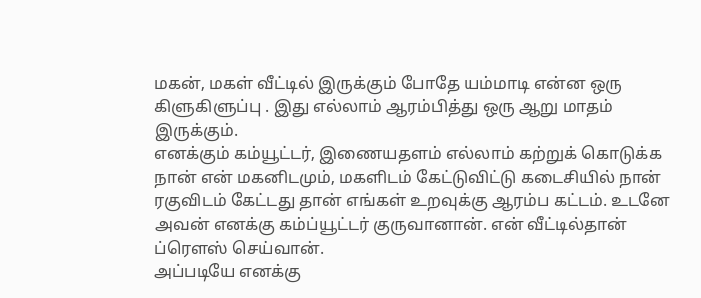மகன், மகள் வீட்டில் இருக்கும் போதே யம்மாடி என்ன ஒரு கிளுகிளுப்பு . இது எல்லாம் ஆரம்பித்து ஒரு ஆறு மாதம் இருக்கும்.
எனக்கும் கம்யூட்டர், இணையதளம் எல்லாம் கற்றுக் கொடுக்க நான் என் மகனிடமும், மகளிடம் கேட்டுவிட்டு கடைசியில் நான் ரகுவிடம் கேட்டது தான் எங்கள் உறவுக்கு ஆரம்ப கட்டம். உடனே அவன் எனக்கு கம்ப்யூட்டர் குருவானான். என் வீட்டில்தான் ப்ரௌஸ் செய்வான்.
அப்படியே எனக்கு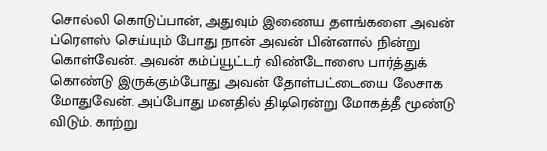சொல்லி கொடுப்பான், அதுவும் இணைய தளங்களை அவன் ப்ரௌஸ் செய்யும் போது நான் அவன் பின்னால் நின்று கொள்வேன். அவன் கம்ப்யூட்டர் விண்டோஸை பார்த்துக் கொண்டு இருக்கும்போது அவன் தோள்பட்டையை லேசாக மோதுவேன். அப்போது மனதில் திடிரென்று மோகத்தீ மூண்டு விடும். காற்று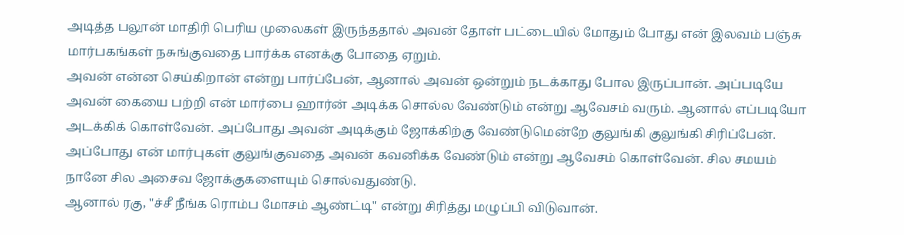அடித்த பலூன் மாதிரி பெரிய முலைகள் இருந்ததால் அவன் தோள் பட்டையில் மோதும் போது என் இலவம் பஞ்சு மார்பகங்கள் நசுங்குவதை பார்க்க எனக்கு போதை ஏறும்.
அவன் என்ன செய்கிறான் என்று பார்ப்பேன், ஆனால் அவன் ஒன்றும் நடக்காது போல இருப்பான். அப்படியே அவன் கையை பற்றி என் மார்பை ஹார்ன் அடிக்க சொல்ல வேண்டும் என்று ஆவேசம் வரும். ஆனால் எப்படியோ அடக்கிக் கொள்வேன். அப்போது அவன் அடிக்கும் ஜோக்கிற்கு வேண்டுமென்றே குலுங்கி குலுங்கி சிரிப்பேன். அப்போது என் மார்புகள் குலுங்குவதை அவன் கவனிக்க வேண்டும் என்று ஆவேசம் கொள்வேன். சில சமயம் நானே சில அசைவ ஜோக்குகளையும் சொல்வதுண்டு.
ஆனால் ரகு, "ச்சீ நீங்க ரொம்ப மோசம் ஆண்ட்டி" என்று சிரித்து மழுப்பி விடுவான்.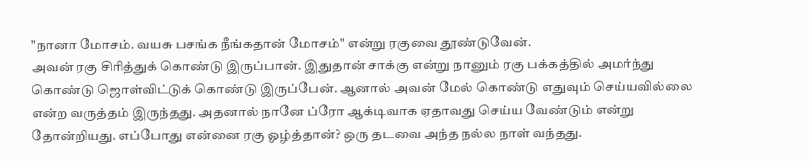"நானா மோசம். வயசு பசங்க நீங்கதான் மோசம்" என்று ரகுவை தூண்டுவேன்.
அவன் ரகு சிரித்துக் கொண்டு இருப்பான். இதுதான் சாக்கு என்று நானும் ரகு பக்கத்தில் அமர்ந்து கொண்டு ஜொள்விட்டுக் கொண்டு இருப்பேன். ஆனால் அவன் மேல் கொண்டு எதுவும் செய்யவில்லை என்ற வருத்தம் இருந்தது. அதனால் நானே ப்ரோ ஆக்டிவாக ஏதாவது செய்ய வேண்டும் என்று தோன்றியது. எப்போது என்னை ரகு ஓழ்த்தான்? ஒரு தடவை அந்த நல்ல நாள் வந்தது.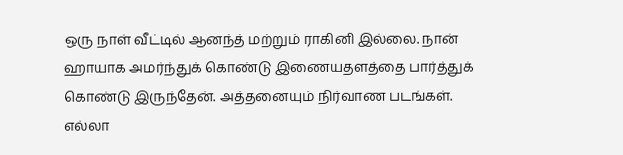ஒரு நாள் வீட்டில் ஆனந்த் மற்றும் ராகினி இல்லை. நான் ஹாயாக அமர்ந்துக் கொண்டு இணையதளத்தை பார்த்துக் கொண்டு இருந்தேன். அத்தனையும் நிர்வாண படங்கள். எல்லா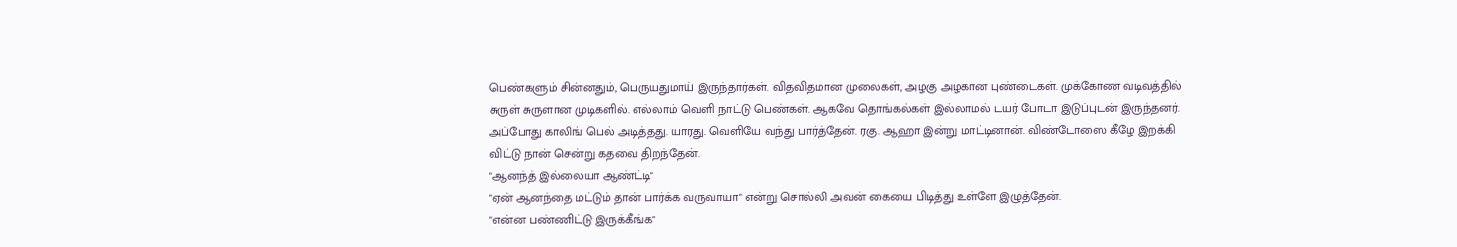பெண்களும் சின்னதும், பெருயதுமாய் இருந்தார்கள். விதவிதமான முலைகள், அழகு அழகான புண்டைகள். முக்கோண வடிவத்தில் சுருள் சுருளான முடிகளில். எல்லாம் வெளி நாட்டு பெண்கள். ஆகவே தொங்கல்கள் இல்லாமல் டயர் போடா இடுப்புடன் இருந்தனர்.
அப்போது காலிங் பெல் அடித்தது. யாரது. வெளியே வந்து பார்த்தேன். ரகு. ஆஹா இன்று மாட்டினான். விண்டோஸை கீழே இறக்கி விட்டு நான் சென்று கதவை திறந்தேன்.
"ஆனந்த் இல்லையா ஆண்ட்டி"
"ஏன் ஆனந்தை மட்டும் தான் பார்க்க வருவாயா" என்று சொல்லி அவன் கையை பிடித்து உள்ளே இழுத்தேன்.
"என்ன பண்ணிட்டு இருக்கீங்க"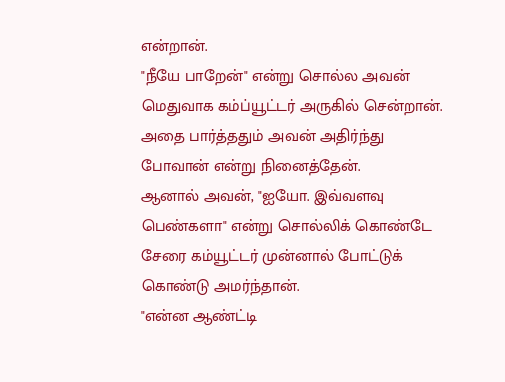என்றான்.
"நீயே பாறேன்" என்று சொல்ல அவன் மெதுவாக கம்ப்யூட்டர் அருகில் சென்றான். அதை பார்த்ததும் அவன் அதிர்ந்து போவான் என்று நினைத்தேன்.
ஆனால் அவன், "ஐயோ. இவ்வளவு பெண்களா" என்று சொல்லிக் கொண்டே சேரை கம்யூட்டர் முன்னால் போட்டுக் கொண்டு அமர்ந்தான்.
"என்ன ஆண்ட்டி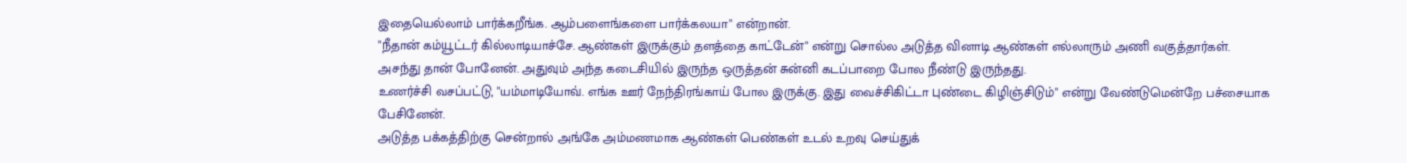இதையெல்லாம் பார்க்கறீங்க. ஆம்பளைங்களை பார்க்கலயா" என்றான்.
"நீதான் கம்யூட்டர் கில்லாடியாச்சே. ஆண்கள் இருக்கும் தளத்தை காட்டேன்" என்று சொல்ல அடுத்த வினாடி ஆண்கள் எல்லாரும் அணி வகுத்தார்கள். அசந்து தான் போனேன். அதுவும் அந்த கடைசியில் இருந்த ஒருத்தன் சுன்னி கடப்பாறை போல நீண்டு இருந்தது.
உணர்ச்சி வசப்பட்டு, "யம்மாடியோவ். எங்க ஊர் நேந்திரங்காய் போல இருக்கு. இது வைச்சிகிட்டா புண்டை கிழிஞ்சிடும்" என்று வேண்டுமென்றே பச்சையாக பேசினேன்.
அடுத்த பக்கத்திற்கு சென்றால் அங்கே அம்மணமாக ஆண்கள் பெண்கள் உடல் உறவு செய்துக்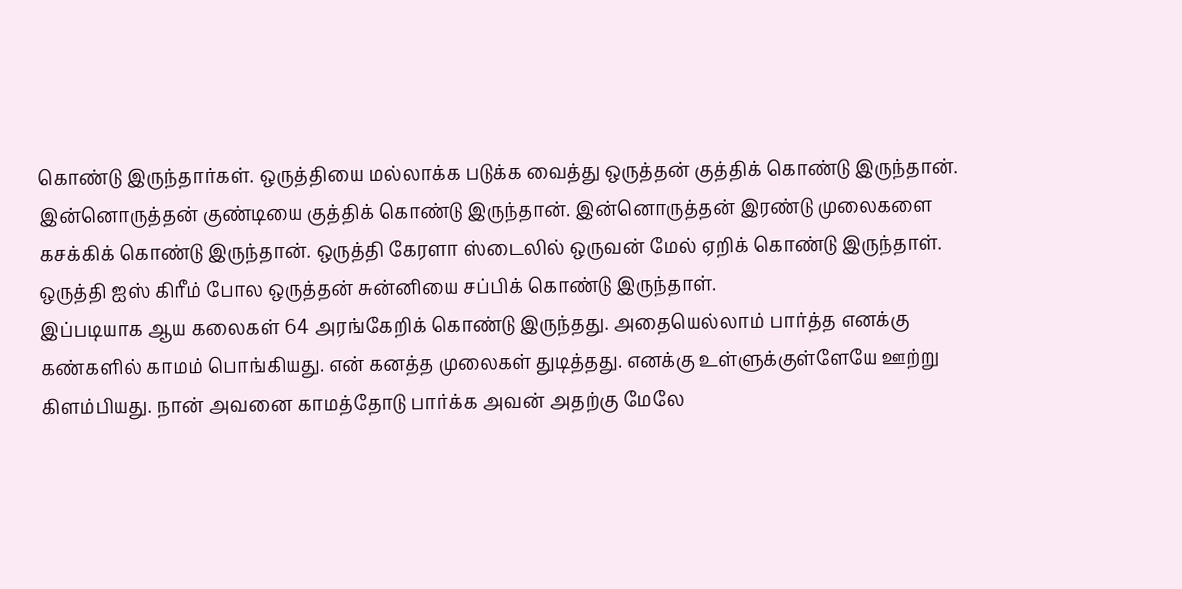கொண்டு இருந்தார்கள். ஒருத்தியை மல்லாக்க படுக்க வைத்து ஒருத்தன் குத்திக் கொண்டு இருந்தான். இன்னொருத்தன் குண்டியை குத்திக் கொண்டு இருந்தான். இன்னொருத்தன் இரண்டு முலைகளை கசக்கிக் கொண்டு இருந்தான். ஒருத்தி கேரளா ஸ்டைலில் ஒருவன் மேல் ஏறிக் கொண்டு இருந்தாள். ஒருத்தி ஐஸ் கிரீம் போல ஒருத்தன் சுன்னியை சப்பிக் கொண்டு இருந்தாள்.
இப்படியாக ஆய கலைகள் 64 அரங்கேறிக் கொண்டு இருந்தது. அதையெல்லாம் பார்த்த எனக்கு கண்களில் காமம் பொங்கியது. என் கனத்த முலைகள் துடித்தது. எனக்கு உள்ளுக்குள்ளேயே ஊற்று கிளம்பியது. நான் அவனை காமத்தோடு பார்க்க அவன் அதற்கு மேலே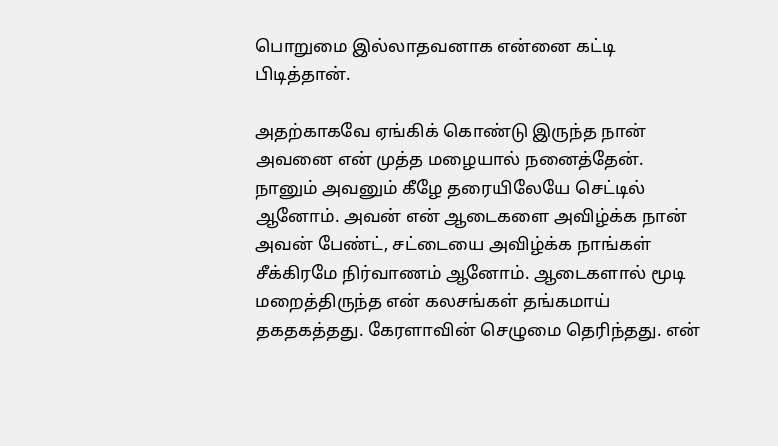பொறுமை இல்லாதவனாக என்னை கட்டி பிடித்தான்.

அதற்காகவே ஏங்கிக் கொண்டு இருந்த நான் அவனை என் முத்த மழையால் நனைத்தேன். நானும் அவனும் கீழே தரையிலேயே செட்டில் ஆனோம். அவன் என் ஆடைகளை அவிழ்க்க நான் அவன் பேண்ட், சட்டையை அவிழ்க்க நாங்கள் சீக்கிரமே நிர்வாணம் ஆனோம். ஆடைகளால் மூடி மறைத்திருந்த என் கலசங்கள் தங்கமாய் தகதகத்தது. கேரளாவின் செழுமை தெரிந்தது. என்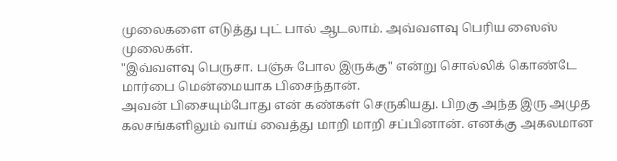முலைகளை எடுத்து புட் பால் ஆடலாம். அவ்வளவு பெரிய ஸைஸ் முலைகள்.
"இவ்வளவு பெருசா. பஞ்சு போல இருக்கு" என்று சொல்லிக் கொண்டே மார்பை மென்மையாக பிசைந்தான்.
அவன் பிசையும்போது என் கண்கள் செருகியது. பிறகு அந்த இரு அமுத கலசங்களிலும் வாய் வைத்து மாறி மாறி சப்பினான். எனக்கு அகலமான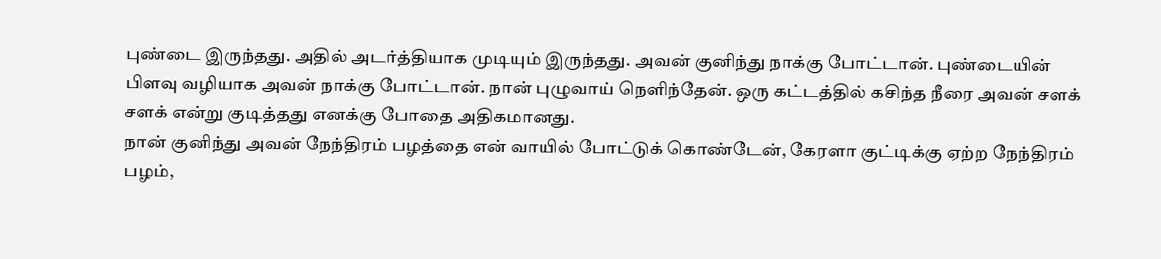புண்டை இருந்தது. அதில் அடர்த்தியாக முடியும் இருந்தது. அவன் குனிந்து நாக்கு போட்டான். புண்டையின் பிளவு வழியாக அவன் நாக்கு போட்டான். நான் புழுவாய் நெளிந்தேன். ஒரு கட்டத்தில் கசிந்த நீரை அவன் சளக் சளக் என்று குடித்தது எனக்கு போதை அதிகமானது.
நான் குனிந்து அவன் நேந்திரம் பழத்தை என் வாயில் போட்டுக் கொண்டேன், கேரளா குட்டிக்கு ஏற்ற நேந்திரம் பழம்,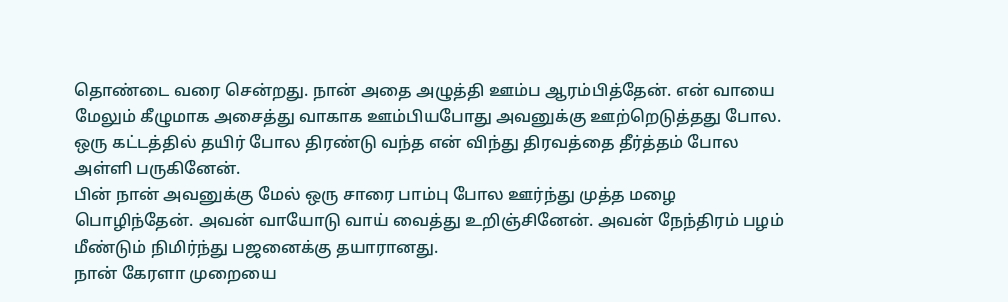தொண்டை வரை சென்றது. நான் அதை அழுத்தி ஊம்ப ஆரம்பித்தேன். என் வாயை மேலும் கீழுமாக அசைத்து வாகாக ஊம்பியபோது அவனுக்கு ஊற்றெடுத்தது போல. ஒரு கட்டத்தில் தயிர் போல திரண்டு வந்த என் விந்து திரவத்தை தீர்த்தம் போல அள்ளி பருகினேன்.
பின் நான் அவனுக்கு மேல் ஒரு சாரை பாம்பு போல ஊர்ந்து முத்த மழை பொழிந்தேன். அவன் வாயோடு வாய் வைத்து உறிஞ்சினேன். அவன் நேந்திரம் பழம் மீண்டும் நிமிர்ந்து பஜனைக்கு தயாரானது.
நான் கேரளா முறையை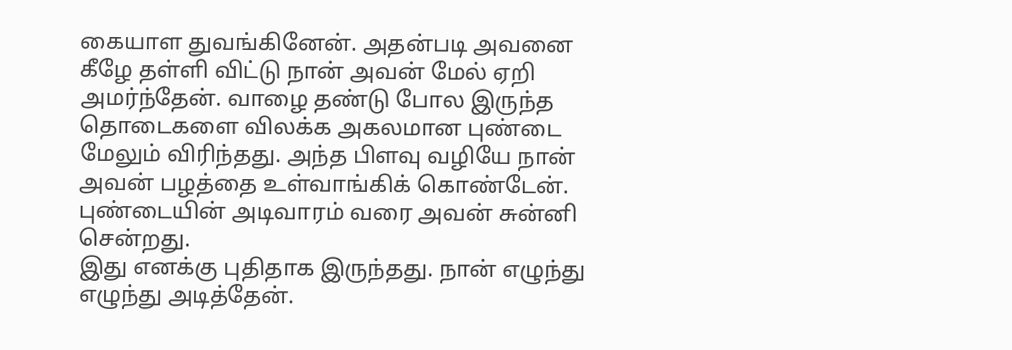கையாள துவங்கினேன். அதன்படி அவனை கீழே தள்ளி விட்டு நான் அவன் மேல் ஏறி அமர்ந்தேன். வாழை தண்டு போல இருந்த தொடைகளை விலக்க அகலமான புண்டை மேலும் விரிந்தது. அந்த பிளவு வழியே நான் அவன் பழத்தை உள்வாங்கிக் கொண்டேன். புண்டையின் அடிவாரம் வரை அவன் சுன்னி சென்றது.
இது எனக்கு புதிதாக இருந்தது. நான் எழுந்து எழுந்து அடித்தேன்.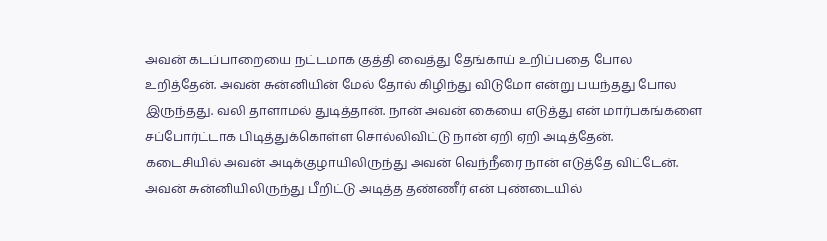அவன் கடப்பாறையை நட்டமாக குத்தி வைத்து தேங்காய் உறிப்பதை போல உறித்தேன். அவன் சுன்னியின் மேல் தோல் கிழிந்து விடுமோ என்று பயந்தது போல இருந்தது. வலி தாளாமல் துடித்தான். நான் அவன் கையை எடுத்து என் மார்பகங்களை சப்போர்ட்டாக பிடித்துக்கொள்ள சொல்லிவிட்டு நான் ஏறி ஏறி அடித்தேன்.
கடைசியில் அவன் அடிக்குழாயிலிருந்து அவன் வெந்நீரை நான் எடுத்தே விட்டேன். அவன் சுன்னியிலிருந்து பீறிட்டு அடித்த தண்ணீர் என் புண்டையில்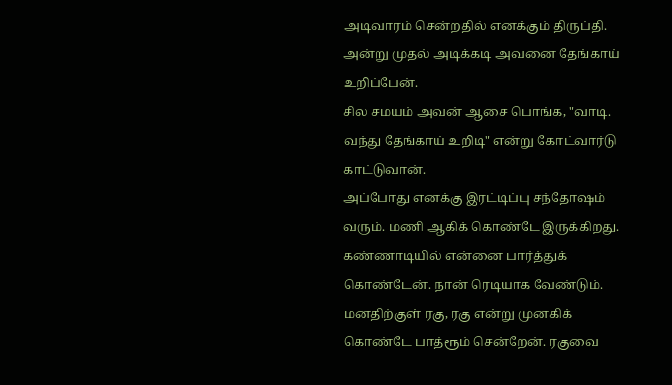அடிவாரம் சென்றதில் எனக்கும் திருப்தி.
அன்று முதல் அடிக்கடி அவனை தேங்காய் உறிப்பேன்.
சில சமயம் அவன் ஆசை பொங்க, "வாடி. வந்து தேங்காய் உறிடி" என்று கோட்வார்டு காட்டுவான்.
அப்போது எனக்கு இரட்டிப்பு சந்தோஷம் வரும். மணி ஆகிக் கொண்டே இருக்கிறது. கண்ணாடியில் என்னை பார்த்துக் கொண்டேன். நான் ரெடியாக வேண்டும். மனதிற்குள் ரகு, ரகு என்று முனகிக் கொண்டே பாத்ரூம் சென்றேன். ரகுவை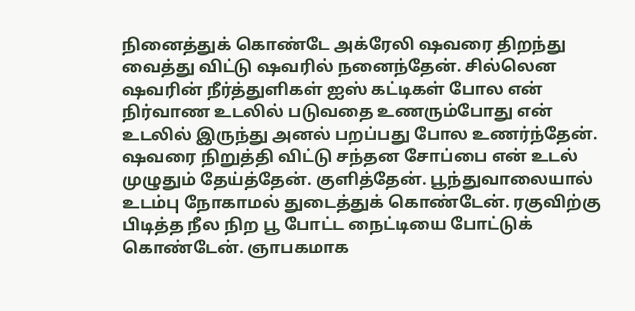நினைத்துக் கொண்டே அக்ரேலி ஷவரை திறந்து வைத்து விட்டு ஷவரில் நனைந்தேன். சில்லென ஷவரின் நீர்த்துளிகள் ஐஸ் கட்டிகள் போல என் நிர்வாண உடலில் படுவதை உணரும்போது என் உடலில் இருந்து அனல் பறப்பது போல உணர்ந்தேன்.
ஷவரை நிறுத்தி விட்டு சந்தன சோப்பை என் உடல் முழுதும் தேய்த்தேன். குளித்தேன். பூந்துவாலையால் உடம்பு நோகாமல் துடைத்துக் கொண்டேன். ரகுவிற்கு பிடித்த நீல நிற பூ போட்ட நைட்டியை போட்டுக் கொண்டேன். ஞாபகமாக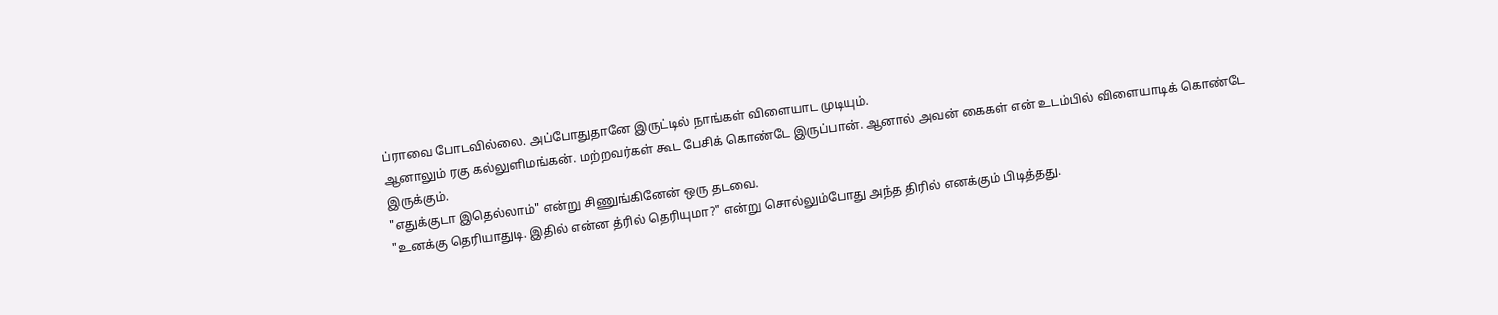ப்ராவை போடவில்லை. அப்போதுதானே இருட்டில் நாங்கள் விளையாட முடியும்.
ஆனாலும் ரகு கல்லுளிமங்கன். மற்றவர்கள் கூட பேசிக் கொண்டே இருப்பான். ஆனால் அவன் கைகள் என் உடம்பில் விளையாடிக் கொண்டே இருக்கும்.
"எதுக்குடா இதெல்லாம்" என்று சிணுங்கினேன் ஒரு தடவை.
"உனக்கு தெரியாதுடி. இதில் என்ன த்ரில் தெரியுமா?" என்று சொல்லும்போது அந்த திரில் எனக்கும் பிடித்தது.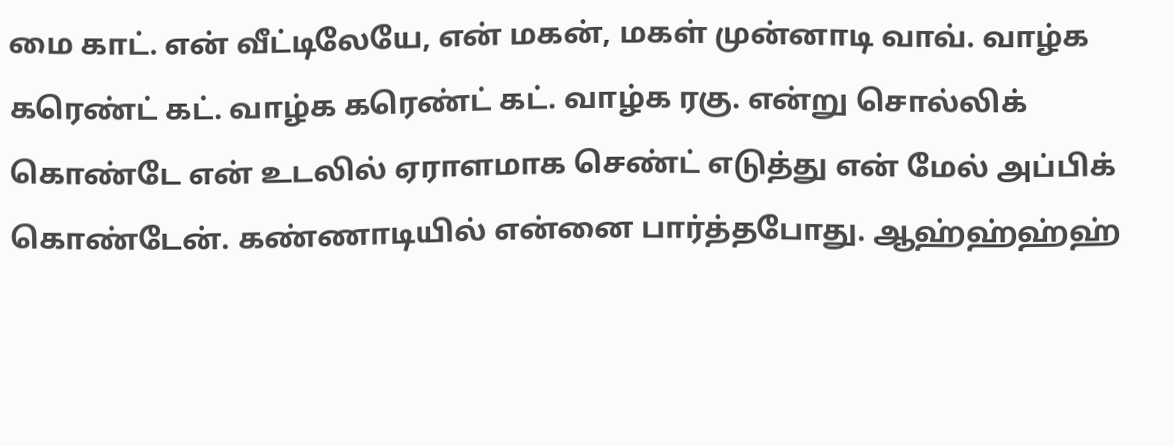மை காட். என் வீட்டிலேயே, என் மகன், மகள் முன்னாடி வாவ். வாழ்க கரெண்ட் கட். வாழ்க கரெண்ட் கட். வாழ்க ரகு. என்று சொல்லிக் கொண்டே என் உடலில் ஏராளமாக செண்ட் எடுத்து என் மேல் அப்பிக் கொண்டேன். கண்ணாடியில் என்னை பார்த்தபோது. ஆஹ்ஹ்ஹ்ஹ்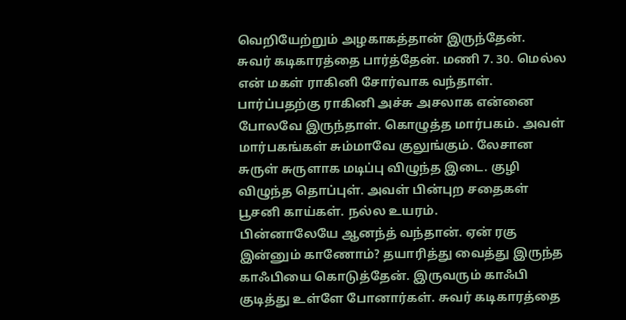வெறியேற்றும் அழகாகத்தான் இருந்தேன்.
சுவர் கடிகாரத்தை பார்த்தேன். மணி 7. 30. மெல்ல என் மகள் ராகினி சோர்வாக வந்தாள். பார்ப்பதற்கு ராகினி அச்சு அசலாக என்னை போலவே இருந்தாள். கொழுத்த மார்பகம். அவள் மார்பகங்கள் சும்மாவே குலுங்கும். லேசான சுருள் சுருளாக மடிப்பு விழுந்த இடை. குழி விழுந்த தொப்புள். அவள் பின்புற சதைகள் பூசனி காய்கள். நல்ல உயரம்.
பின்னாலேயே ஆனந்த் வந்தான். ஏன் ரகு இன்னும் காணோம்? தயாரித்து வைத்து இருந்த காஃபியை கொடுத்தேன். இருவரும் காஃபி குடித்து உள்ளே போனார்கள். சுவர் கடிகாரத்தை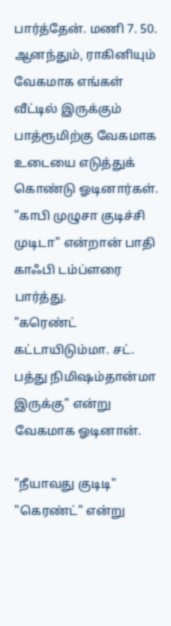பார்த்தேன். மணி 7. 50. ஆனந்தும், ராகினியும் வேகமாக எங்கள் வீட்டில் இருக்கும் பாத்ரூமிற்கு வேகமாக உடையை எடுத்துக் கொண்டு ஓடினார்கள்.
"காபி முழுசா குடிச்சி முடிடா" என்றான் பாதி காஃபி டம்ப்ளரை பார்த்து.
"கரெண்ட் கட்டாயிடும்மா. சட். பத்து நிமிஷம்தான்மா இருக்கு" என்று வேகமாக ஓடினான்.

"நீயாவது குடிடி"
"கெரண்ட்" என்று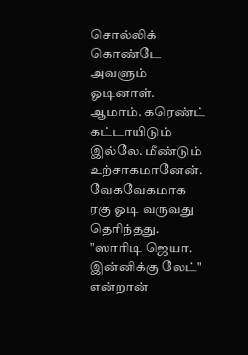சொல்லிக் கொண்டே அவளும் ஓடினாள். ஆமாம். கரெண்ட் கட்டாயிடும் இல்லே. மீண்டும் உற்சாகமானேன். வேகவேகமாக ரகு ஓடி வருவது தெரிந்தது.
"ஸாரிடி ஜெயா. இன்னிக்கு லேட்" என்றான்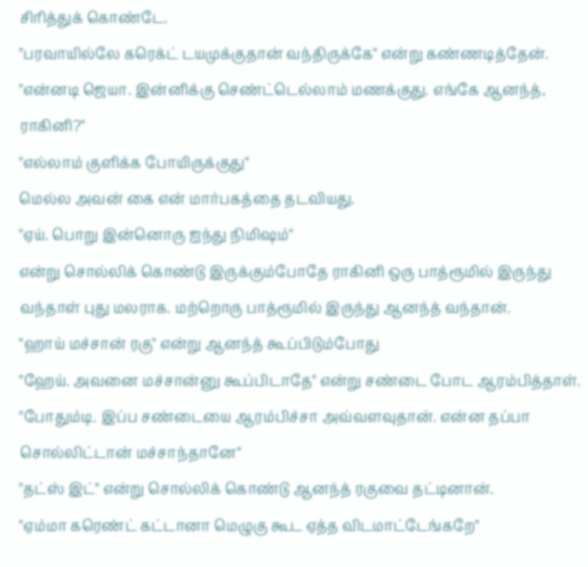சிரித்துக் கொண்டே.
"பரவாயில்லே கரெக்ட் டயமுக்குதான் வந்திருக்கே" என்று கண்ணடித்தேன்.
"என்னடி ஜெயா. இன்னிக்கு செண்ட்டெல்லாம் மணக்குது. எங்கே ஆனந்த், ராகினி?"
"எல்லாம் குளிக்க போயிருக்குது"
மெல்ல அவன் கை என் மார்பகத்தை தடவியது.
"ஏய். பொறு இன்னொரு ஐந்து நிமிஷம்"
என்று சொல்லிக் கொண்டு இருக்கும்போதே ராகினி ஒரு பாத்ரூமில் இருந்து வந்தாள் புது மலராக. மற்றொரு பாத்ரூமில் இருந்து ஆனந்த் வந்தான்.
"ஹாய் மச்சான் ரகு" என்று ஆனந்த் கூப்பிடும்போது
"ஹேய். அவனை மச்சான்னு கூப்பிடாதே" என்று சண்டை போட ஆரம்பித்தாள்.
"போதும்டி. இப்ப சண்டையை ஆரம்பிச்சா அவ்வளவுதான். என்ன தப்பா சொல்லிட்டான் மச்சாந்தானே"
"தட்ஸ் இட்" என்று சொல்லிக் கொண்டு ஆனந்த் ரகுவை தட்டினான்.
"ஏம்மா கரெண்ட் கட்டானா மெழுகு கூட ஏத்த விடமாட்டேங்கறே"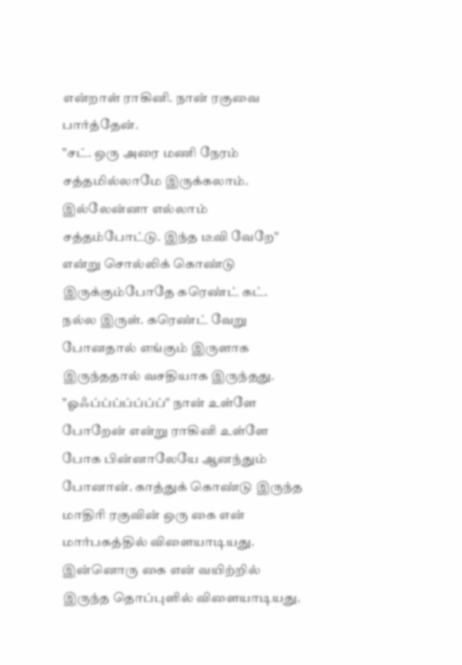என்றாள் ராகினி. நான் ரகுவை பார்த்தேன்.
"சட். ஒரு அரை மணி நேரம் சத்தமில்லாமே இருக்கலாம். இல்லேன்னா எல்லாம் சத்தம்போட்டு. இந்த டீவி வேறே" என்று சொல்லிக் கொண்டு இருக்கும்போதே கரெண்ட் கட். நல்ல இருள். கரெண்ட் வேறு போனதால் எங்கும் இருளாக இருந்ததால் வசதியாக இருந்தது.
"ஓஃப்ப்ப்ப்ப்ப்ப்" நான் உள்ளே போறேன் என்று ராகினி உள்ளே போக பின்னாலேயே ஆனந்தும் போனான். காத்துக் கொண்டு இருந்த மாதிரி ரகுவின் ஒரு கை என் மார்பகத்தில் விளையாடியது. இன்னொரு கை என் வயிற்றில் இருந்த தொப்புளில் விளையாடியது.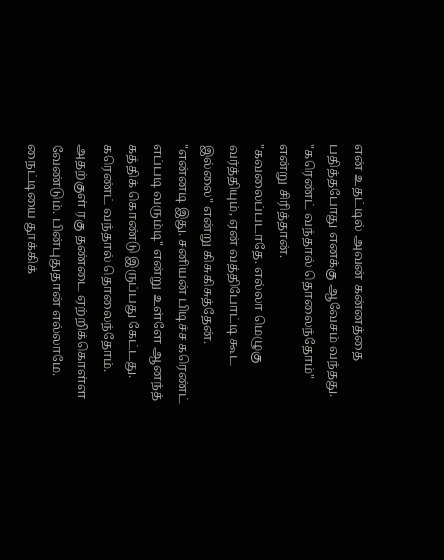என் உதட்டில் அவன் கன்னத்தை பதித்தபோது எனக்கு ஆவேசம் வந்தது.
"கரெண்ட் வந்தால் தொலைந்தோம்" என்று சிரித்தான்.
"கவலைப்படாதே. எல்லா மெழுகு வர்த்தியும், ஏன் வத்திபோட்டி கூட இல்லை" என்று கிசுகிசுத்தேன்.
"என்னடி இது. சனியன் பிடிச்ச கரெண்ட் எப்படி வரும்டி" என்று உள்ளே ஆனந்த் கத்திக் கொண்டு இருப்பது கேட்டது. கரெண்ட் வந்தால் தொலைந்தோம். அதற்குள் ரகு தண்டை ஏற்றிக்கொள்ள வேண்டும். பின்புதுதான் எல்லாமே.
நைட்டியை தூக்கிக்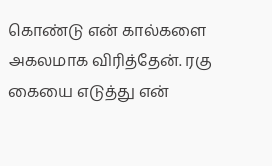கொண்டு என் கால்களை அகலமாக விரித்தேன். ரகு கையை எடுத்து என்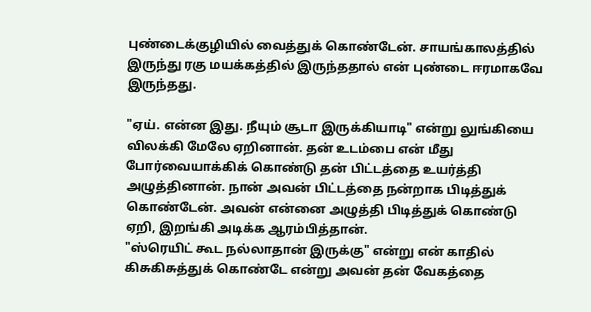புண்டைக்குழியில் வைத்துக் கொண்டேன். சாயங்காலத்தில் இருந்து ரகு மயக்கத்தில் இருந்ததால் என் புண்டை ஈரமாகவே இருந்தது.

"ஏய். என்ன இது. நீயும் சூடா இருக்கியாடி" என்று லுங்கியை விலக்கி மேலே ஏறினான். தன் உடம்பை என் மீது போர்வையாக்கிக் கொண்டு தன் பிட்டத்தை உயர்த்தி அழுத்தினான். நான் அவன் பிட்டத்தை நன்றாக பிடித்துக் கொண்டேன். அவன் என்னை அழுத்தி பிடித்துக் கொண்டு ஏறி, இறங்கி அடிக்க ஆரம்பித்தான்.
"ஸ்ரெயிட் கூட நல்லாதான் இருக்கு" என்று என் காதில் கிசுகிசுத்துக் கொண்டே என்று அவன் தன் வேகத்தை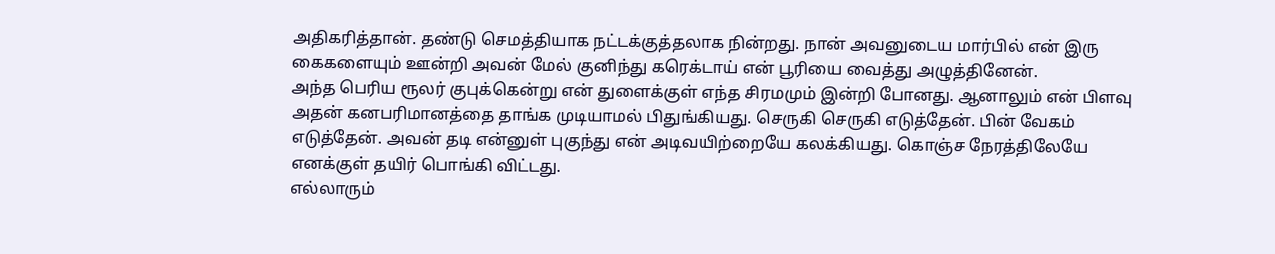அதிகரித்தான். தண்டு செமத்தியாக நட்டக்குத்தலாக நின்றது. நான் அவனுடைய மார்பில் என் இரு கைகளையும் ஊன்றி அவன் மேல் குனிந்து கரெக்டாய் என் பூரியை வைத்து அழுத்தினேன்.
அந்த பெரிய ரூலர் குபுக்கென்று என் துளைக்குள் எந்த சிரமமும் இன்றி போனது. ஆனாலும் என் பிளவு அதன் கனபரிமானத்தை தாங்க முடியாமல் பிதுங்கியது. செருகி செருகி எடுத்தேன். பின் வேகம் எடுத்தேன். அவன் தடி என்னுள் புகுந்து என் அடிவயிற்றையே கலக்கியது. கொஞ்ச நேரத்திலேயே எனக்குள் தயிர் பொங்கி விட்டது.
எல்லாரும்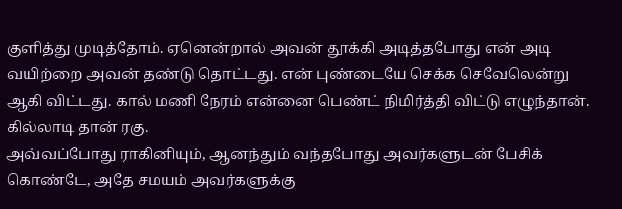குளித்து முடித்தோம். ஏனென்றால் அவன் தூக்கி அடித்தபோது என் அடி வயிற்றை அவன் தண்டு தொட்டது. என் புண்டையே செக்க செவேலென்று ஆகி விட்டது. கால் மணி நேரம் என்னை பெண்ட் நிமிர்த்தி விட்டு எழுந்தான். கில்லாடி தான் ரகு.
அவ்வப்போது ராகினியும், ஆனந்தும் வந்தபோது அவர்களுடன் பேசிக் கொண்டே, அதே சமயம் அவர்களுக்கு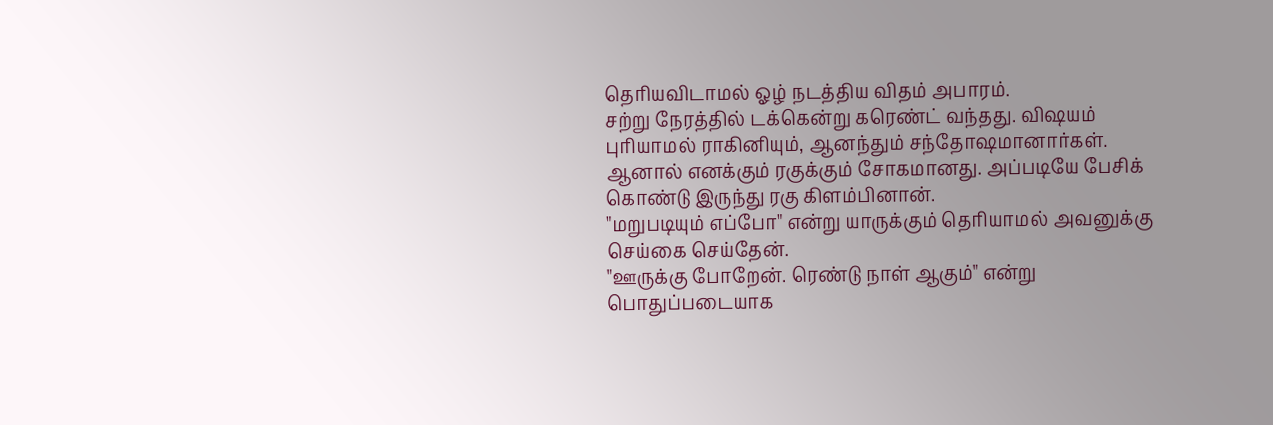தெரியவிடாமல் ஓழ் நடத்திய விதம் அபாரம்.
சற்று நேரத்தில் டக்கென்று கரெண்ட் வந்தது. விஷயம் புரியாமல் ராகினியும், ஆனந்தும் சந்தோஷமானார்கள். ஆனால் எனக்கும் ரகுக்கும் சோகமானது. அப்படியே பேசிக் கொண்டு இருந்து ரகு கிளம்பினான்.
"மறுபடியும் எப்போ" என்று யாருக்கும் தெரியாமல் அவனுக்கு செய்கை செய்தேன்.
"ஊருக்கு போறேன். ரெண்டு நாள் ஆகும்" என்று பொதுப்படையாக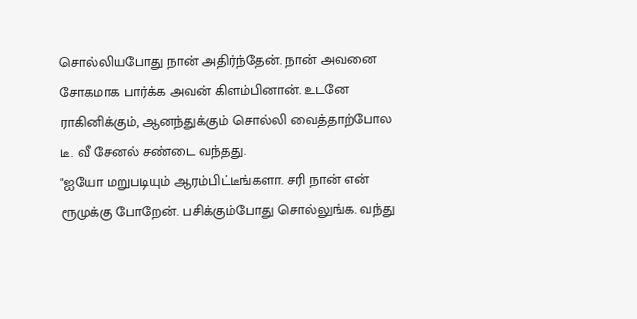சொல்லியபோது நான் அதிர்ந்தேன். நான் அவனை சோகமாக பார்க்க அவன் கிளம்பினான். உடனே ராகினிக்கும், ஆனந்துக்கும் சொல்லி வைத்தாற்போல டீ. வீ சேனல் சண்டை வந்தது.
"ஐயோ மறுபடியும் ஆரம்பிட்டீங்களா. சரி நான் என் ரூமுக்கு போறேன். பசிக்கும்போது சொல்லுங்க. வந்து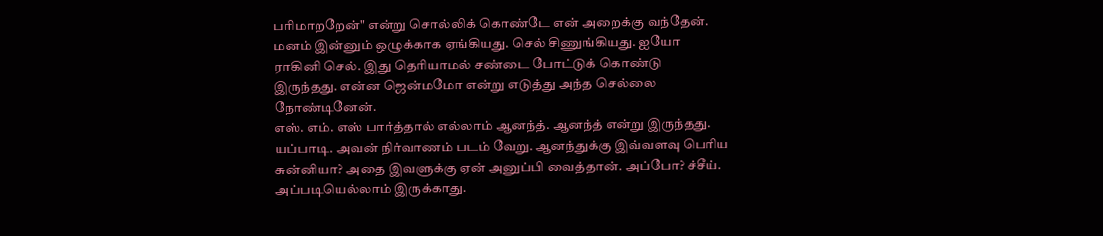பரிமாறறேன்" என்று சொல்லிக் கொண்டே என் அறைக்கு வந்தேன்.
மனம் இன்னும் ஒழுக்காக ஏங்கியது. செல் சிணுங்கியது. ஐயோ ராகினி செல். இது தெரியாமல் சண்டை போட்டுக் கொண்டு இருந்தது. என்ன ஜென்மமோ என்று எடுத்து அந்த செல்லை நோண்டினேன்.
எஸ். எம். எஸ் பார்த்தால் எல்லாம் ஆனந்த். ஆனந்த் என்று இருந்தது. யப்பாடி. அவன் நிர்வாணம் படம் வேறு. ஆனந்துக்கு இவ்வளவு பெரிய சுன்னியா? அதை இவளுக்கு ஏன் அனுப்பி வைத்தான். அப்போ? ச்சீய். அப்படியெல்லாம் இருக்காது.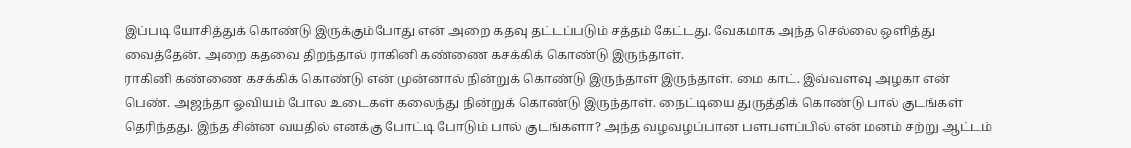இப்படி யோசித்துக் கொண்டு இருக்கும்போது என் அறை கதவு தட்டப்படும் சத்தம் கேட்டது. வேகமாக அந்த செல்லை ஒளித்து வைத்தேன். அறை கதவை திறந்தால் ராகினி கண்ணை கசக்கிக் கொண்டு இருந்தாள்.
ராகினி கண்ணை கசக்கிக் கொண்டு என் முன்னால் நின்றுக் கொண்டு இருந்தாள் இருந்தாள். மை காட். இவ்வளவு அழகா என் பெண். அஜந்தா ஓவியம் போல உடைகள் கலைந்து நின்றுக் கொண்டு இருந்தாள். நைட்டியை துருத்திக் கொண்டு பால் குடங்கள் தெரிந்தது. இந்த சின்ன வயதில் எனக்கு போட்டி போடும் பால் குடங்களா? அந்த வழவழப்பான பளபளப்பில் என் மனம் சற்று ஆட்டம்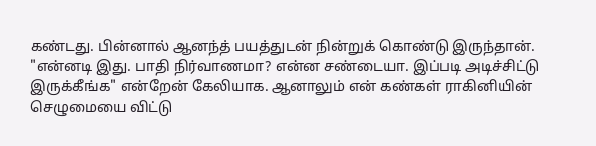கண்டது. பின்னால் ஆனந்த் பயத்துடன் நின்றுக் கொண்டு இருந்தான்.
"என்னடி இது. பாதி நிர்வாணமா? என்ன சண்டையா. இப்படி அடிச்சிட்டு இருக்கீங்க" என்றேன் கேலியாக. ஆனாலும் என் கண்கள் ராகினியின் செழுமையை விட்டு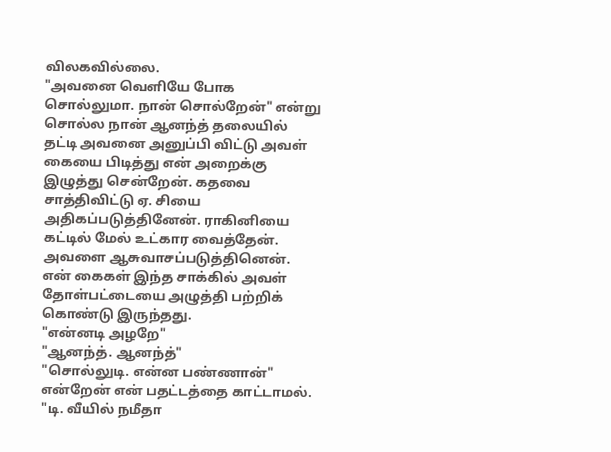விலகவில்லை.
"அவனை வெளியே போக சொல்லுமா. நான் சொல்றேன்" என்று சொல்ல நான் ஆனந்த் தலையில் தட்டி அவனை அனுப்பி விட்டு அவள் கையை பிடித்து என் அறைக்கு இழுத்து சென்றேன். கதவை சாத்திவிட்டு ஏ. சியை அதிகப்படுத்தினேன். ராகினியை கட்டில் மேல் உட்கார வைத்தேன். அவளை ஆசுவாசப்படுத்தினென். என் கைகள் இந்த சாக்கில் அவள் தோள்பட்டையை அழுத்தி பற்றிக் கொண்டு இருந்தது.
"என்னடி அழறே"
"ஆனந்த். ஆனந்த்"
"சொல்லுடி. என்ன பண்ணான்" என்றேன் என் பதட்டத்தை காட்டாமல்.
"டி. வீயில் நமீதா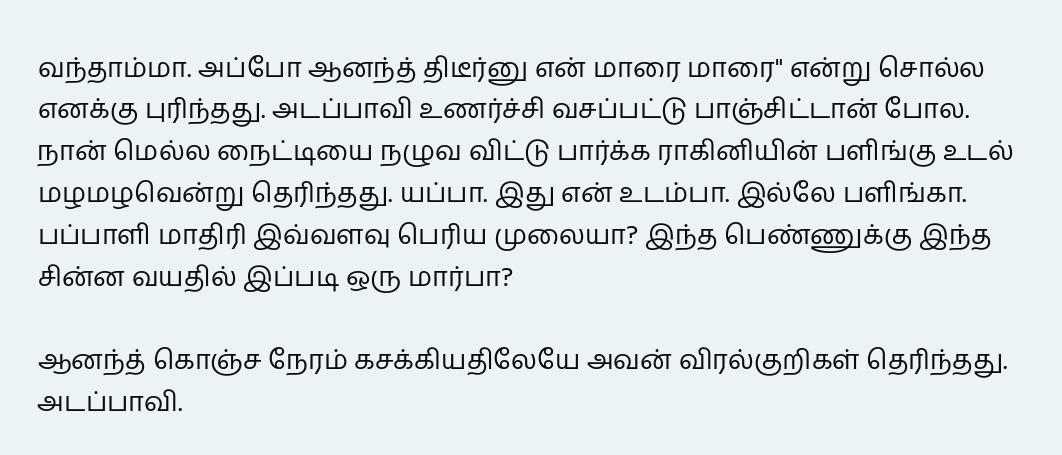வந்தாம்மா. அப்போ ஆனந்த் திடீர்னு என் மாரை மாரை" என்று சொல்ல எனக்கு புரிந்தது. அடப்பாவி உணர்ச்சி வசப்பட்டு பாஞ்சிட்டான் போல.
நான் மெல்ல நைட்டியை நழுவ விட்டு பார்க்க ராகினியின் பளிங்கு உடல் மழமழவென்று தெரிந்தது. யப்பா. இது என் உடம்பா. இல்லே பளிங்கா. பப்பாளி மாதிரி இவ்வளவு பெரிய முலையா? இந்த பெண்ணுக்கு இந்த சின்ன வயதில் இப்படி ஒரு மார்பா?

ஆனந்த் கொஞ்ச நேரம் கசக்கியதிலேயே அவன் விரல்குறிகள் தெரிந்தது. அடப்பாவி.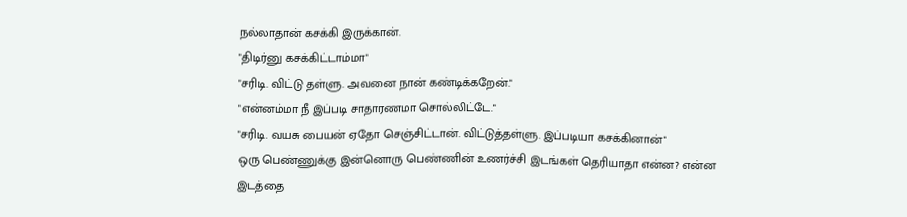நல்லாதான் கசக்கி இருக்கான்.
"திடிர்னு கசக்கிட்டாம்மா"
"சரிடி. விட்டு தள்ளு. அவனை நான் கண்டிக்கறேன்."
"என்னம்மா நீ இப்படி சாதாரணமா சொல்லிட்டே."
"சரிடி. வயசு பையன் ஏதோ செஞ்சிட்டான். விட்டுத்தள்ளு. இப்படியா கசக்கினான்"
ஒரு பெண்ணுக்கு இன்னொரு பெண்ணின் உணர்ச்சி இடங்கள் தெரியாதா என்ன? என்ன இடத்தை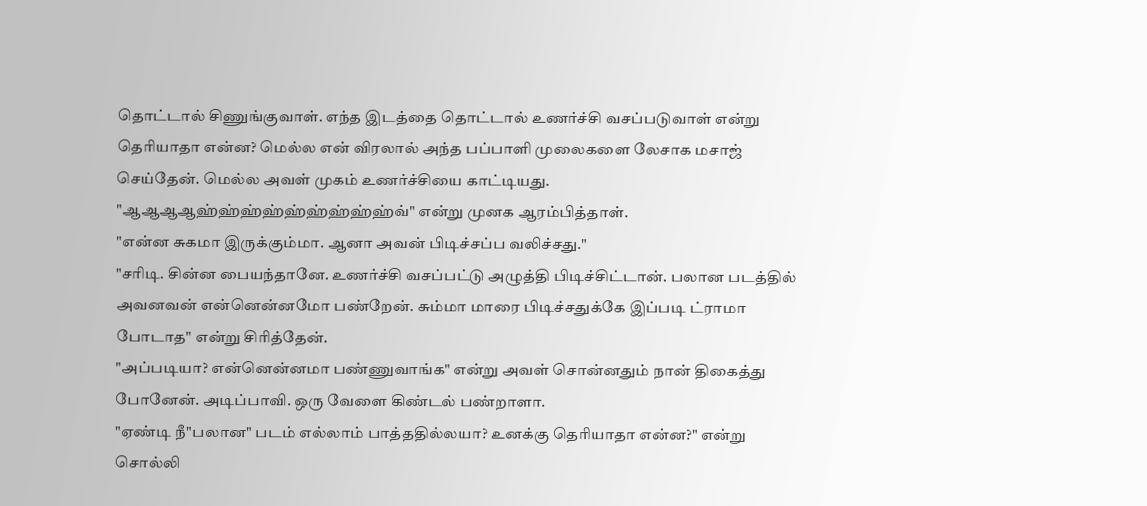தொட்டால் சிணுங்குவாள். எந்த இடத்தை தொட்டால் உணர்ச்சி வசப்படுவாள் என்று தெரியாதா என்ன? மெல்ல என் விரலால் அந்த பப்பாளி முலைகளை லேசாக மசாஜ் செய்தேன். மெல்ல அவள் முகம் உணர்ச்சியை காட்டியது.
"ஆஆஆஆஹ்ஹ்ஹ்ஹ்ஹ்ஹ்ஹ்ஹ்ஹ்வ்" என்று முனக ஆரம்பித்தாள்.
"என்ன சுகமா இருக்கும்மா. ஆனா அவன் பிடிச்சப்ப வலிச்சது."
"சரிடி. சின்ன பையந்தானே. உணர்ச்சி வசப்பட்டு அழுத்தி பிடிச்சிட்டான். பலான படத்தில் அவனவன் என்னென்னமோ பண்றேன். சும்மா மாரை பிடிச்சதுக்கே இப்படி ட்ராமா போடாத" என்று சிரித்தேன்.
"அப்படியா? என்னென்னமா பண்ணுவாங்க" என்று அவள் சொன்னதும் நான் திகைத்து போனேன். அடிப்பாவி. ஒரு வேளை கிண்டல் பண்றாளா.
"ஏண்டி நீ"பலான" படம் எல்லாம் பாத்ததில்லயா? உனக்கு தெரியாதா என்ன?" என்று சொல்லி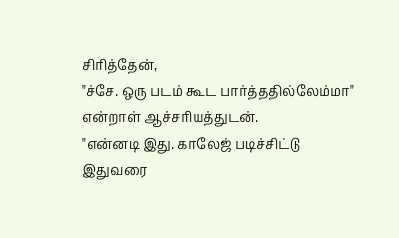சிரித்தேன்,
"ச்சே. ஒரு படம் கூட பார்த்ததில்லேம்மா" என்றாள் ஆச்சரியத்துடன்.
"என்னடி இது. காலேஜ் படிச்சிட்டு இதுவரை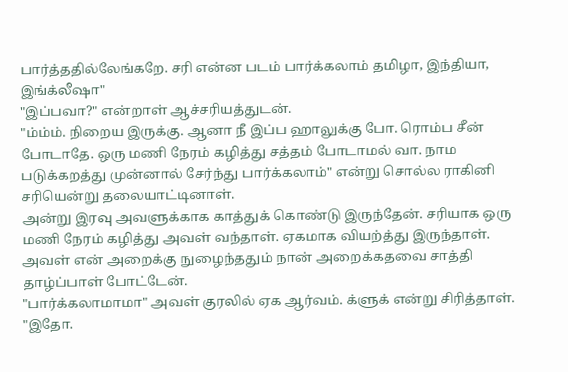பார்த்ததில்லேங்கறே. சரி என்ன படம் பார்க்கலாம் தமிழா, இந்தியா, இங்க்லீஷா"
"இப்பவா?" என்றாள் ஆச்சரியத்துடன்.
"ம்ம்ம். நிறைய இருக்கு. ஆனா நீ இப்ப ஹாலுக்கு போ. ரொம்ப சீன் போடாதே. ஒரு மணி நேரம் கழித்து சத்தம் போடாமல் வா. நாம படுக்கறத்து முன்னால் சேர்ந்து பார்க்கலாம்" என்று சொல்ல ராகினி சரியென்று தலையாட்டினாள்.
அன்று இரவு அவளுக்காக காத்துக் கொண்டு இருந்தேன். சரியாக ஒரு மணி நேரம் கழித்து அவள் வந்தாள். ஏகமாக வியற்த்து இருந்தாள். அவள் என் அறைக்கு நுழைந்ததும் நான் அறைக்கதவை சாத்தி தாழ்ப்பாள் போட்டேன்.
"பார்க்கலாமாமா" அவள் குரலில் ஏக ஆர்வம். க்ளுக் என்று சிரித்தாள்.
"இதோ.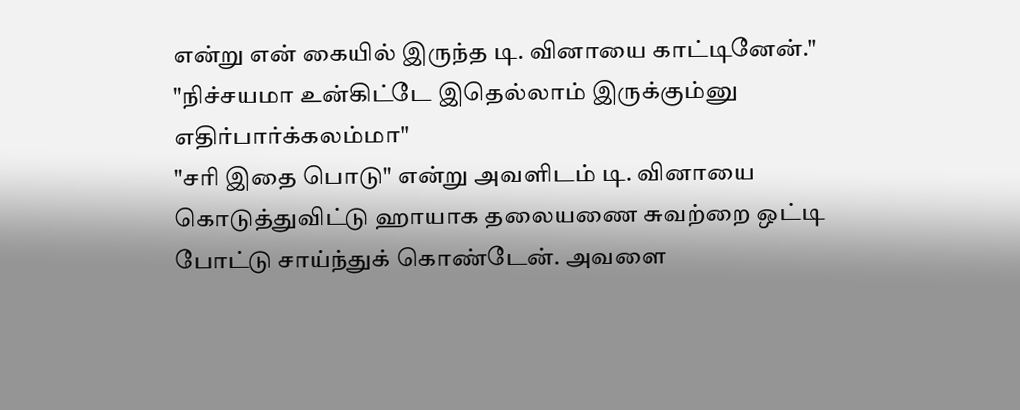என்று என் கையில் இருந்த டி. வினாயை காட்டினேன்."
"நிச்சயமா உன்கிட்டே இதெல்லாம் இருக்கும்னு எதிர்பார்க்கலம்மா"
"சரி இதை பொடு" என்று அவளிடம் டி. வினாயை கொடுத்துவிட்டு ஹாயாக தலையணை சுவற்றை ஒட்டி போட்டு சாய்ந்துக் கொண்டேன். அவளை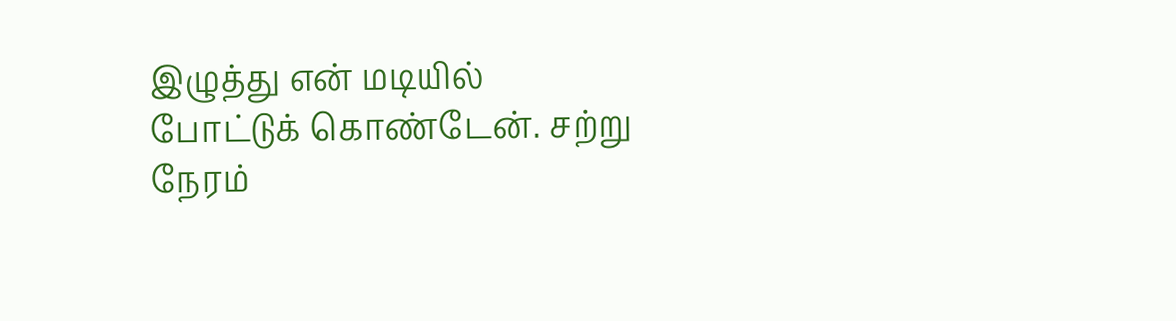இழுத்து என் மடியில் போட்டுக் கொண்டேன். சற்று நேரம்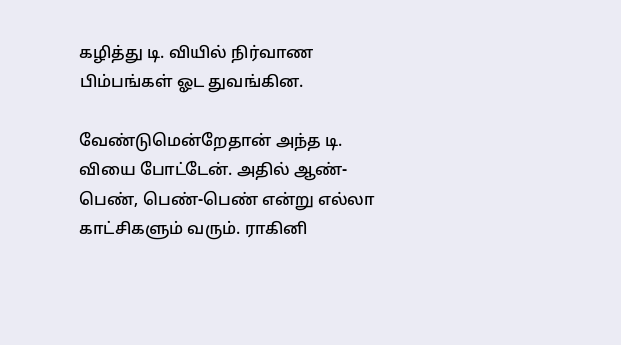கழித்து டி. வியில் நிர்வாண பிம்பங்கள் ஓட துவங்கின.

வேண்டுமென்றேதான் அந்த டி. வியை போட்டேன். அதில் ஆண்-பெண், பெண்-பெண் என்று எல்லா காட்சிகளும் வரும். ராகினி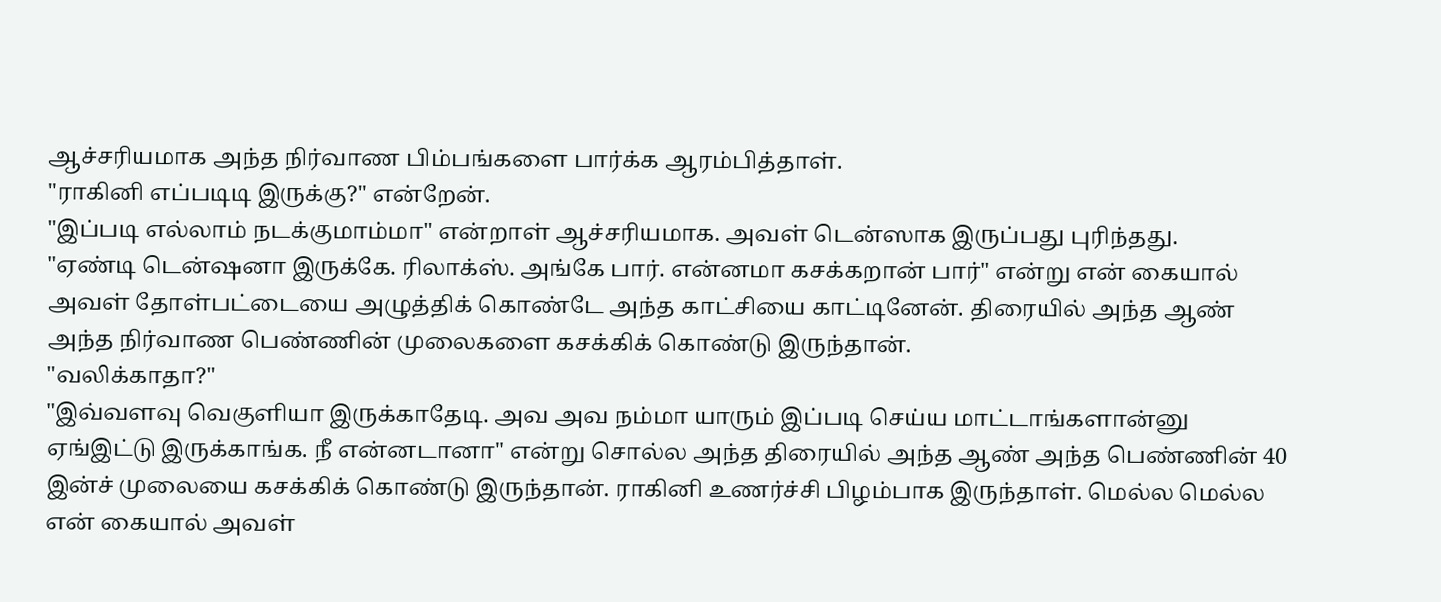ஆச்சரியமாக அந்த நிர்வாண பிம்பங்களை பார்க்க ஆரம்பித்தாள்.
"ராகினி எப்படிடி இருக்கு?" என்றேன்.
"இப்படி எல்லாம் நடக்குமாம்மா" என்றாள் ஆச்சரியமாக. அவள் டென்ஸாக இருப்பது புரிந்தது.
"ஏண்டி டென்ஷனா இருக்கே. ரிலாக்ஸ். அங்கே பார். என்னமா கசக்கறான் பார்" என்று என் கையால் அவள் தோள்பட்டையை அழுத்திக் கொண்டே அந்த காட்சியை காட்டினேன். திரையில் அந்த ஆண் அந்த நிர்வாண பெண்ணின் முலைகளை கசக்கிக் கொண்டு இருந்தான்.
"வலிக்காதா?"
"இவ்வளவு வெகுளியா இருக்காதேடி. அவ அவ நம்மா யாரும் இப்படி செய்ய மாட்டாங்களான்னு ஏங்இட்டு இருக்காங்க. நீ என்னடானா" என்று சொல்ல அந்த திரையில் அந்த ஆண் அந்த பெண்ணின் 40 இன்ச் முலையை கசக்கிக் கொண்டு இருந்தான். ராகினி உணர்ச்சி பிழம்பாக இருந்தாள். மெல்ல மெல்ல என் கையால் அவள்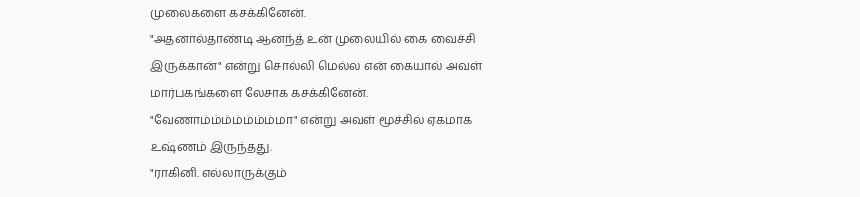முலைகளை கசக்கினேன்.
"அதனால்தாண்டி ஆனந்த் உன் முலையில் கை வைச்சி இருக்கான்" என்று சொல்லி மெல்ல என் கையால் அவள் மார்பகங்களை லேசாக கசக்கினேன்.
"வேணாம்ம்ம்ம்ம்ம்ம்மா" என்று அவள் மூச்சில் ஏகமாக உஷ்ணம் இருந்தது.
"ராகினி. எல்லாருக்கும்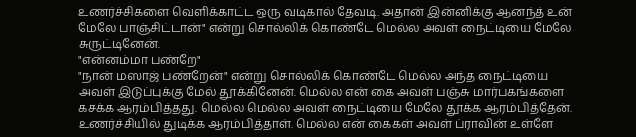உணர்ச்சிகளை வெளிக்காட்ட ஒரு வடிகால் தேவடி. அதான் இன்னிக்கு ஆனந்த் உன் மேலே பாஞ்சிட்டான்" என்று சொல்லிக் கொண்டே மெல்ல அவள் நைட்டியை மேலே சுருட்டினேன்.
"என்னம்மா பண்றே"
"நான் மஸாஜ் பண்றேன்" என்று சொல்லிக் கொண்டே மெல்ல அந்த நைட்டியை அவள் இடுப்புக்கு மேல் தூக்கினேன். மெல்ல என் கை அவள் பஞ்சு மார்பகங்களை கசக்க ஆரம்பித்தது. மெல்ல மெல்ல அவள் நைட்டியை மேலே தூக்க ஆரம்பித்தேன். உணர்ச்சியில் துடிக்க ஆரம்பித்தாள். மெல்ல என் கைகள் அவள் ப்ராவின் உள்ளே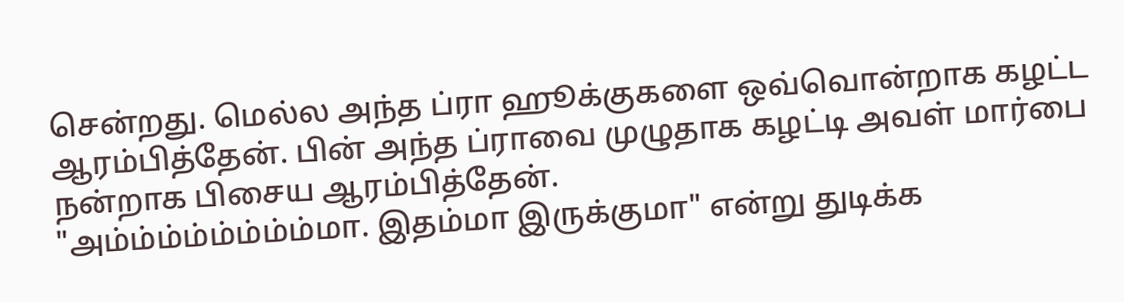சென்றது. மெல்ல அந்த ப்ரா ஹூக்குகளை ஒவ்வொன்றாக கழட்ட ஆரம்பித்தேன். பின் அந்த ப்ராவை முழுதாக கழட்டி அவள் மார்பை நன்றாக பிசைய ஆரம்பித்தேன்.
"அம்ம்ம்ம்ம்ம்ம்ம்மா. இதம்மா இருக்குமா" என்று துடிக்க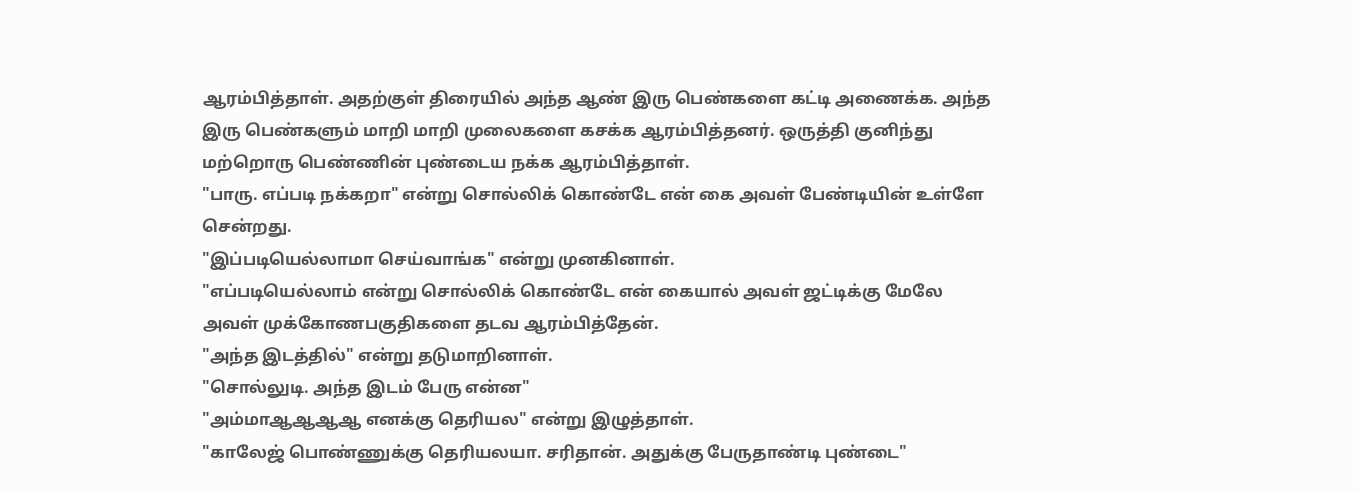ஆரம்பித்தாள். அதற்குள் திரையில் அந்த ஆண் இரு பெண்களை கட்டி அணைக்க. அந்த இரு பெண்களும் மாறி மாறி முலைகளை கசக்க ஆரம்பித்தனர். ஒருத்தி குனிந்து மற்றொரு பெண்ணின் புண்டைய நக்க ஆரம்பித்தாள்.
"பாரு. எப்படி நக்கறா" என்று சொல்லிக் கொண்டே என் கை அவள் பேண்டியின் உள்ளே சென்றது.
"இப்படியெல்லாமா செய்வாங்க" என்று முனகினாள்.
"எப்படியெல்லாம் என்று சொல்லிக் கொண்டே என் கையால் அவள் ஜட்டிக்கு மேலே அவள் முக்கோணபகுதிகளை தடவ ஆரம்பித்தேன்.
"அந்த இடத்தில்" என்று தடுமாறினாள்.
"சொல்லுடி. அந்த இடம் பேரு என்ன"
"அம்மாஆஆஆஆ எனக்கு தெரியல" என்று இழுத்தாள்.
"காலேஜ் பொண்ணுக்கு தெரியலயா. சரிதான். அதுக்கு பேருதாண்டி புண்டை"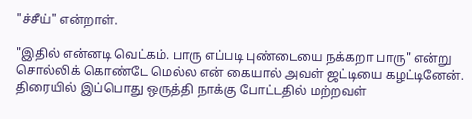"ச்சீய்" என்றாள்.

"இதில் என்னடி வெட்கம். பாரு எப்படி புண்டையை நக்கறா பாரு" என்று சொல்லிக் கொண்டே மெல்ல என் கையால் அவள் ஜட்டியை கழட்டினேன். திரையில் இப்பொது ஒருத்தி நாக்கு போட்டதில் மற்றவள்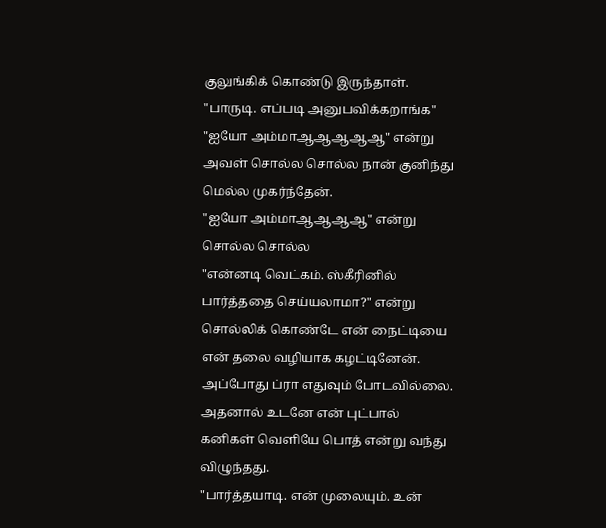குலுங்கிக் கொண்டு இருந்தாள்.
"பாருடி. எப்படி அனுபவிக்கறாங்க"
"ஐயோ அம்மாஆஆஆஆஆ" என்று அவள் சொல்ல சொல்ல நான் குனிந்து மெல்ல முகர்ந்தேன்.
"ஐயோ அம்மாஆஆஆஆ" என்று சொல்ல சொல்ல
"என்னடி வெட்கம். ஸ்கீரினில் பார்த்ததை செய்யலாமா?" என்று சொல்லிக் கொண்டே என் நைட்டியை என் தலை வழியாக கழட்டினேன். அப்போது ப்ரா எதுவும் போடவில்லை. அதனால் உடனே என் புட்பால் கனிகள் வெளியே பொத் என்று வந்து விழுந்தது.
"பார்த்தயாடி. என் முலையும். உன்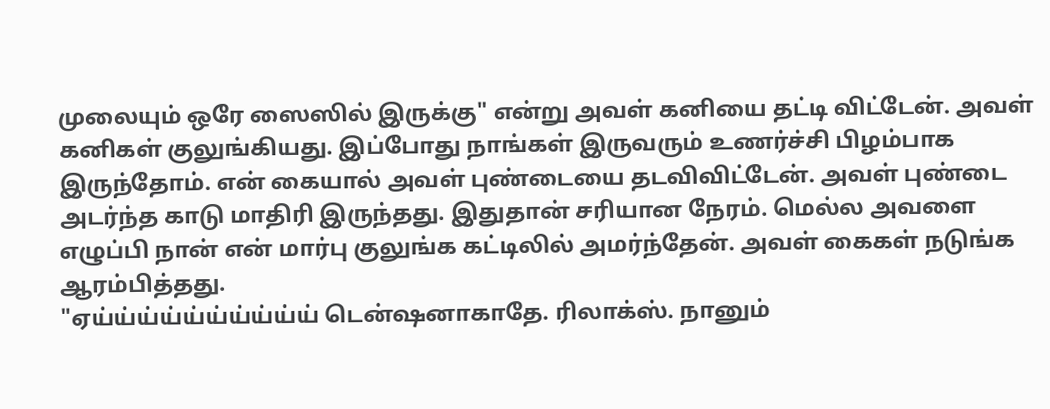முலையும் ஒரே ஸைஸில் இருக்கு" என்று அவள் கனியை தட்டி விட்டேன். அவள் கனிகள் குலுங்கியது. இப்போது நாங்கள் இருவரும் உணர்ச்சி பிழம்பாக இருந்தோம். என் கையால் அவள் புண்டையை தடவிவிட்டேன். அவள் புண்டை அடர்ந்த காடு மாதிரி இருந்தது. இதுதான் சரியான நேரம். மெல்ல அவளை எழுப்பி நான் என் மார்பு குலுங்க கட்டிலில் அமர்ந்தேன். அவள் கைகள் நடுங்க ஆரம்பித்தது.
"ஏய்ய்ய்ய்ய்ய்ய்ய்ய்ய் டென்ஷனாகாதே. ரிலாக்ஸ். நானும்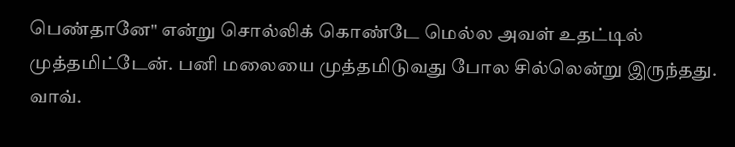பெண்தானே" என்று சொல்லிக் கொண்டே மெல்ல அவள் உதட்டில் முத்தமிட்டேன். பனி மலையை முத்தமிடுவது போல சில்லென்று இருந்தது. வாவ்.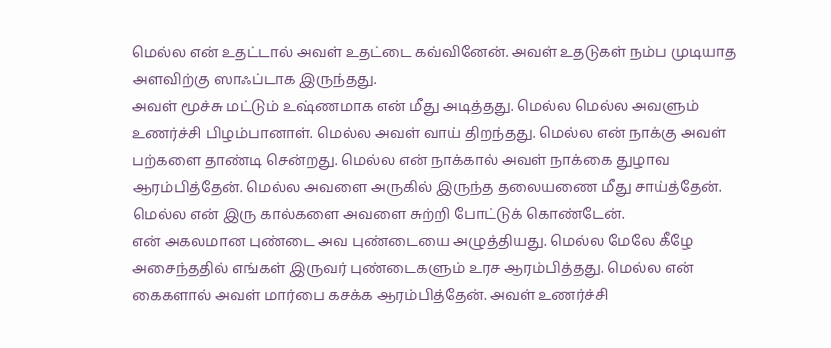மெல்ல என் உதட்டால் அவள் உதட்டை கவ்வினேன். அவள் உதடுகள் நம்ப முடியாத அளவிற்கு ஸாஃப்டாக இருந்தது.
அவள் மூச்சு மட்டும் உஷ்ணமாக என் மீது அடித்தது. மெல்ல மெல்ல அவளும் உணர்ச்சி பிழம்பானாள். மெல்ல அவள் வாய் திறந்தது. மெல்ல என் நாக்கு அவள் பற்களை தாண்டி சென்றது. மெல்ல என் நாக்கால் அவள் நாக்கை துழாவ ஆரம்பித்தேன். மெல்ல அவளை அருகில் இருந்த தலையணை மீது சாய்த்தேன். மெல்ல என் இரு கால்களை அவளை சுற்றி போட்டுக் கொண்டேன்.
என் அகலமான புண்டை அவ புண்டையை அழுத்தியது. மெல்ல மேலே கீழே அசைந்ததில் எங்கள் இருவர் புண்டைகளும் உரச ஆரம்பித்தது. மெல்ல என் கைகளால் அவள் மார்பை கசக்க ஆரம்பித்தேன். அவள் உணர்ச்சி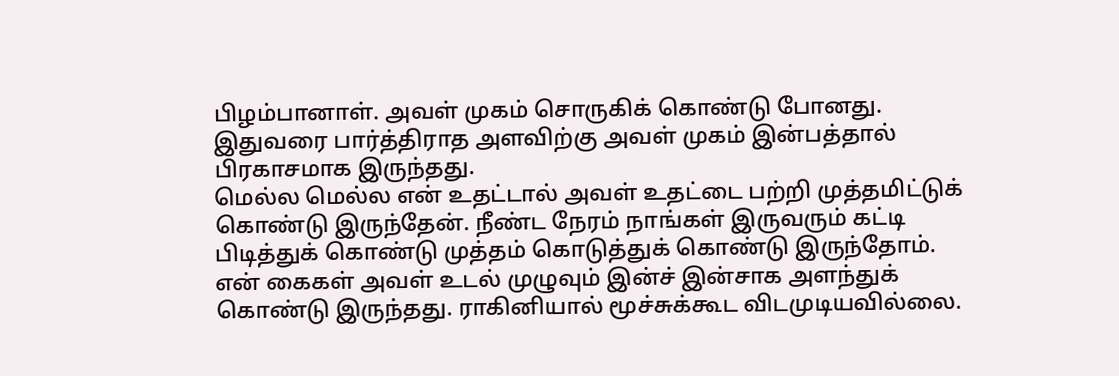பிழம்பானாள். அவள் முகம் சொருகிக் கொண்டு போனது. இதுவரை பார்த்திராத அளவிற்கு அவள் முகம் இன்பத்தால் பிரகாசமாக இருந்தது.
மெல்ல மெல்ல என் உதட்டால் அவள் உதட்டை பற்றி முத்தமிட்டுக் கொண்டு இருந்தேன். நீண்ட நேரம் நாங்கள் இருவரும் கட்டி பிடித்துக் கொண்டு முத்தம் கொடுத்துக் கொண்டு இருந்தோம். என் கைகள் அவள் உடல் முழுவும் இன்ச் இன்சாக அளந்துக் கொண்டு இருந்தது. ராகினியால் மூச்சுக்கூட விடமுடியவில்லை.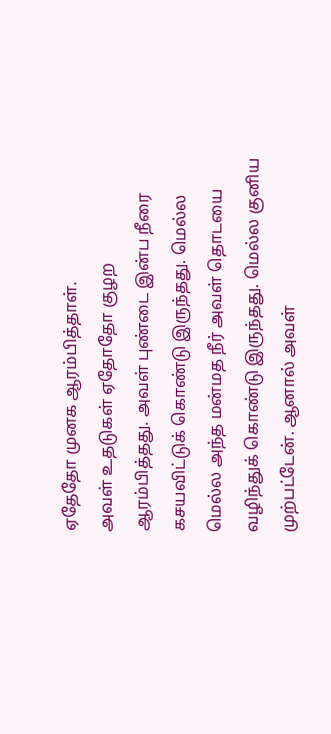ஏதேதோ முனக ஆரம்பித்தாள்.
அவள் உதடுகள் ஏதோதோ குழற ஆரம்பித்தது. அவள் புண்டை இன்ப நீரை கசயவிட்டுக் கொண்டு இருந்தது. மெல்ல மெல்ல அந்த மன்மத நீர் அவள் தொடயை வழிந்துக் கொண்டு இருந்தது. மெல்ல குனிய முற்பட்டேன். ஆனால் அவள்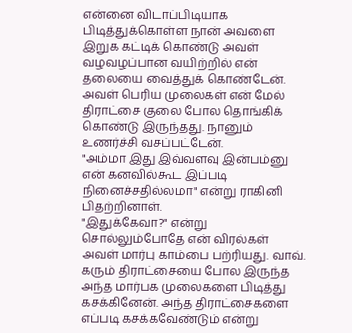என்னை விடாப்பிடியாக பிடித்துக்கொள்ள நான் அவளை இறுக கட்டிக் கொண்டு அவள் வழவழப்பான வயிற்றில் என் தலையை வைத்துக் கொண்டேன். அவள் பெரிய முலைகள் என் மேல் திராட்சை குலை போல தொங்கிக் கொண்டு இருந்தது. நானும் உணர்ச்சி வசப்பட்டேன்.
"அம்மா இது இவ்வளவு இன்பம்னு என் கனவில்கூட இப்படி நினைச்சதில்லமா" என்று ராகினி பிதற்றினாள்.
"இதுக்கேவா?" என்று சொல்லும்போதே என் விரல்கள் அவள் மார்பு காம்பை பற்ரியது. வாவ். கரும் திராட்சையை போல இருந்த அந்த மார்பக முலைகளை பிடித்து கசக்கினேன். அந்த திராட்சைகளை எப்படி கசக்கவேண்டும் என்று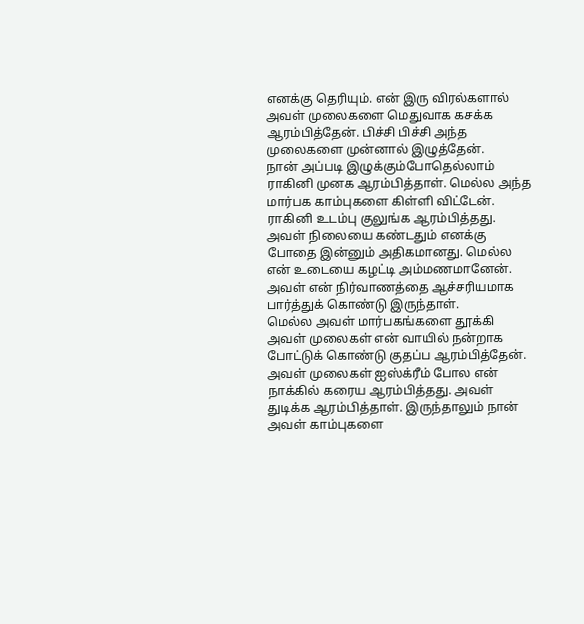எனக்கு தெரியும். என் இரு விரல்களால் அவள் முலைகளை மெதுவாக கசக்க ஆரம்பித்தேன். பிச்சி பிச்சி அந்த முலைகளை முன்னால் இழுத்தேன்.
நான் அப்படி இழுக்கும்போதெல்லாம் ராகினி முனக ஆரம்பித்தாள். மெல்ல அந்த மார்பக காம்புகளை கிள்ளி விட்டேன். ராகினி உடம்பு குலுங்க ஆரம்பித்தது. அவள் நிலையை கண்டதும் எனக்கு போதை இன்னும் அதிகமானது. மெல்ல என் உடையை கழட்டி அம்மணமானேன். அவள் என் நிர்வாணத்தை ஆச்சரியமாக பார்த்துக் கொண்டு இருந்தாள்.
மெல்ல அவள் மார்பகங்களை தூக்கி அவள் முலைகள் என் வாயில் நன்றாக போட்டுக் கொண்டு குதப்ப ஆரம்பித்தேன். அவள் முலைகள் ஐஸ்க்ரீம் போல என் நாக்கில் கரைய ஆரம்பித்தது. அவள் துடிக்க ஆரம்பித்தாள். இருந்தாலும் நான் அவள் காம்புகளை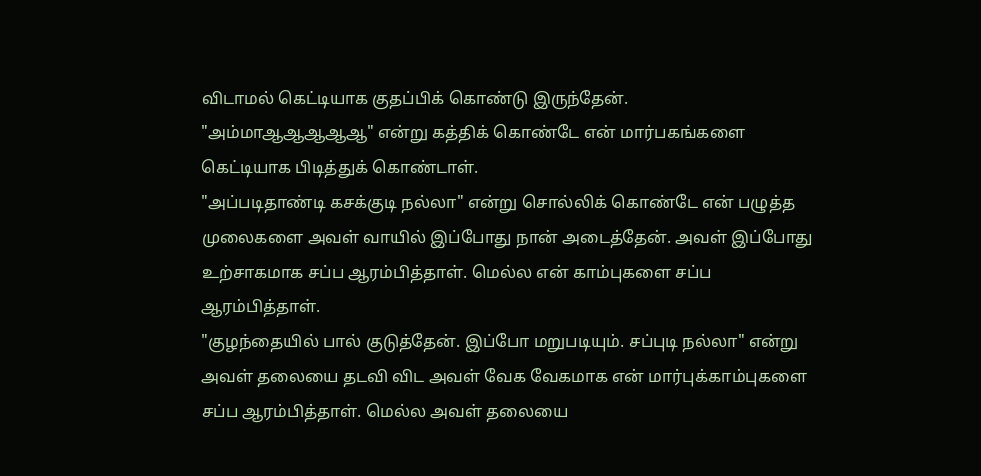விடாமல் கெட்டியாக குதப்பிக் கொண்டு இருந்தேன்.
"அம்மாஆஆஆஆஆ" என்று கத்திக் கொண்டே என் மார்பகங்களை கெட்டியாக பிடித்துக் கொண்டாள்.
"அப்படிதாண்டி கசக்குடி நல்லா" என்று சொல்லிக் கொண்டே என் பழுத்த முலைகளை அவள் வாயில் இப்போது நான் அடைத்தேன். அவள் இப்போது உற்சாகமாக சப்ப ஆரம்பித்தாள். மெல்ல என் காம்புகளை சப்ப ஆரம்பித்தாள்.
"குழந்தையில் பால் குடுத்தேன். இப்போ மறுபடியும். சப்புடி நல்லா" என்று அவள் தலையை தடவி விட அவள் வேக வேகமாக என் மார்புக்காம்புகளை சப்ப ஆரம்பித்தாள். மெல்ல அவள் தலையை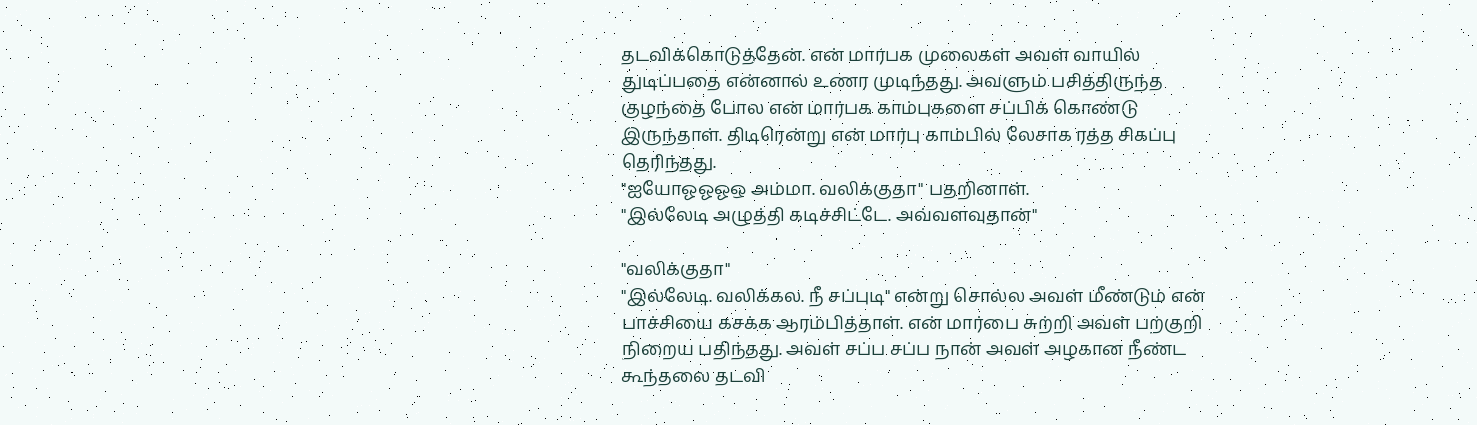தடவிக்கொடுத்தேன். என் மார்பக முலைகள் அவள் வாயில் துடிப்பதை என்னால் உணர முடிந்தது. அவளும் பசித்திருந்த குழந்தை போல என் மார்பக காம்புகளை சப்பிக் கொண்டு இருந்தாள். திடிரென்று என் மார்பு காம்பில் லேசாக ரத்த சிகப்பு தெரிந்தது.
"ஐயோஓஓஓஒ அம்மா. வலிக்குதா" பதறினாள்.
"இல்லேடி அழுத்தி கடிச்சிட்டே. அவ்வளவுதான்"

"வலிக்குதா"
"இல்லேடி. வலிக்கல. நீ சப்புடி" என்று சொல்ல அவள் மீண்டும் என் பாச்சியை கசக்க ஆரம்பித்தாள். என் மார்பை சுற்றி அவள் பற்குறி நிறைய பதிந்தது. அவள் சப்ப சப்ப நான் அவள் அழகான நீண்ட கூந்தலை தடவி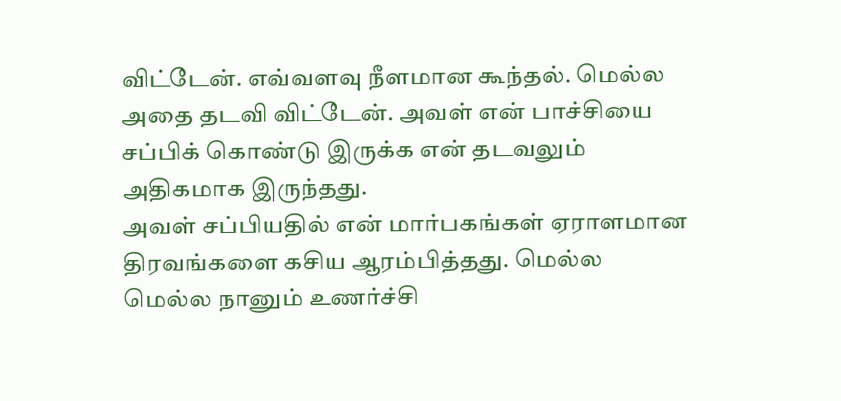விட்டேன். எவ்வளவு நீளமான கூந்தல். மெல்ல அதை தடவி விட்டேன். அவள் என் பாச்சியை சப்பிக் கொண்டு இருக்க என் தடவலும் அதிகமாக இருந்தது.
அவள் சப்பியதில் என் மார்பகங்கள் ஏராளமான திரவங்களை கசிய ஆரம்பித்தது. மெல்ல மெல்ல நானும் உணர்ச்சி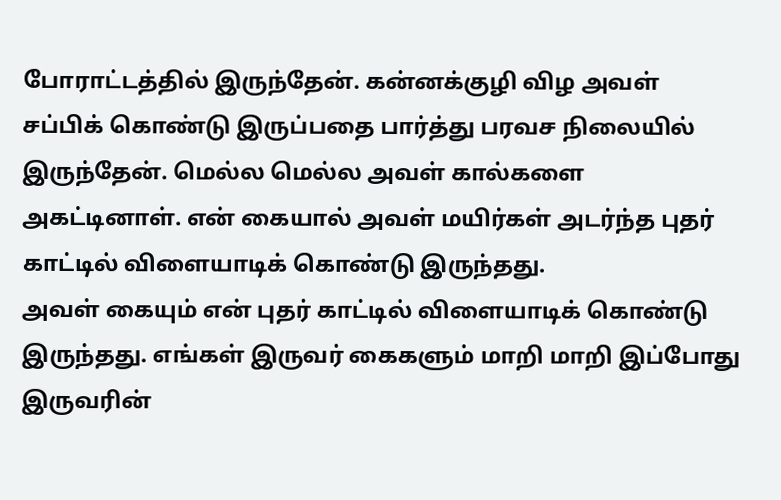போராட்டத்தில் இருந்தேன். கன்னக்குழி விழ அவள் சப்பிக் கொண்டு இருப்பதை பார்த்து பரவச நிலையில் இருந்தேன். மெல்ல மெல்ல அவள் கால்களை அகட்டினாள். என் கையால் அவள் மயிர்கள் அடர்ந்த புதர் காட்டில் விளையாடிக் கொண்டு இருந்தது.
அவள் கையும் என் புதர் காட்டில் விளையாடிக் கொண்டு இருந்தது. எங்கள் இருவர் கைகளும் மாறி மாறி இப்போது இருவரின்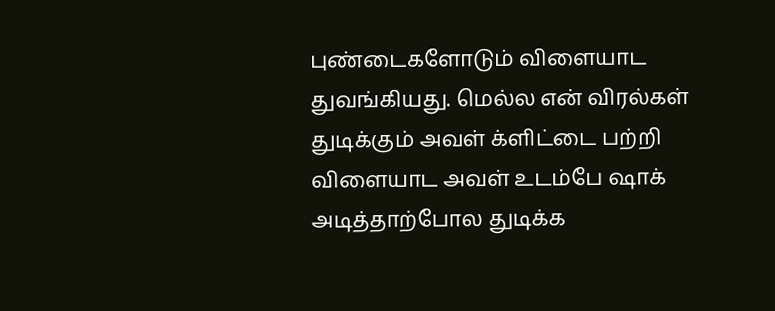புண்டைகளோடும் விளையாட துவங்கியது. மெல்ல என் விரல்கள் துடிக்கும் அவள் க்ளிட்டை பற்றி விளையாட அவள் உடம்பே ஷாக் அடித்தாற்போல துடிக்க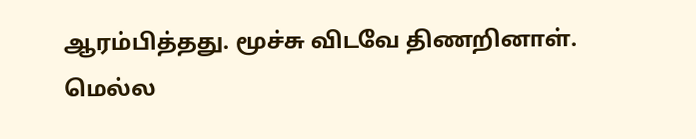ஆரம்பித்தது. மூச்சு விடவே திணறினாள்.
மெல்ல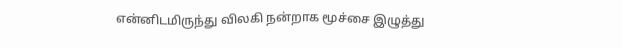என்னிடமிருந்து விலகி நன்றாக மூச்சை இழுத்து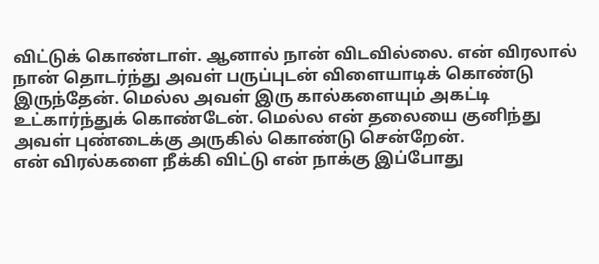விட்டுக் கொண்டாள். ஆனால் நான் விடவில்லை. என் விரலால் நான் தொடர்ந்து அவள் பருப்புடன் விளையாடிக் கொண்டு இருந்தேன். மெல்ல அவள் இரு கால்களையும் அகட்டி உட்கார்ந்துக் கொண்டேன். மெல்ல என் தலையை குனிந்து அவள் புண்டைக்கு அருகில் கொண்டு சென்றேன்.
என் விரல்களை நீக்கி விட்டு என் நாக்கு இப்போது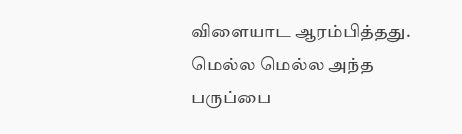விளையாட ஆரம்பித்தது. மெல்ல மெல்ல அந்த பருப்பை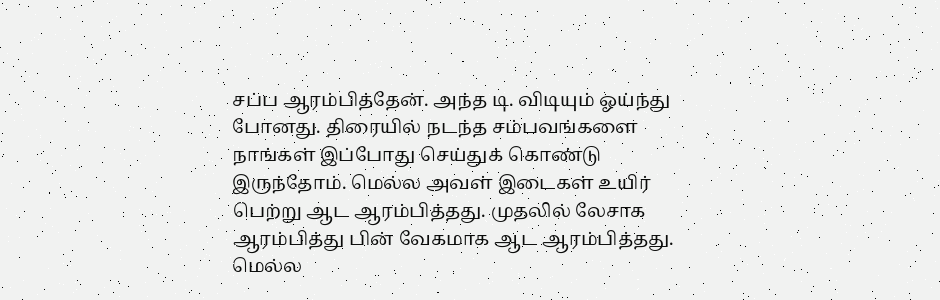சப்ப ஆரம்பித்தேன். அந்த டி. விடியும் ஓய்ந்து போனது. திரையில் நடந்த சம்பவங்களை நாங்கள் இப்போது செய்துக் கொண்டு இருந்தோம். மெல்ல அவள் இடைகள் உயிர் பெற்று ஆட ஆரம்பித்தது. முதலில் லேசாக ஆரம்பித்து பின் வேகமாக ஆட ஆரம்பித்தது. மெல்ல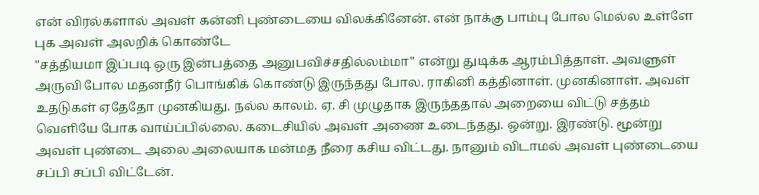என் விரல்களால் அவள் கன்னி புண்டையை விலக்கினேன். என் நாக்கு பாம்பு போல மெல்ல உள்ளே புக அவள் அலறிக் கொண்டே
"சத்தியமா இப்படி ஒரு இன்பத்தை அனுபவிச்சதில்லம்மா" என்று துடிக்க ஆரம்பித்தாள். அவளுள் அருவி போல மதனநீர் பொங்கிக் கொண்டு இருந்தது போல. ராகினி கத்தினாள். முனகினாள். அவள் உதடுகள் ஏதேதோ முனகியது. நல்ல காலம். ஏ. சி முழுதாக இருந்ததால் அறையை விட்டு சத்தம் வெளியே போக வாய்ப்பில்லை. கடைசியில் அவள் அணை உடைந்தது. ஒன்று. இரண்டு. மூன்று அவள் புண்டை அலை அலையாக மன்மத நீரை கசிய விட்டது. நானும் விடாமல் அவள் புண்டையை சப்பி சப்பி விட்டேன்.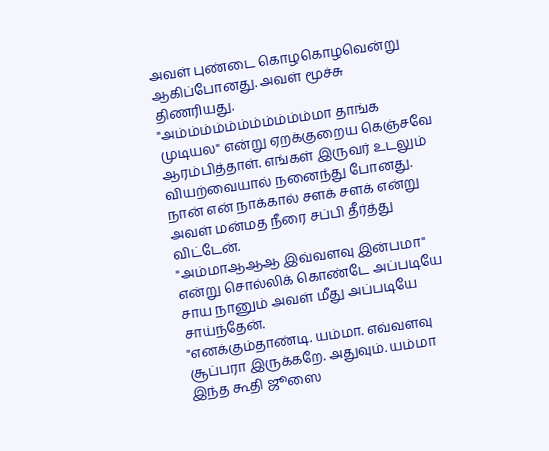அவள் புண்டை கொழகொழவென்று ஆகிப்போனது. அவள் மூச்சு திணரியது.
"அம்ம்ம்ம்ம்ம்ம்ம்ம்ம்ம்மா தாங்க முடியல" என்று ஏறக்குறைய கெஞ்சவே ஆரம்பித்தாள். எங்கள் இருவர் உடலும் வியற்வையால் நனைந்து போனது. நான் என் நாக்கால் சளக் சளக் என்று அவள் மன்மத நீரை சப்பி தீர்த்து விட்டேன்.
"அம்மாஆஆஆ இவ்வளவு இன்பமா" என்று சொல்லிக் கொண்டே அப்படியே சாய நானும் அவள் மீது அப்படியே சாய்ந்தேன்.
"எனக்கும்தாண்டி. யம்மா. எவ்வளவு சூப்பரா இருக்கறே. அதுவும். யம்மா இந்த கூதி ஜூஸை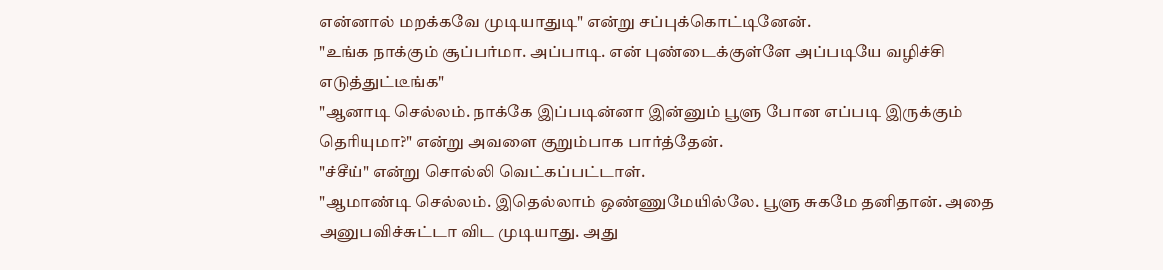என்னால் மறக்கவே முடியாதுடி" என்று சப்புக்கொட்டினேன்.
"உங்க நாக்கும் சூப்பர்மா. அப்பாடி. என் புண்டைக்குள்ளே அப்படியே வழிச்சி எடுத்துட்டீங்க"
"ஆனாடி செல்லம். நாக்கே இப்படின்னா இன்னும் பூளு போன எப்படி இருக்கும் தெரியுமா?" என்று அவளை குறும்பாக பார்த்தேன்.
"ச்சீய்" என்று சொல்லி வெட்கப்பட்டாள்.
"ஆமாண்டி செல்லம். இதெல்லாம் ஒண்ணுமேயில்லே. பூளு சுகமே தனிதான். அதை அனுபவிச்சுட்டா விட முடியாது. அது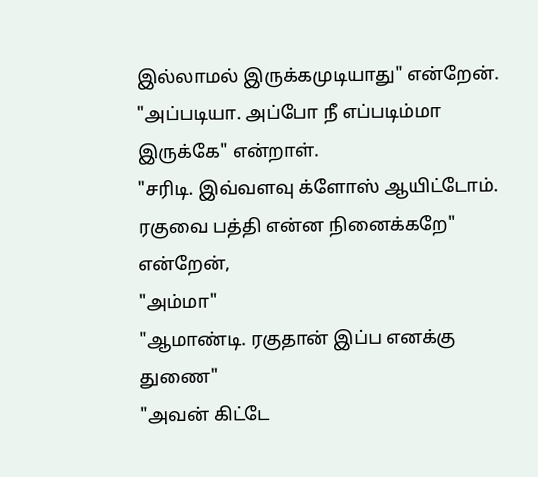இல்லாமல் இருக்கமுடியாது" என்றேன்.
"அப்படியா. அப்போ நீ எப்படிம்மா இருக்கே" என்றாள்.
"சரிடி. இவ்வளவு க்ளோஸ் ஆயிட்டோம். ரகுவை பத்தி என்ன நினைக்கறே" என்றேன்,
"அம்மா"
"ஆமாண்டி. ரகுதான் இப்ப எனக்கு துணை"
"அவன் கிட்டே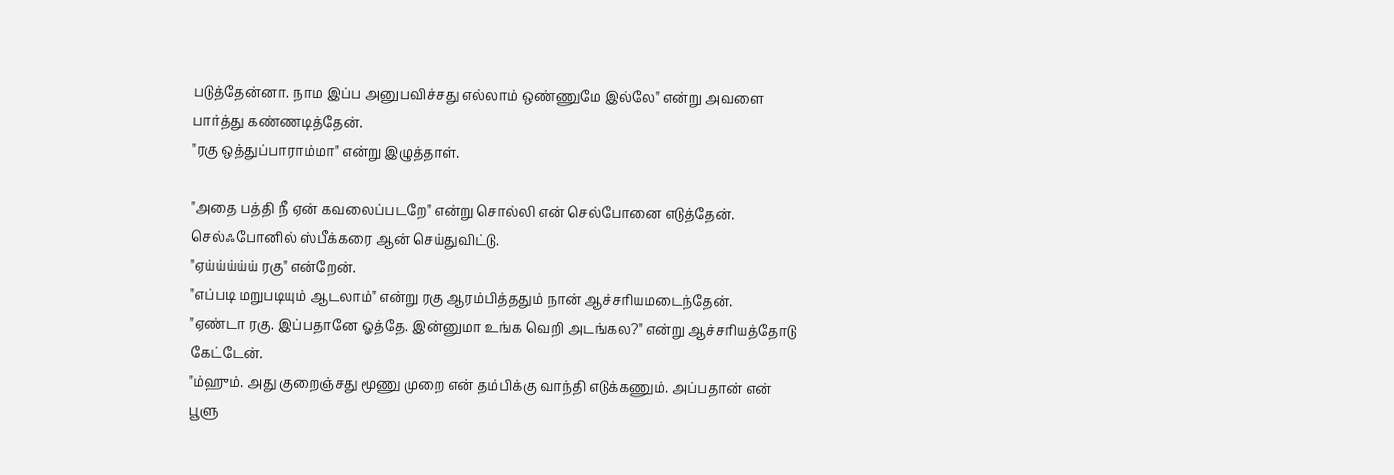படுத்தேன்னா. நாம இப்ப அனுபவிச்சது எல்லாம் ஒண்ணுமே இல்லே" என்று அவளை பார்த்து கண்ணடித்தேன்.
"ரகு ஒத்துப்பாராம்மா" என்று இழுத்தாள்.

"அதை பத்தி நீ ஏன் கவலைப்படறே" என்று சொல்லி என் செல்போனை எடுத்தேன். செல்ஃபோனில் ஸ்பீக்கரை ஆன் செய்துவிட்டு.
"ஏய்ய்ய்ய்ய் ரகு" என்றேன்.
"எப்படி மறுபடியும் ஆடலாம்" என்று ரகு ஆரம்பித்ததும் நான் ஆச்சரியமடைந்தேன்.
"ஏண்டா ரகு. இப்பதானே ஓத்தே. இன்னுமா உங்க வெறி அடங்கல?" என்று ஆச்சரியத்தோடு கேட்டேன்.
"ம்ஹும். அது குறைஞ்சது மூணு முறை என் தம்பிக்கு வாந்தி எடுக்கணும். அப்பதான் என் பூளு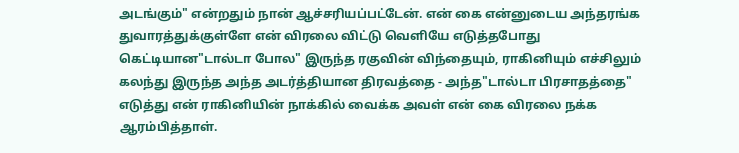அடங்கும்" என்றதும் நான் ஆச்சரியப்பட்டேன். என் கை என்னுடைய அந்தரங்க துவாரத்துக்குள்ளே என் விரலை விட்டு வெளியே எடுத்தபோது கெட்டியான"டால்டா போல" இருந்த ரகுவின் விந்தையும், ராகினியும் எச்சிலும் கலந்து இருந்த அந்த அடர்த்தியான திரவத்தை - அந்த"டால்டா பிரசாதத்தை" எடுத்து என் ராகினியின் நாக்கில் வைக்க அவள் என் கை விரலை நக்க ஆரம்பித்தாள்.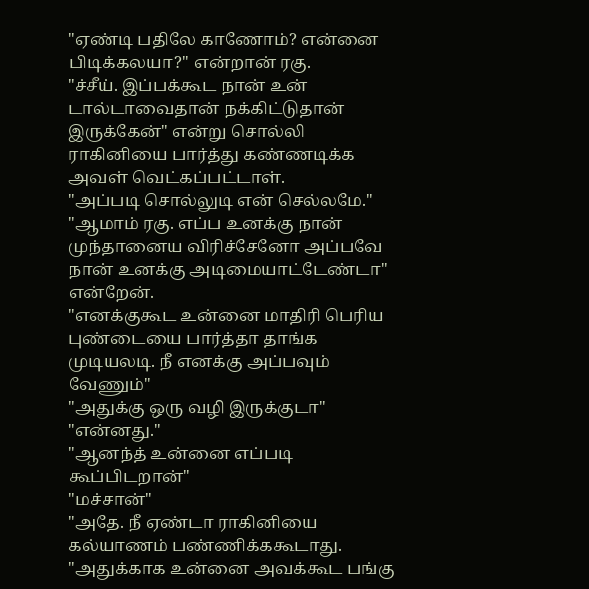"ஏண்டி பதிலே காணோம்? என்னை பிடிக்கலயா?" என்றான் ரகு.
"ச்சீய். இப்பக்கூட நான் உன் டால்டாவைதான் நக்கிட்டுதான் இருக்கேன்" என்று சொல்லி ராகினியை பார்த்து கண்ணடிக்க அவள் வெட்கப்பட்டாள்.
"அப்படி சொல்லுடி என் செல்லமே."
"ஆமாம் ரகு. எப்ப உனக்கு நான் முந்தானைய விரிச்சேனோ அப்பவே நான் உனக்கு அடிமையாட்டேண்டா" என்றேன்.
"எனக்குகூட உன்னை மாதிரி பெரிய புண்டையை பார்த்தா தாங்க முடியலடி. நீ எனக்கு அப்பவும் வேணும்"
"அதுக்கு ஒரு வழி இருக்குடா"
"என்னது."
"ஆனந்த் உன்னை எப்படி கூப்பிடறான்"
"மச்சான்"
"அதே. நீ ஏண்டா ராகினியை கல்யாணம் பண்ணிக்ககூடாது.
"அதுக்காக உன்னை அவக்கூட பங்கு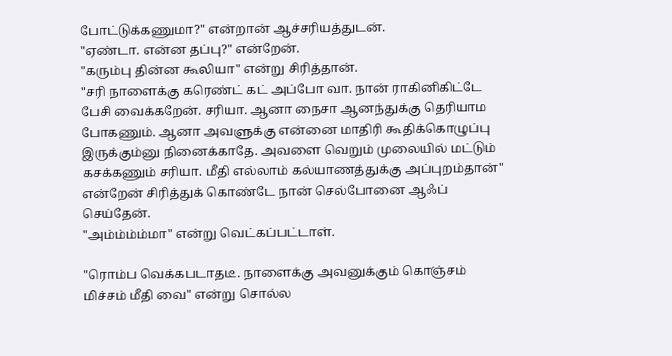போட்டுக்கணுமா?" என்றான் ஆச்சரியத்துடன்.
"ஏண்டா. என்ன தப்பு?" என்றேன்.
"கரும்பு தின்ன கூலியா" என்று சிரித்தான்.
"சரி நாளைக்கு கரெண்ட் கட் அப்போ வா. நான் ராகினிகிட்டே பேசி வைக்கறேன். சரியா. ஆனா நைசா ஆனந்துக்கு தெரியாம போகணும். ஆனா அவளுக்கு என்னை மாதிரி கூதிக்கொழுப்பு இருக்கும்னு நினைக்காதே. அவளை வெறும் முலையில் மட்டும் கசக்கணும் சரியா. மீதி எல்லாம் கல்யாணத்துக்கு அப்புறம்தான்" என்றேன் சிரித்துக் கொண்டே நான் செல்போனை ஆஃப் செய்தேன்.
"அம்ம்ம்ம்மா" என்று வெட்கப்பட்டாள்.

"ரொம்ப வெக்கபடாதடீ. நாளைக்கு அவனுக்கும் கொஞ்சம் மிச்சம் மீதி வை" என்று சொல்ல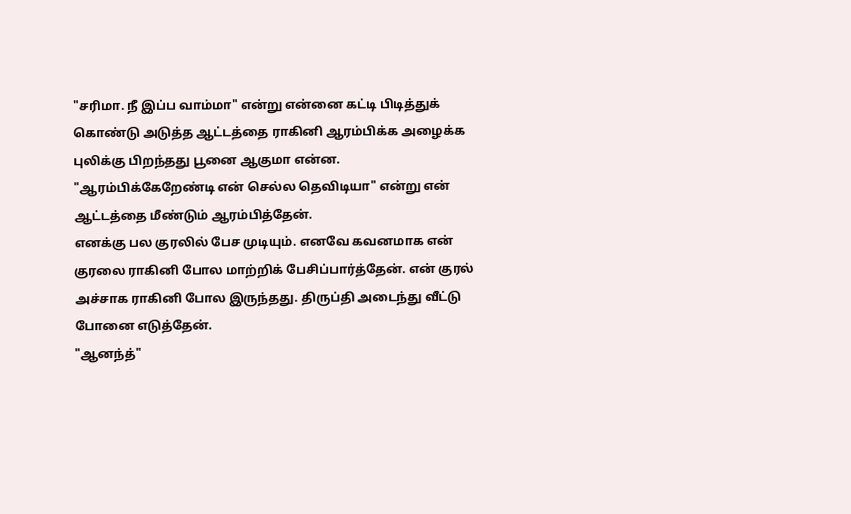"சரிமா. நீ இப்ப வாம்மா" என்று என்னை கட்டி பிடித்துக் கொண்டு அடுத்த ஆட்டத்தை ராகினி ஆரம்பிக்க அழைக்க புலிக்கு பிறந்தது பூனை ஆகுமா என்ன.
"ஆரம்பிக்கேறேண்டி என் செல்ல தெவிடியா" என்று என் ஆட்டத்தை மீண்டும் ஆரம்பித்தேன்.
எனக்கு பல குரலில் பேச முடியும். எனவே கவனமாக என் குரலை ராகினி போல மாற்றிக் பேசிப்பார்த்தேன். என் குரல் அச்சாக ராகினி போல இருந்தது. திருப்தி அடைந்து வீட்டு போனை எடுத்தேன்.
"ஆனந்த்"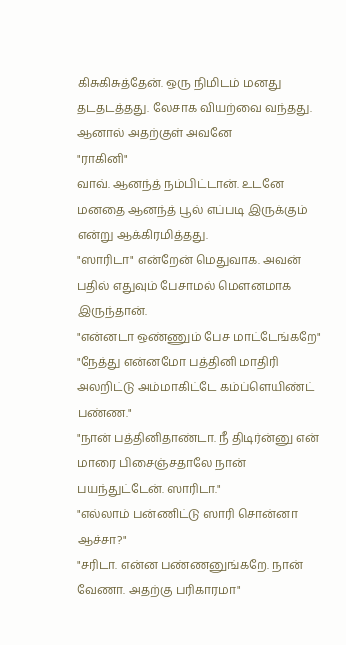கிசுகிசுத்தேன். ஒரு நிமிடம் மனது தடதடத்தது. லேசாக வியற்வை வந்தது. ஆனால் அதற்குள் அவனே
"ராகினி"
வாவ். ஆனந்த் நம்பிட்டான். உடனே மனதை ஆனந்த் பூல் எப்படி இருக்கும் என்று ஆக்கிரமித்தது.
"ஸாரிடா" என்றேன் மெதுவாக. அவன் பதில் எதுவும் பேசாமல் மௌனமாக இருந்தான்.
"என்னடா ஒண்ணும் பேச மாட்டேங்கறே"
"நேத்து என்னமோ பத்தினி மாதிரி அலறிட்டு அம்மாகிட்டே கம்ப்ளெயிண்ட் பண்ண."
"நான் பத்தினிதாண்டா. நீ திடிர்ன்னு என் மாரை பிசைஞ்சதாலே நான் பயந்துட்டேன். ஸாரிடா."
"எல்லாம் பன்ணிட்டு ஸாரி சொன்னா ஆச்சா?"
"சரிடா. என்ன பண்ணனுங்கறே. நான் வேணா. அதற்கு பரிகாரமா"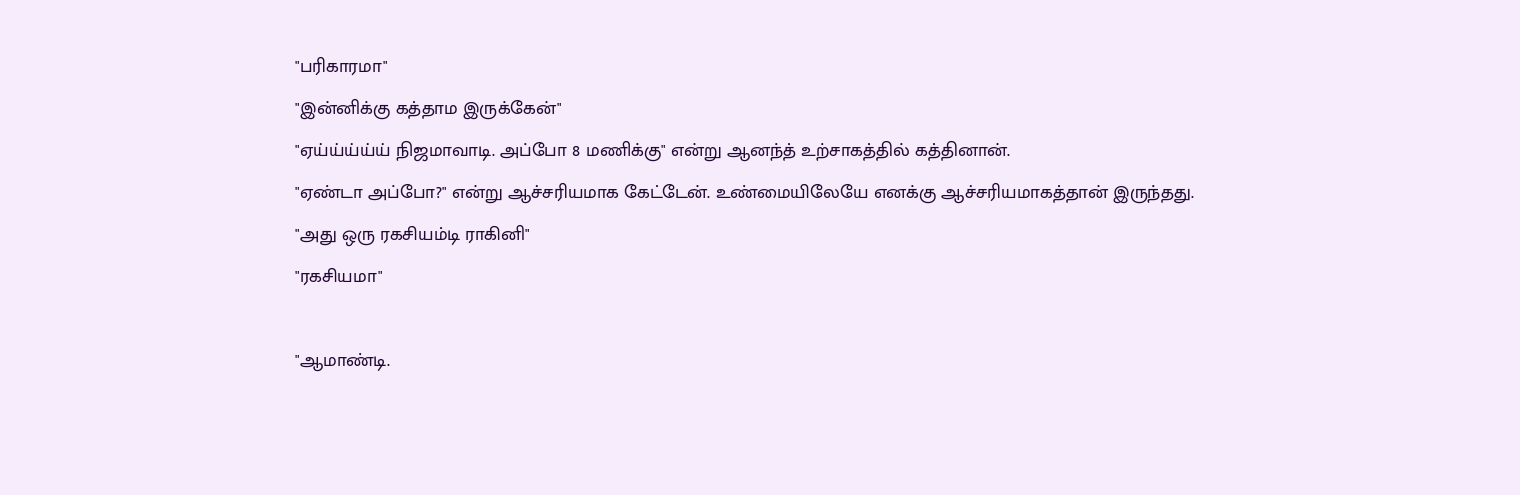"பரிகாரமா"
"இன்னிக்கு கத்தாம இருக்கேன்"
"ஏய்ய்ய்ய்ய் நிஜமாவாடி. அப்போ 8 மணிக்கு" என்று ஆனந்த் உற்சாகத்தில் கத்தினான்.
"ஏண்டா அப்போ?" என்று ஆச்சரியமாக கேட்டேன். உண்மையிலேயே எனக்கு ஆச்சரியமாகத்தான் இருந்தது.
"அது ஒரு ரகசியம்டி ராகினி"
"ரகசியமா"

"ஆமாண்டி.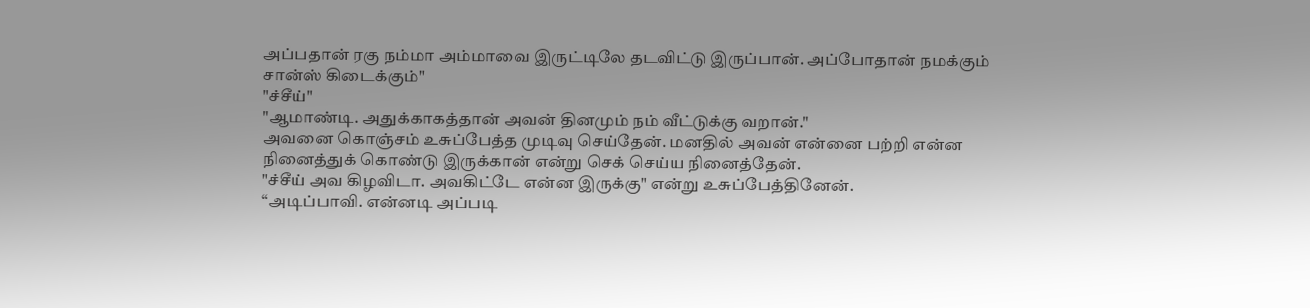அப்பதான் ரகு நம்மா அம்மாவை இருட்டிலே தடவிட்டு இருப்பான். அப்போதான் நமக்கும் சான்ஸ் கிடைக்கும்"
"ச்சீய்"
"ஆமாண்டி. அதுக்காகத்தான் அவன் தினமும் நம் வீட்டுக்கு வறான்."
அவனை கொஞ்சம் உசுப்பேத்த முடிவு செய்தேன். மனதில் அவன் என்னை பற்றி என்ன நினைத்துக் கொண்டு இருக்கான் என்று செக் செய்ய நினைத்தேன்.
"ச்சீய் அவ கிழவிடா. அவகிட்டே என்ன இருக்கு" என்று உசுப்பேத்தினேன்.
“அடிப்பாவி. என்னடி அப்படி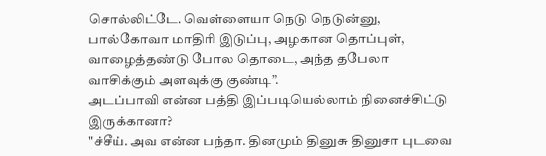சொல்லிட்டே. வெள்ளையா நெடு நெடுன்னு, பால்கோவா மாதிரி இடுப்பு, அழகான தொப்புள், வாழைத்தண்டு போல தொடை, அந்த தபேலா வாசிக்கும் அளவுக்கு குண்டி”.
அடப்பாவி என்ன பத்தி இப்படியெல்லாம் நினைச்சிட்டு இருக்கானா?
"ச்சீய். அவ என்ன பந்தா. தினமும் தினுசு தினுசா புடவை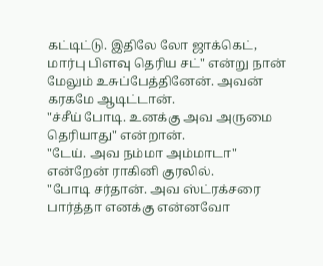கட்டிட்டு. இதிலே லோ ஜாக்கெட், மார்பு பிளவு தெரிய சட்" என்று நான் மேலும் உசுப்பேத்தினேன். அவன் கரகமே ஆடிட்டான்.
"ச்சீய் போடி. உனக்கு அவ அருமை தெரியாது" என்றான்.
"டேய். அவ நம்மா அம்மாடா" என்றேன் ராகினி குரலில்.
"போடி சர்தான். அவ ஸ்ட்ரக்சரை பார்த்தா எனக்கு என்னவோ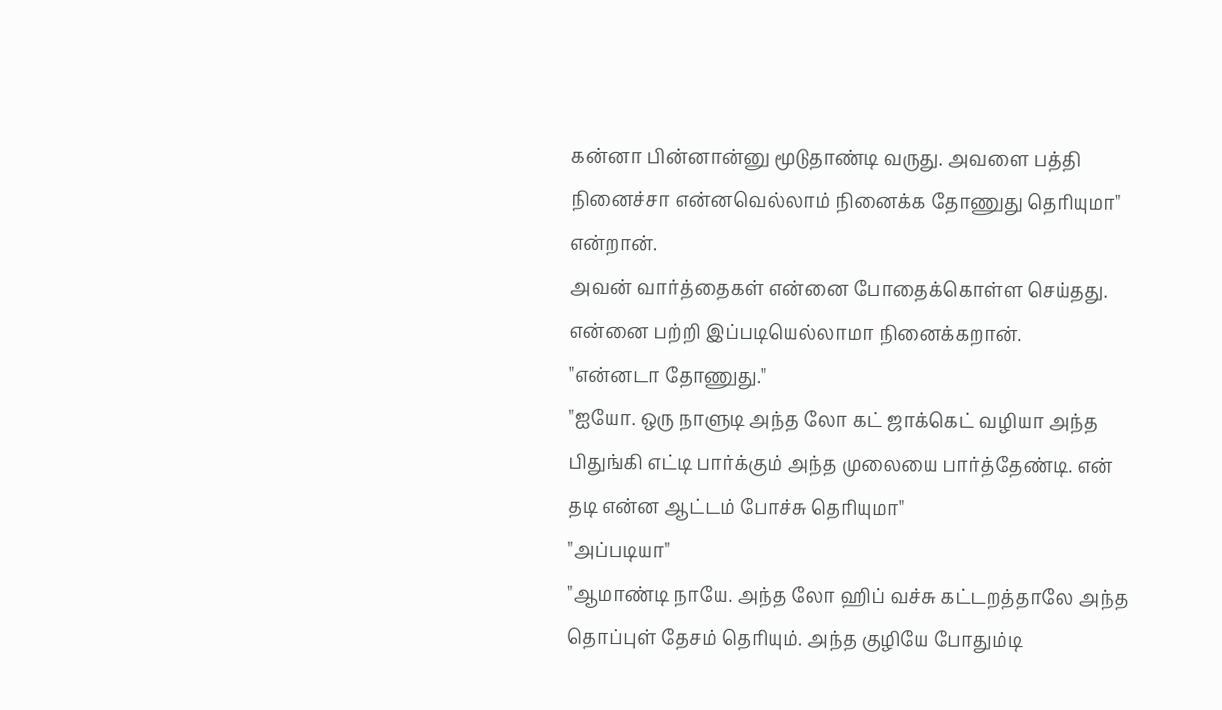கன்னா பின்னான்னு மூடுதாண்டி வருது. அவளை பத்தி நினைச்சா என்னவெல்லாம் நினைக்க தோணுது தெரியுமா" என்றான்.
அவன் வார்த்தைகள் என்னை போதைக்கொள்ள செய்தது. என்னை பற்றி இப்படியெல்லாமா நினைக்கறான்.
"என்னடா தோணுது."
"ஐயோ. ஒரு நாளுடி அந்த லோ கட் ஜாக்கெட் வழியா அந்த பிதுங்கி எட்டி பார்க்கும் அந்த முலையை பார்த்தேண்டி. என் தடி என்ன ஆட்டம் போச்சு தெரியுமா"
"அப்படியா"
"ஆமாண்டி நாயே. அந்த லோ ஹிப் வச்சு கட்டறத்தாலே அந்த தொப்புள் தேசம் தெரியும். அந்த குழியே போதும்டி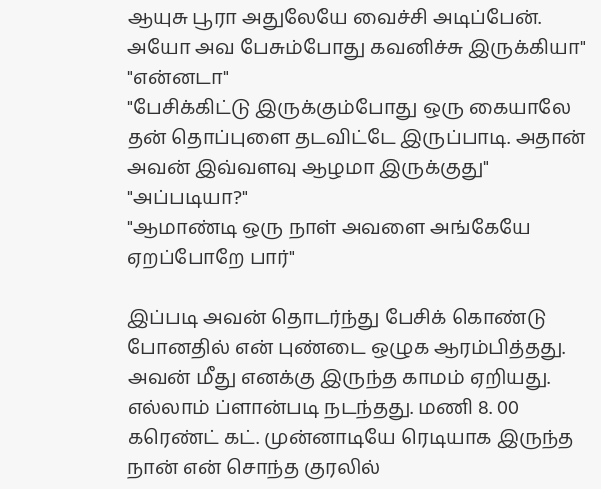ஆயுசு பூரா அதுலேயே வைச்சி அடிப்பேன். அயோ அவ பேசும்போது கவனிச்சு இருக்கியா"
"என்னடா"
"பேசிக்கிட்டு இருக்கும்போது ஒரு கையாலே தன் தொப்புளை தடவிட்டே இருப்பாடி. அதான் அவன் இவ்வளவு ஆழமா இருக்குது"
"அப்படியா?"
"ஆமாண்டி ஒரு நாள் அவளை அங்கேயே ஏறப்போறே பார்"

இப்படி அவன் தொடர்ந்து பேசிக் கொண்டு போனதில் என் புண்டை ஒழுக ஆரம்பித்தது. அவன் மீது எனக்கு இருந்த காமம் ஏறியது.
எல்லாம் ப்ளான்படி நடந்தது. மணி 8. 00 கரெண்ட் கட். முன்னாடியே ரெடியாக இருந்த நான் என் சொந்த குரலில்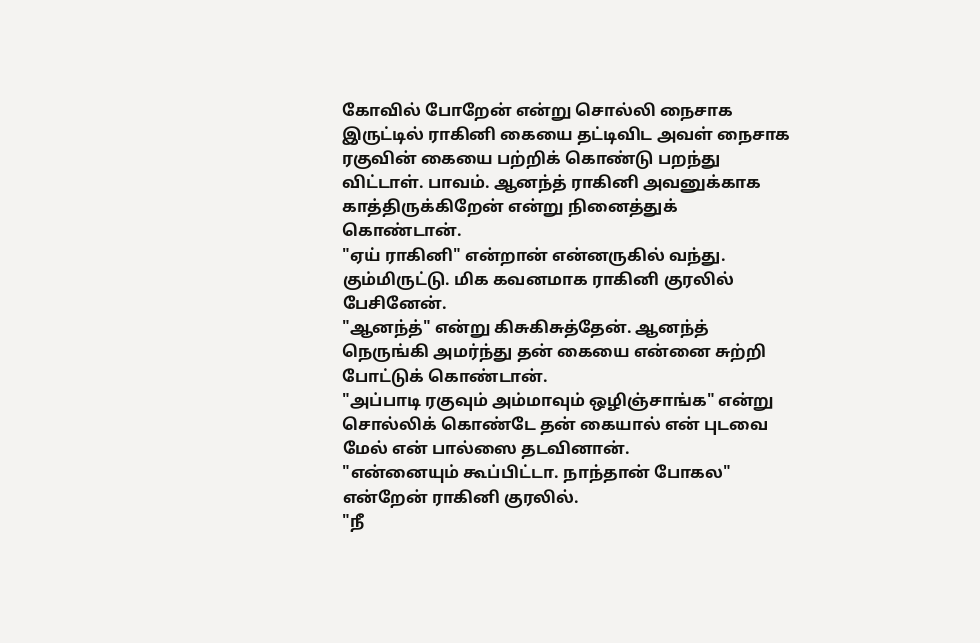கோவில் போறேன் என்று சொல்லி நைசாக இருட்டில் ராகினி கையை தட்டிவிட அவள் நைசாக ரகுவின் கையை பற்றிக் கொண்டு பறந்து விட்டாள். பாவம். ஆனந்த் ராகினி அவனுக்காக காத்திருக்கிறேன் என்று நினைத்துக் கொண்டான்.
"ஏய் ராகினி" என்றான் என்னருகில் வந்து.
கும்மிருட்டு. மிக கவனமாக ராகினி குரலில் பேசினேன்.
"ஆனந்த்" என்று கிசுகிசுத்தேன். ஆனந்த் நெருங்கி அமர்ந்து தன் கையை என்னை சுற்றி போட்டுக் கொண்டான்.
"அப்பாடி ரகுவும் அம்மாவும் ஒழிஞ்சாங்க" என்று சொல்லிக் கொண்டே தன் கையால் என் புடவை மேல் என் பால்ஸை தடவினான்.
"என்னையும் கூப்பிட்டா. நாந்தான் போகல" என்றேன் ராகினி குரலில்.
"நீ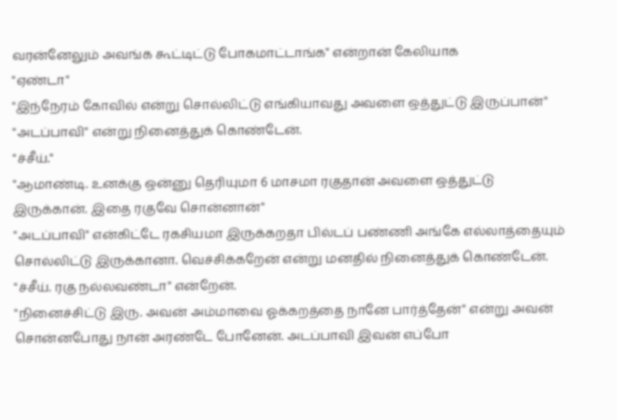வரன்னேலும் அவங்க கூட்டிட்டு போகமாட்டாங்க" என்றான் கேலியாக
"ஏண்டா"
"இந்நேரம் கோவில் என்று சொல்லிட்டு எங்கியாவது அவளை ஒத்துட்டு இருப்பான்"
"அடப்பாவி" என்று நினைத்துக் கொண்டேன்.
"ச்சீய்."
"ஆமாண்டி. உனக்கு ஒன்னு தெரியுமா 6 மாசமா ரகுதான் அவளை ஒத்துட்டு இருக்கான். இதை ரகுவே சொன்னான்"
"அடப்பாவி" என்கிட்டே ரகசியமா இருக்கறதா பில்டப் பண்ணி அங்கே எல்லாத்தையும் சொல்லிட்டு இருக்கானா. வெச்சிக்கறேன் என்று மனதில் நினைத்துக் கொண்டேன்.
"ச்சீய். ரகு நல்லவண்டா" என்றேன்.
"நினைச்சிட்டு இரு. அவன் அம்மாவை ஓக்கறத்தை நானே பார்த்தேன்" என்று அவன் சொன்னபோது நான் அரண்டே போனேன். அடப்பாவி இவன் எப்போ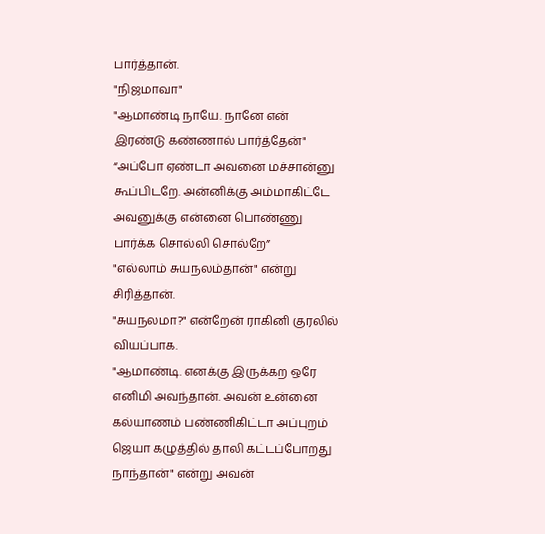பார்த்தான்.
"நிஜமாவா"
"ஆமாண்டி நாயே. நானே என் இரண்டு கண்ணால் பார்த்தேன்"
“அப்போ ஏண்டா அவனை மச்சான்னு கூப்பிடறே. அன்னிக்கு அம்மாகிட்டே அவனுக்கு என்னை பொண்ணு பார்க்க சொல்லி சொல்றே”
"எல்லாம் சுயநலம்தான்" என்று சிரித்தான்.
"சுயநலமா?" என்றேன் ராகினி குரலில் வியப்பாக.
"ஆமாண்டி. எனக்கு இருக்கற ஒரே எனிமி அவந்தான். அவன் உன்னை கல்யாணம் பண்ணிகிட்டா அப்புறம் ஜெயா கழுத்தில் தாலி கட்டப்போறது நாந்தான்" என்று அவன்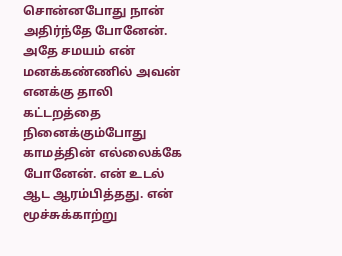சொன்னபோது நான் அதிர்ந்தே போனேன். அதே சமயம் என் மனக்கண்ணில் அவன் எனக்கு தாலி கட்டறத்தை நினைக்கும்போது காமத்தின் எல்லைக்கே போனேன். என் உடல் ஆட ஆரம்பித்தது. என் மூச்சுக்காற்று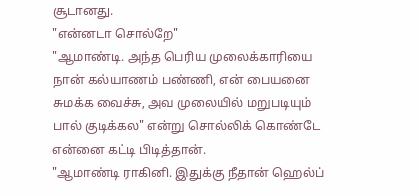சூடானது.
"என்னடா சொல்றே"
"ஆமாண்டி. அந்த பெரிய முலைக்காரியை நான் கல்யாணம் பண்ணி, என் பையனை சுமக்க வைச்சு, அவ முலையில் மறுபடியும் பால் குடிக்கல" என்று சொல்லிக் கொண்டே என்னை கட்டி பிடித்தான்.
"ஆமாண்டி ராகினி. இதுக்கு நீதான் ஹெல்ப்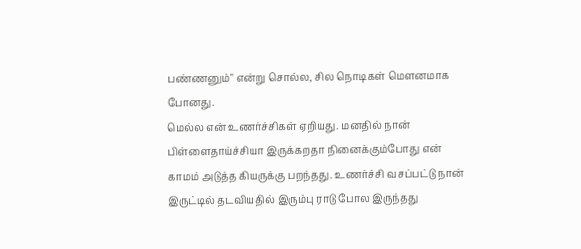பண்ணனும்" என்று சொல்ல, சில நொடிகள் மௌனமாக போனது.
மெல்ல என் உணர்ச்சிகள் ஏறியது. மனதில் நான் பிள்ளைதாய்ச்சியா இருக்கறதா நினைக்கும்போது என் காமம் அடுத்த கியருக்கு பறந்தது. உணர்ச்சி வசப்பட்டு நான் இருட்டில் தடவியதில் இரும்பு ராடு போல இருந்தது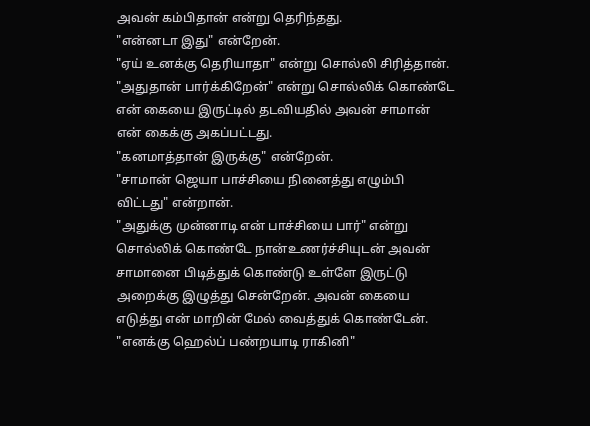அவன் கம்பிதான் என்று தெரிந்தது.
"என்னடா இது" என்றேன்.
"ஏய் உனக்கு தெரியாதா" என்று சொல்லி சிரித்தான்.
"அதுதான் பார்க்கிறேன்" என்று சொல்லிக் கொண்டே என் கையை இருட்டில் தடவியதில் அவன் சாமான் என் கைக்கு அகப்பட்டது.
"கனமாத்தான் இருக்கு" என்றேன்.
"சாமான் ஜெயா பாச்சியை நினைத்து எழும்பி விட்டது" என்றான்.
"அதுக்கு முன்னாடி என் பாச்சியை பார்" என்று சொல்லிக் கொண்டே நான்உணர்ச்சியுடன் அவன் சாமானை பிடித்துக் கொண்டு உள்ளே இருட்டு அறைக்கு இழுத்து சென்றேன். அவன் கையை எடுத்து என் மாறின் மேல் வைத்துக் கொண்டேன்.
"எனக்கு ஹெல்ப் பண்றயாடி ராகினி"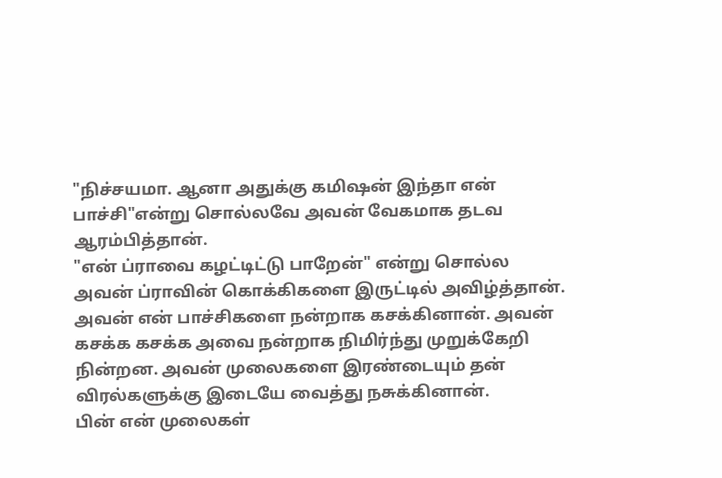"நிச்சயமா. ஆனா அதுக்கு கமிஷன் இந்தா என் பாச்சி"என்று சொல்லவே அவன் வேகமாக தடவ ஆரம்பித்தான்.
"என் ப்ராவை கழட்டிட்டு பாறேன்" என்று சொல்ல
அவன் ப்ராவின் கொக்கிகளை இருட்டில் அவிழ்த்தான். அவன் என் பாச்சிகளை நன்றாக கசக்கினான். அவன் கசக்க கசக்க அவை நன்றாக நிமிர்ந்து முறுக்கேறி நின்றன. அவன் முலைகளை இரண்டையும் தன் விரல்களுக்கு இடையே வைத்து நசுக்கினான்.
பின் என் முலைகள்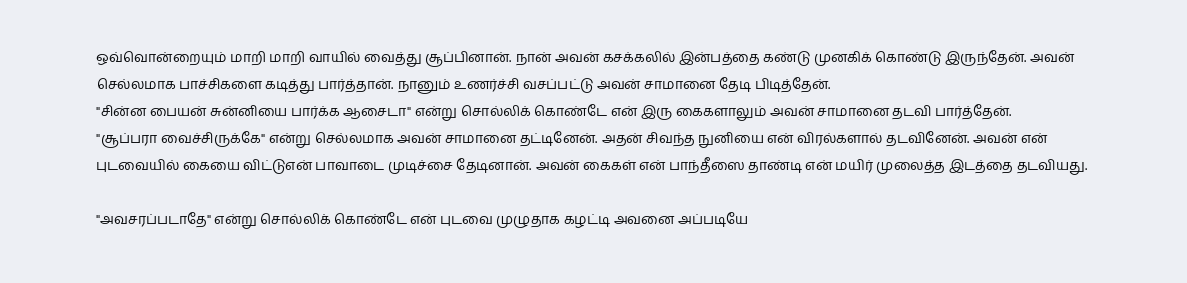ஒவ்வொன்றையும் மாறி மாறி வாயில் வைத்து சூப்பினான். நான் அவன் கசக்கலில் இன்பத்தை கண்டு முனகிக் கொண்டு இருந்தேன். அவன் செல்லமாக பாச்சிகளை கடித்து பார்த்தான். நானும் உணர்ச்சி வசப்பட்டு அவன் சாமானை தேடி பிடித்தேன்.
"சின்ன பையன் சுன்னியை பார்க்க ஆசைடா" என்று சொல்லிக் கொண்டே என் இரு கைகளாலும் அவன் சாமானை தடவி பார்த்தேன்.
"சூப்பரா வைச்சிருக்கே" என்று செல்லமாக அவன் சாமானை தட்டினேன். அதன் சிவந்த நுனியை என் விரல்களால் தடவினேன். அவன் என் புடவையில் கையை விட்டுஎன் பாவாடை முடிச்சை தேடினான். அவன் கைகள் என் பாந்தீஸை தாண்டி என் மயிர் முலைத்த இடத்தை தடவியது.

"அவசரப்படாதே" என்று சொல்லிக் கொண்டே என் புடவை முழுதாக கழட்டி அவனை அப்படியே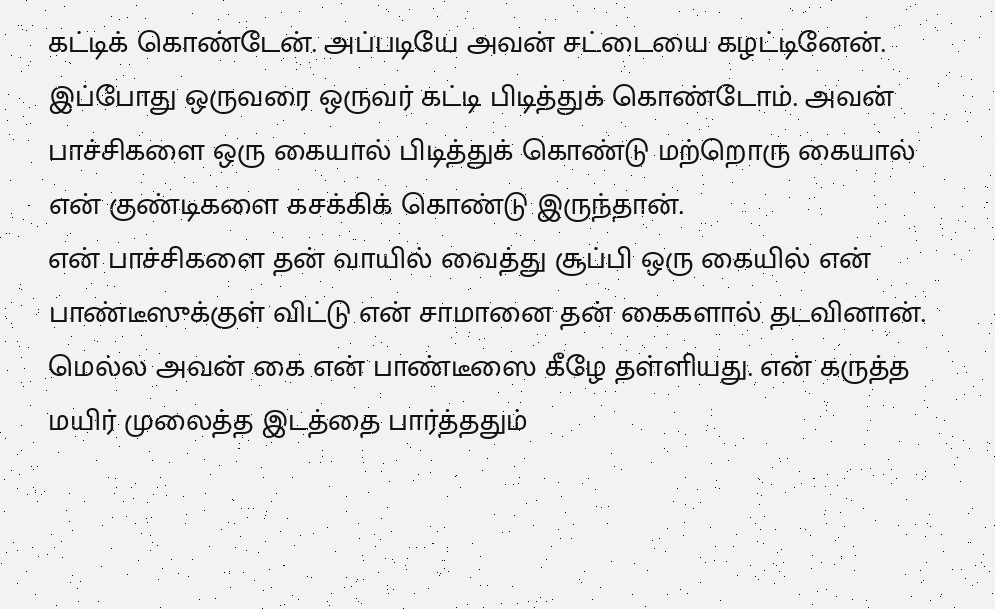கட்டிக் கொண்டேன். அப்படியே அவன் சட்டையை கழட்டினேன். இப்போது ஒருவரை ஒருவர் கட்டி பிடித்துக் கொண்டோம். அவன் பாச்சிகளை ஒரு கையால் பிடித்துக் கொண்டு மற்றொரு கையால் என் குண்டிகளை கசக்கிக் கொண்டு இருந்தான்.
என் பாச்சிகளை தன் வாயில் வைத்து சூப்பி ஒரு கையில் என் பாண்டீஸுக்குள் விட்டு என் சாமானை தன் கைகளால் தடவினான். மெல்ல அவன் கை என் பாண்டீஸை கீழே தள்ளியது. என் கருத்த மயிர் முலைத்த இடத்தை பார்த்ததும்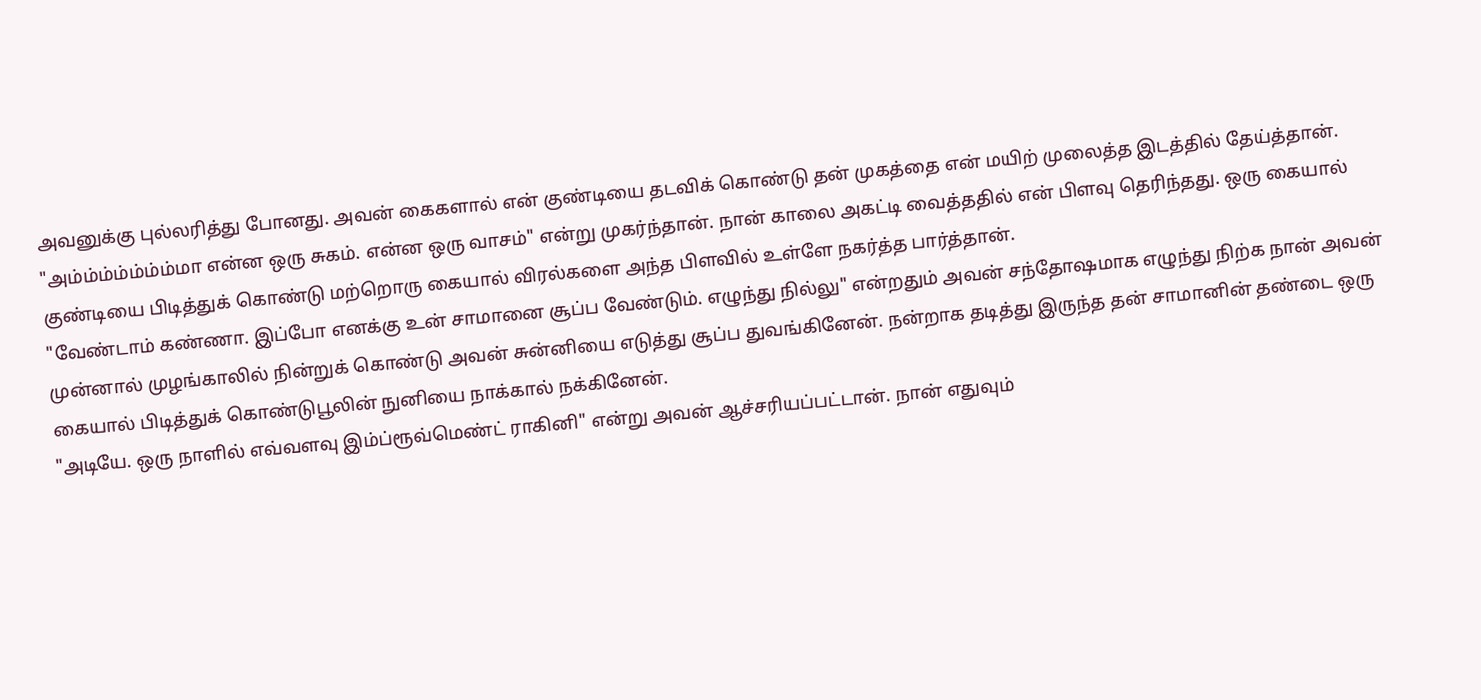அவனுக்கு புல்லரித்து போனது. அவன் கைகளால் என் குண்டியை தடவிக் கொண்டு தன் முகத்தை என் மயிற் முலைத்த இடத்தில் தேய்த்தான்.
"அம்ம்ம்ம்ம்ம்ம்மா என்ன ஒரு சுகம். என்ன ஒரு வாசம்" என்று முகர்ந்தான். நான் காலை அகட்டி வைத்ததில் என் பிளவு தெரிந்தது. ஒரு கையால் குண்டியை பிடித்துக் கொண்டு மற்றொரு கையால் விரல்களை அந்த பிளவில் உள்ளே நகர்த்த பார்த்தான்.
"வேண்டாம் கண்ணா. இப்போ எனக்கு உன் சாமானை சூப்ப வேண்டும். எழுந்து நில்லு" என்றதும் அவன் சந்தோஷமாக எழுந்து நிற்க நான் அவன் முன்னால் முழங்காலில் நின்றுக் கொண்டு அவன் சுன்னியை எடுத்து சூப்ப துவங்கினேன். நன்றாக தடித்து இருந்த தன் சாமானின் தண்டை ஒரு கையால் பிடித்துக் கொண்டுபூலின் நுனியை நாக்கால் நக்கினேன்.
"அடியே. ஒரு நாளில் எவ்வளவு இம்ப்ரூவ்மெண்ட் ராகினி" என்று அவன் ஆச்சரியப்பட்டான். நான் எதுவும்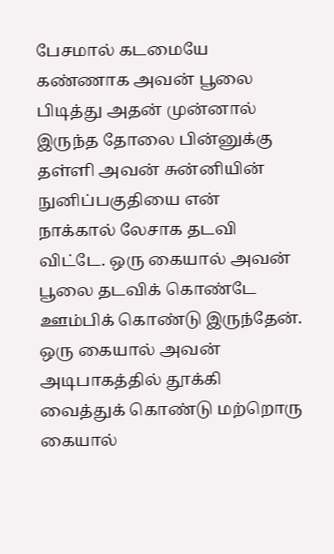பேசமால் கடமையே கண்ணாக அவன் பூலை பிடித்து அதன் முன்னால் இருந்த தோலை பின்னுக்கு தள்ளி அவன் சுன்னியின் நுனிப்பகுதியை என் நாக்கால் லேசாக தடவி விட்டே. ஒரு கையால் அவன் பூலை தடவிக் கொண்டே ஊம்பிக் கொண்டு இருந்தேன். ஒரு கையால் அவன் அடிபாகத்தில் தூக்கி வைத்துக் கொண்டு மற்றொரு கையால்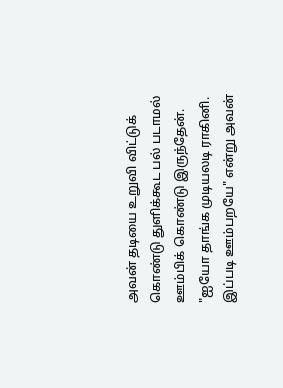அவன் தடியை உறுவி விட்டுக் கொண்டு துளிக்கூட பல் படாமல் ஊம்பிக் கொண்டு இருந்தேன்.
"ஐயோ தாங்க முடியலடி ராகினி. இப்படி ஊம்பறயே" என்று அவன்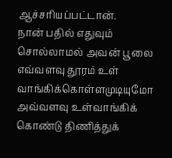ஆச்சரியப்பட்டான்.
நான் பதில் எதுவும் சொல்லாமல் அவன் பூலை எவ்வளவு தூரம் உள் வாங்கிக்கொள்ளமுடியுமோ அவ்வளவு உள்வாங்கிக் கொண்டு திணித்துக்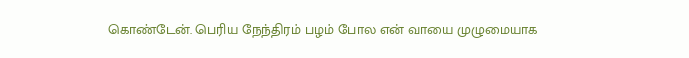கொண்டேன். பெரிய நேந்திரம் பழம் போல என் வாயை முழுமையாக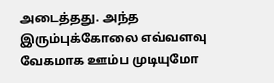அடைத்தது. அந்த இரும்புக்கோலை எவ்வளவு வேகமாக ஊம்ப முடியுமோ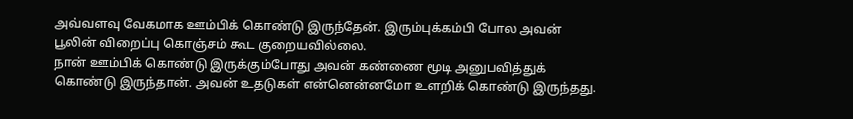அவ்வளவு வேகமாக ஊம்பிக் கொண்டு இருந்தேன். இரும்புக்கம்பி போல அவன் பூலின் விறைப்பு கொஞ்சம் கூட குறையவில்லை.
நான் ஊம்பிக் கொண்டு இருக்கும்போது அவன் கண்ணை மூடி அனுபவித்துக் கொண்டு இருந்தான். அவன் உதடுகள் என்னென்னமோ உளறிக் கொண்டு இருந்தது.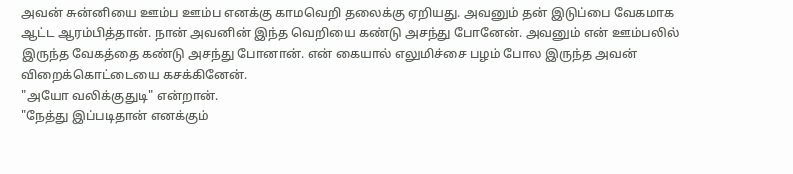அவன் சுன்னியை ஊம்ப ஊம்ப எனக்கு காமவெறி தலைக்கு ஏறியது. அவனும் தன் இடுப்பை வேகமாக ஆட்ட ஆரம்பித்தான். நான் அவனின் இந்த வெறியை கண்டு அசந்து போனேன். அவனும் என் ஊம்பலில் இருந்த வேகத்தை கண்டு அசந்து போனான். என் கையால் எலுமிச்சை பழம் போல இருந்த அவன் விறைக்கொட்டையை கசக்கினேன்.
"அயோ வலிக்குதுடி" என்றான்.
"நேத்து இப்படிதான் எனக்கும்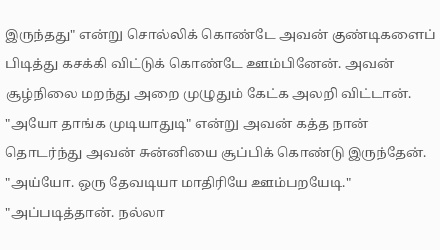இருந்தது" என்று சொல்லிக் கொண்டே அவன் குண்டிகளைப் பிடித்து கசக்கி விட்டுக் கொண்டே ஊம்பினேன். அவன் சூழ்நிலை மறந்து அறை முழுதும் கேட்க அலறி விட்டான்.
"அயோ தாங்க முடியாதுடி" என்று அவன் கத்த நான் தொடர்ந்து அவன் சுன்னியை சூப்பிக் கொண்டு இருந்தேன்.
"அய்யோ. ஒரு தேவடியா மாதிரியே ஊம்பறயேடி."
"அப்படித்தான். நல்லா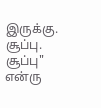இருக்கு. சூப்பு. சூப்பு" என்ரு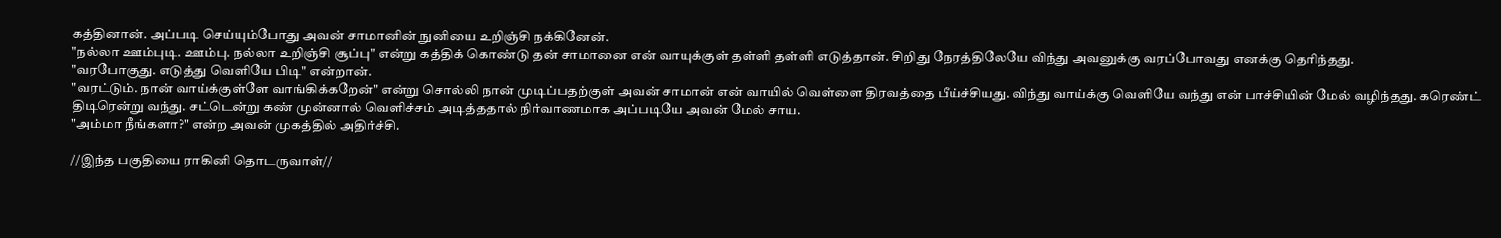கத்தினான். அப்படி செய்யும்போது அவன் சாமானின் நுனியை உறிஞ்சி நக்கினேன்.
"நல்லா ஊம்புடி. ஊம்பு. நல்லா உறிஞ்சி சூப்பு" என்று கத்திக் கொண்டு தன் சாமானை என் வாயுக்குள் தள்ளி தள்ளி எடுத்தான். சிறிது நேரத்திலேயே விந்து அவனுக்கு வரப்போவது எனக்கு தெரிந்தது.
"வரபோகுது. எடுத்து வெளியே பிடி" என்றான்.
"வரட்டும். நான் வாய்க்குள்ளே வாங்கிக்கறேன்" என்று சொல்லி நான் முடிப்பதற்குள் அவன் சாமான் என் வாயில் வெள்ளை திரவத்தை பீய்ச்சியது. விந்து வாய்க்கு வெளியே வந்து என் பாச்சியின் மேல் வழிந்தது. கரெண்ட் திடிரென்று வந்து. சட்டென்று கண் முன்னால் வெளிச்சம் அடித்ததால் நிர்வாணமாக அப்படியே அவன் மேல் சாய.
"அம்மா நீங்களா?" என்ற அவன் முகத்தில் அதிர்ச்சி.

//இந்த பகுதியை ராகினி தொடருவாள்//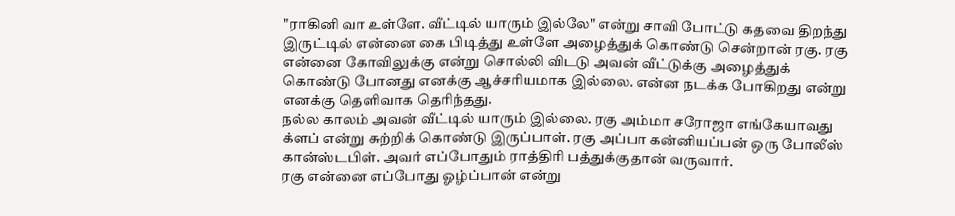"ராகினி வா உள்ளே. வீட்டில் யாரும் இல்லே" என்று சாவி போட்டு கதவை திறந்து இருட்டில் என்னை கை பிடித்து உள்ளே அழைத்துக் கொண்டு சென்றான் ரகு. ரகு என்னை கோவிலுக்கு என்று சொல்லி விடடு அவன் வீட்டுக்கு அழைத்துக் கொண்டு போனது எனக்கு ஆச்சரியமாக இல்லை. என்ன நடக்க போகிறது என்று எனக்கு தெளிவாக தெரிந்தது.
நல்ல காலம் அவன் வீட்டில் யாரும் இல்லை. ரகு அம்மா சரோஜா எங்கேயாவது க்ளப் என்று சுற்றிக் கொண்டு இருப்பாள். ரகு அப்பா கன்னியப்பன் ஒரு போலீஸ் கான்ஸ்டபிள். அவர் எப்போதும் ராத்திரி பத்துக்குதான் வருவார்.
ரகு என்னை எப்போது ஓழ்ப்பான் என்று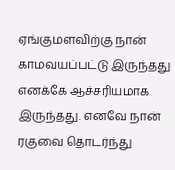ஏங்குமளவிற்கு நான் காமவயப்பட்டு இருந்தது எனக்கே ஆச்சரியமாக இருந்தது. எனவே நான் ரகுவை தொடர்ந்து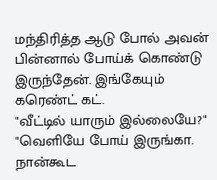மந்திரித்த ஆடு போல் அவன் பின்னால் போய்க் கொண்டு இருந்தேன். இங்கேயும் கரெண்ட் கட்.
"வீட்டில் யாரும் இல்லையே?"
"வெளியே போய் இருங்கா. நான்கூட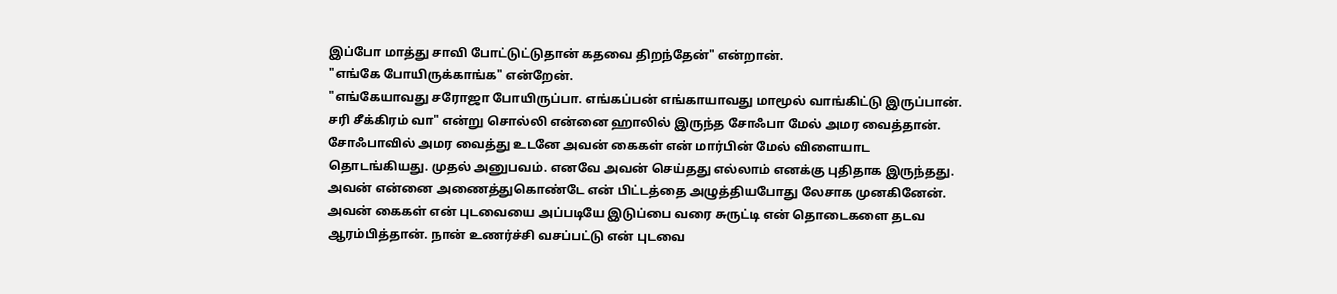இப்போ மாத்து சாவி போட்டுட்டுதான் கதவை திறந்தேன்" என்றான்.
"எங்கே போயிருக்காங்க" என்றேன்.
"எங்கேயாவது சரோஜா போயிருப்பா. எங்கப்பன் எங்காயாவது மாமூல் வாங்கிட்டு இருப்பான். சரி சீக்கிரம் வா" என்று சொல்லி என்னை ஹாலில் இருந்த சோஃபா மேல் அமர வைத்தான். சோஃபாவில் அமர வைத்து உடனே அவன் கைகள் என் மார்பின் மேல் விளையாட தொடங்கியது. முதல் அனுபவம். எனவே அவன் செய்தது எல்லாம் எனக்கு புதிதாக இருந்தது.
அவன் என்னை அணைத்துகொண்டே என் பிட்டத்தை அழுத்தியபோது லேசாக முனகினேன். அவன் கைகள் என் புடவையை அப்படியே இடுப்பை வரை சுருட்டி என் தொடைகளை தடவ ஆரம்பித்தான். நான் உணர்ச்சி வசப்பட்டு என் புடவை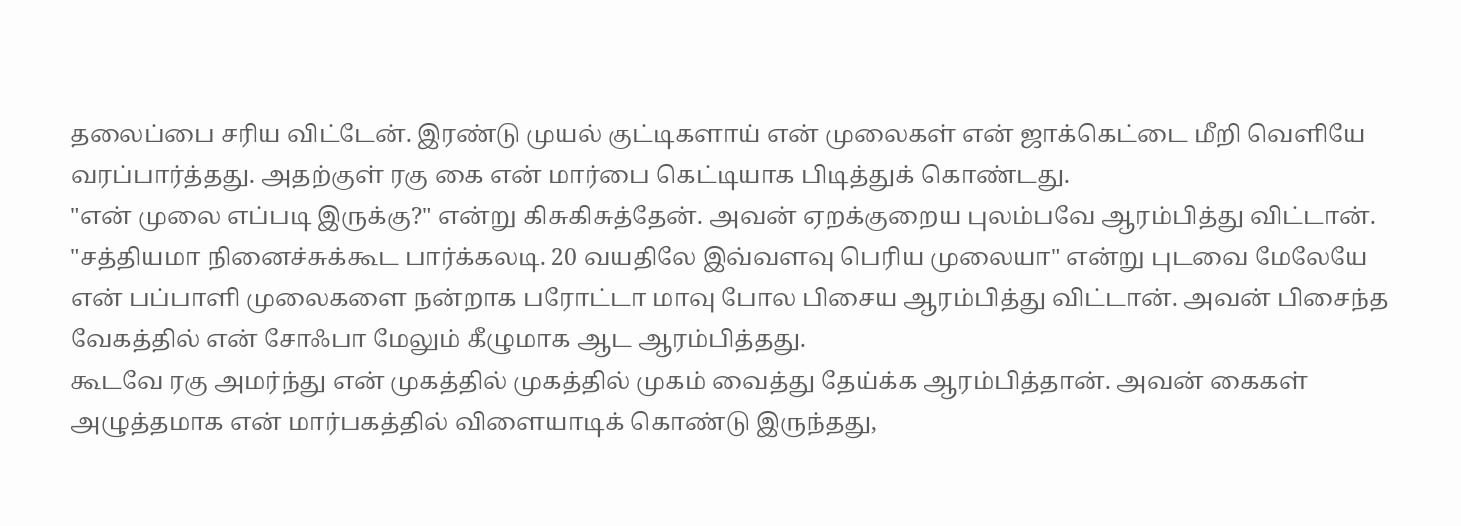தலைப்பை சரிய விட்டேன். இரண்டு முயல் குட்டிகளாய் என் முலைகள் என் ஜாக்கெட்டை மீறி வெளியே வரப்பார்த்தது. அதற்குள் ரகு கை என் மார்பை கெட்டியாக பிடித்துக் கொண்டது.
"என் முலை எப்படி இருக்கு?" என்று கிசுகிசுத்தேன். அவன் ஏறக்குறைய புலம்பவே ஆரம்பித்து விட்டான்.
"சத்தியமா நினைச்சுக்கூட பார்க்கலடி. 20 வயதிலே இவ்வளவு பெரிய முலையா" என்று புடவை மேலேயே என் பப்பாளி முலைகளை நன்றாக பரோட்டா மாவு போல பிசைய ஆரம்பித்து விட்டான். அவன் பிசைந்த வேகத்தில் என் சோஃபா மேலும் கீழுமாக ஆட ஆரம்பித்தது.
கூடவே ரகு அமர்ந்து என் முகத்தில் முகத்தில் முகம் வைத்து தேய்க்க ஆரம்பித்தான். அவன் கைகள் அழுத்தமாக என் மார்பகத்தில் விளையாடிக் கொண்டு இருந்தது,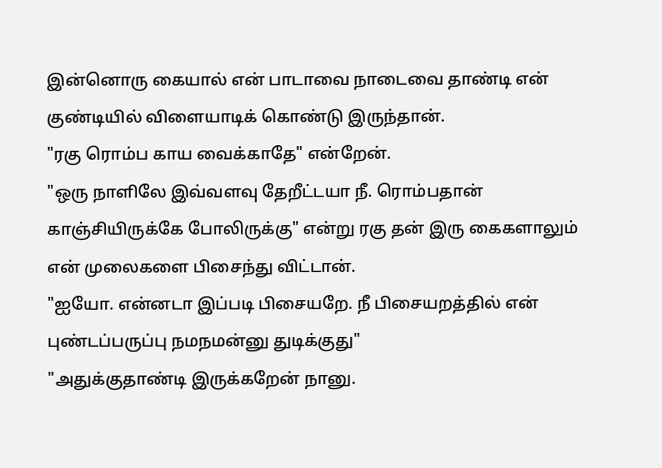இன்னொரு கையால் என் பாடாவை நாடைவை தாண்டி என் குண்டியில் விளையாடிக் கொண்டு இருந்தான்.
"ரகு ரொம்ப காய வைக்காதே" என்றேன்.
"ஒரு நாளிலே இவ்வளவு தேறீட்டயா நீ. ரொம்பதான் காஞ்சியிருக்கே போலிருக்கு" என்று ரகு தன் இரு கைகளாலும் என் முலைகளை பிசைந்து விட்டான்.
"ஐயோ. என்னடா இப்படி பிசையறே. நீ பிசையறத்தில் என் புண்டப்பருப்பு நமநமன்னு துடிக்குது"
"அதுக்குதாண்டி இருக்கறேன் நானு.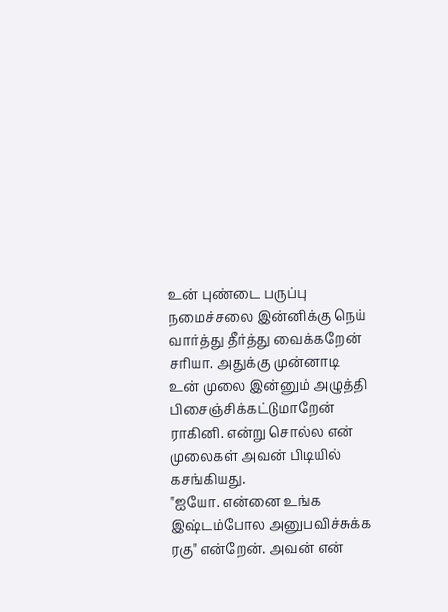உன் புண்டை பருப்பு நமைச்சலை இன்னிக்கு நெய் வார்த்து தீர்த்து வைக்கறேன் சரியா. அதுக்கு முன்னாடி உன் முலை இன்னும் அழுத்தி பிசைஞ்சிக்கட்டுமாறேன் ராகினி. என்று சொல்ல என் முலைகள் அவன் பிடியில் கசங்கியது.
"ஐயோ. என்னை உங்க இஷ்டம்போல அனுபவிச்சுக்க ரகு" என்றேன். அவன் என்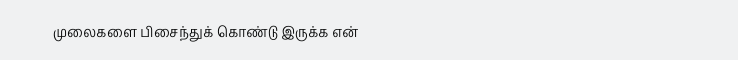முலைகளை பிசைந்துக் கொண்டு இருக்க என்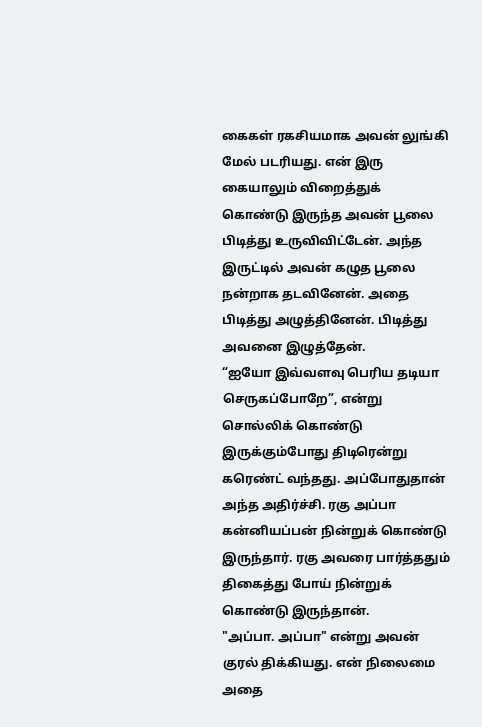கைகள் ரகசியமாக அவன் லுங்கி மேல் படரியது. என் இரு கையாலும் விறைத்துக் கொண்டு இருந்த அவன் பூலை பிடித்து உருவிவிட்டேன். அந்த இருட்டில் அவன் கழுத பூலை நன்றாக தடவினேன். அதை பிடித்து அழுத்தினேன். பிடித்து அவனை இழுத்தேன்.
“ஐயோ இவ்வளவு பெரிய தடியா செருகப்போறே”, என்று சொல்லிக் கொண்டு இருக்கும்போது திடிரென்று கரெண்ட் வந்தது. அப்போதுதான் அந்த அதிர்ச்சி. ரகு அப்பா கன்னியப்பன் நின்றுக் கொண்டு இருந்தார். ரகு அவரை பார்த்ததும் திகைத்து போய் நின்றுக் கொண்டு இருந்தான்.
"அப்பா. அப்பா" என்று அவன் குரல் திக்கியது. என் நிலைமை அதை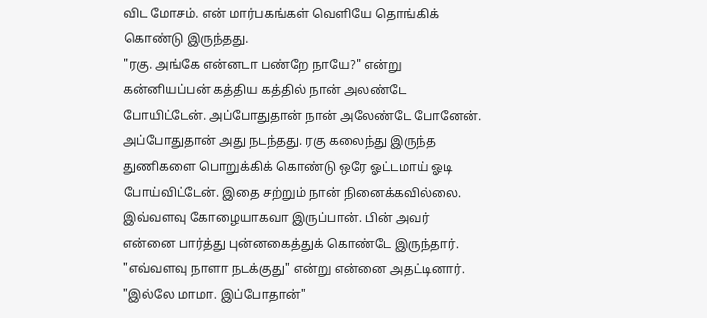விட மோசம். என் மார்பகங்கள் வெளியே தொங்கிக் கொண்டு இருந்தது.
"ரகு. அங்கே என்னடா பண்றே நாயே?" என்று கன்னியப்பன் கத்திய கத்தில் நான் அலண்டே போயிட்டேன். அப்போதுதான் நான் அலேண்டே போனேன். அப்போதுதான் அது நடந்தது. ரகு கலைந்து இருந்த துணிகளை பொறுக்கிக் கொண்டு ஒரே ஓட்டமாய் ஓடி போய்விட்டேன். இதை சற்றும் நான் நினைக்கவில்லை. இவ்வளவு கோழையாகவா இருப்பான். பின் அவர் என்னை பார்த்து புன்னகைத்துக் கொண்டே இருந்தார்.
"எவ்வளவு நாளா நடக்குது" என்று என்னை அதட்டினார்.
"இல்லே மாமா. இப்போதான்"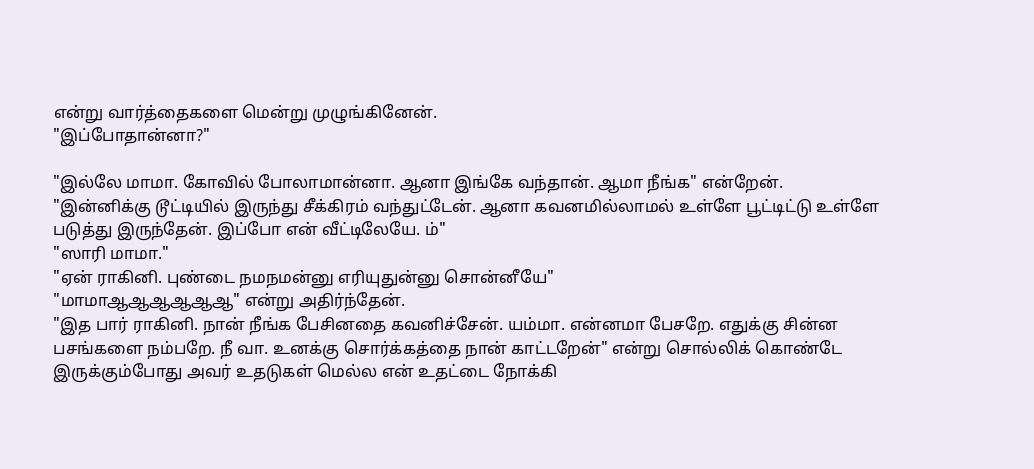என்று வார்த்தைகளை மென்று முழுங்கினேன்.
"இப்போதான்னா?"

"இல்லே மாமா. கோவில் போலாமான்னா. ஆனா இங்கே வந்தான். ஆமா நீங்க" என்றேன்.
"இன்னிக்கு டூட்டியில் இருந்து சீக்கிரம் வந்துட்டேன். ஆனா கவனமில்லாமல் உள்ளே பூட்டிட்டு உள்ளே படுத்து இருந்தேன். இப்போ என் வீட்டிலேயே. ம்"
"ஸாரி மாமா."
"ஏன் ராகினி. புண்டை நமநமன்னு எரியுதுன்னு சொன்னீயே"
"மாமாஆஆஆஆஆஆ" என்று அதிர்ந்தேன்.
"இத பார் ராகினி. நான் நீங்க பேசினதை கவனிச்சேன். யம்மா. என்னமா பேசறே. எதுக்கு சின்ன பசங்களை நம்பறே. நீ வா. உனக்கு சொர்க்கத்தை நான் காட்டறேன்" என்று சொல்லிக் கொண்டே இருக்கும்போது அவர் உதடுகள் மெல்ல என் உதட்டை நோக்கி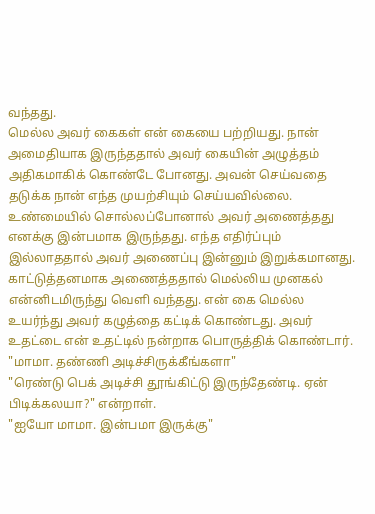வந்தது.
மெல்ல அவர் கைகள் என் கையை பற்றியது. நான் அமைதியாக இருந்ததால் அவர் கையின் அழுத்தம் அதிகமாகிக் கொண்டே போனது. அவன் செய்வதை தடுக்க நான் எந்த முயற்சியும் செய்யவில்லை. உண்மையில் சொல்லப்போனால் அவர் அணைத்தது எனக்கு இன்பமாக இருந்தது. எந்த எதிர்ப்பும் இல்லாததால் அவர் அணைப்பு இன்னும் இறுக்கமானது.
காட்டுத்தனமாக அணைத்ததால் மெல்லிய முனகல் என்னிடமிருந்து வெளி வந்தது. என் கை மெல்ல உயர்ந்து அவர் கழுத்தை கட்டிக் கொண்டது. அவர் உதட்டை என் உதட்டில் நன்றாக பொருத்திக் கொண்டார்.
"மாமா. தண்ணி அடிச்சிருக்கீங்களா"
"ரெண்டு பெக் அடிச்சி தூங்கிட்டு இருந்தேண்டி. ஏன் பிடிக்கலயா?" என்றாள்.
"ஐயோ மாமா. இன்பமா இருக்கு"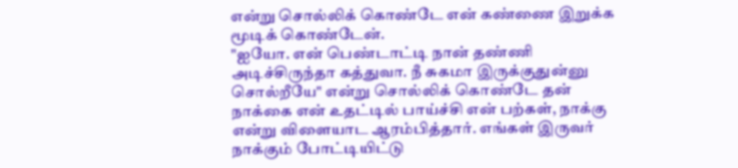என்று சொல்லிக் கொண்டே என் கண்ணை இறுக்க மூடிக் கொண்டேன்.
"ஐயோ. என் பெண்டாட்டி நான் தண்ணி அடிச்சிருந்தா கத்துவா. நீ சுகமா இருக்குதுன்னு சொல்றீயே" என்று சொல்லிக் கொண்டே தன் நாக்கை என் உதட்டில் பாய்ச்சி என் பற்கள், நாக்கு என்று விளையாட ஆரம்பித்தார். எங்கள் இருவர் நாக்கும் போட்டியிட்டு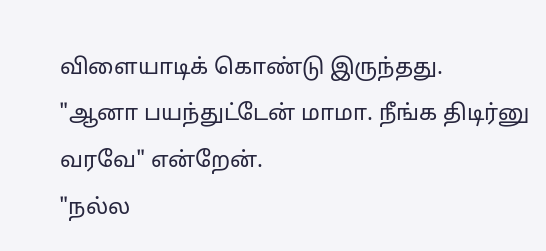விளையாடிக் கொண்டு இருந்தது.
"ஆனா பயந்துட்டேன் மாமா. நீங்க திடிர்னு வரவே" என்றேன்.
"நல்ல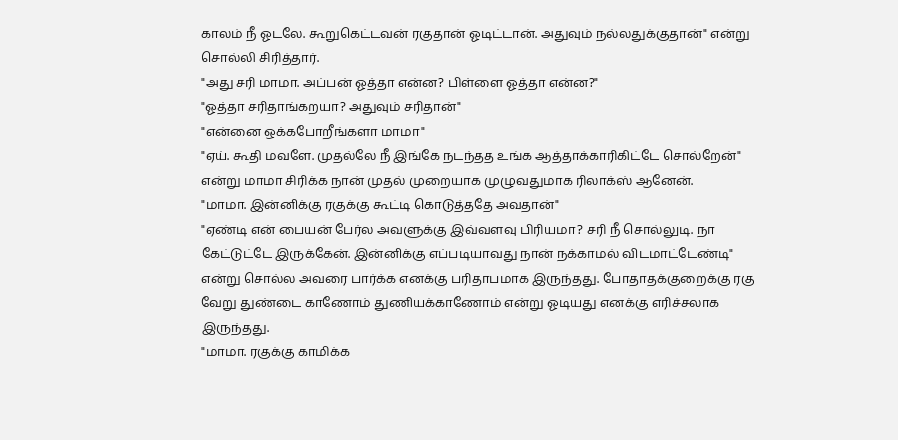காலம் நீ ஓடலே. கூறுகெட்டவன் ரகுதான் ஓடிட்டான். அதுவும் நல்லதுக்குதான்" என்று சொல்லி சிரித்தார்.
"அது சரி மாமா. அப்பன் ஓத்தா என்ன? பிள்ளை ஓத்தா என்ன?"
"ஓத்தா சரிதாங்கறயா? அதுவும் சரிதான்"
"என்னை ஒக்கபோறீங்களா மாமா"
"ஏய். கூதி மவளே. முதல்லே நீ இங்கே நடந்தத உங்க ஆத்தாக்காரிகிட்டே சொல்றேன்" என்று மாமா சிரிக்க நான் முதல் முறையாக முழுவதுமாக ரிலாக்ஸ் ஆனேன்.
"மாமா. இன்னிக்கு ரகுக்கு கூட்டி கொடுத்ததே அவதான்"
"ஏண்டி என் பையன் பேர்ல அவளுக்கு இவ்வளவு பிரியமா? சரி நீ சொல்லுடி. நா கேட்டுட்டே இருக்கேன். இன்னிக்கு எப்படியாவது நான் நக்காமல் விடமாட்டேண்டி" என்று சொல்ல அவரை பார்க்க எனக்கு பரிதாபமாக இருந்தது. போதாதக்குறைக்கு ரகு வேறு துண்டை காணோம் துணியக்காணோம் என்று ஓடியது எனக்கு எரிச்சலாக இருந்தது.
"மாமா. ரகுக்கு காமிக்க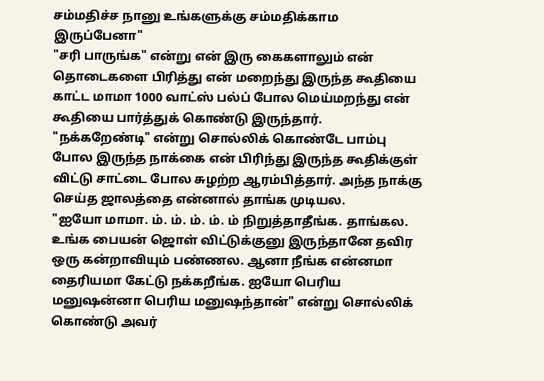சம்மதிச்ச நானு உங்களுக்கு சம்மதிக்காம இருப்பேனா"
"சரி பாருங்க" என்று என் இரு கைகளாலும் என் தொடைகளை பிரித்து என் மறைந்து இருந்த கூதியை காட்ட மாமா 1000 வாட்ஸ் பல்ப் போல மெய்மறந்து என் கூதியை பார்த்துக் கொண்டு இருந்தார்.
"நக்கறேண்டி" என்று சொல்லிக் கொண்டே பாம்பு போல இருந்த நாக்கை என் பிரிந்து இருந்த கூதிக்குள் விட்டு சாட்டை போல சுழற்ற ஆரம்பித்தார். அந்த நாக்கு செய்த ஜாலத்தை என்னால் தாங்க முடியல.
"ஐயோ மாமா. ம். ம். ம். ம். ம் நிறுத்தாதீங்க. தாங்கல. உங்க பையன் ஜொள் விட்டுக்குனு இருந்தானே தவிர ஒரு கன்றாவியும் பண்ணல. ஆனா நீங்க என்னமா தைரியமா கேட்டு நக்கறீங்க. ஐயோ பெரிய மனுஷன்னா பெரிய மனுஷந்தான்" என்று சொல்லிக் கொண்டு அவர்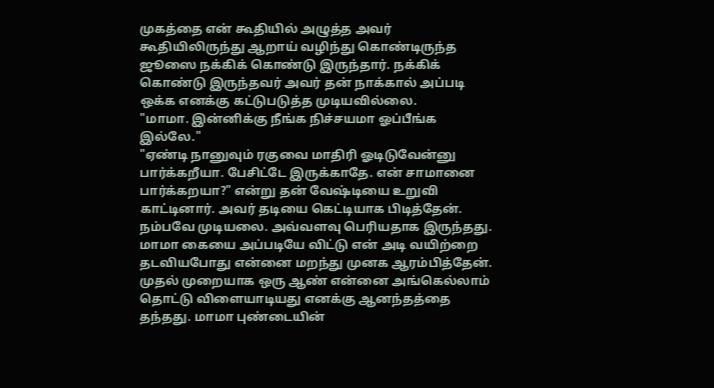முகத்தை என் கூதியில் அழுத்த அவர் கூதியிலிருந்து ஆறாய் வழிந்து கொண்டிருந்த ஜூஸை நக்கிக் கொண்டு இருந்தார். நக்கிக் கொண்டு இருந்தவர் அவர் தன் நாக்கால் அப்படி ஒக்க எனக்கு கட்டுபடுத்த முடியவில்லை.
"மாமா. இன்னிக்கு நீங்க நிச்சயமா ஓப்பீங்க இல்லே."
"ஏண்டி நானுவும் ரகுவை மாதிரி ஓடிடுவேன்னு பார்க்கறீயா. பேசிட்டே இருக்காதே. என் சாமானை பார்க்கறயா?" என்று தன் வேஷ்டியை உறுவி காட்டினார். அவர் தடியை கெட்டியாக பிடித்தேன். நம்பவே முடியலை. அவ்வளவு பெரியதாக இருந்தது. மாமா கையை அப்படியே விட்டு என் அடி வயிற்றை தடவியபோது என்னை மறந்து முனக ஆரம்பித்தேன். முதல் முறையாக ஒரு ஆண் என்னை அங்கெல்லாம் தொட்டு விளையாடியது எனக்கு ஆனந்தத்தை தந்தது. மாமா புண்டையின்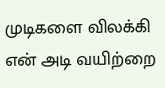முடிகளை விலக்கி என் அடி வயிற்றை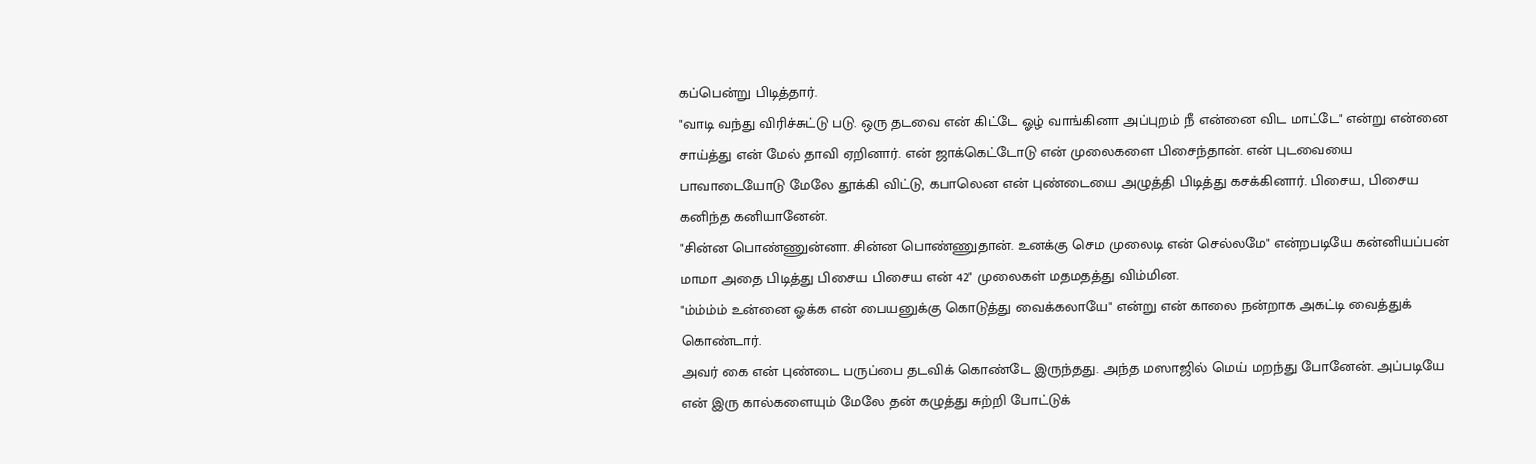கப்பென்று பிடித்தார்.
"வாடி வந்து விரிச்சுட்டு படு. ஒரு தடவை என் கிட்டே ஓழ் வாங்கினா அப்புறம் நீ என்னை விட மாட்டே" என்று என்னை சாய்த்து என் மேல் தாவி ஏறினார். என் ஜாக்கெட்டோடு என் முலைகளை பிசைந்தான். என் புடவையை பாவாடையோடு மேலே தூக்கி விட்டு, கபாலென என் புண்டையை அழுத்தி பிடித்து கசக்கினார். பிசைய, பிசைய கனிந்த கனியானேன்.
"சின்ன பொண்ணுன்னா. சின்ன பொண்ணுதான். உனக்கு செம முலைடி என் செல்லமே" என்றபடியே கன்னியப்பன் மாமா அதை பிடித்து பிசைய பிசைய என் 42" முலைகள் மதமதத்து விம்மின.
"ம்ம்ம்ம் உன்னை ஓக்க என் பையனுக்கு கொடுத்து வைக்கலாயே" என்று என் காலை நன்றாக அகட்டி வைத்துக் கொண்டார்.
அவர் கை என் புண்டை பருப்பை தடவிக் கொண்டே இருந்தது. அந்த மஸாஜில் மெய் மறந்து போனேன். அப்படியே என் இரு கால்களையும் மேலே தன் கழுத்து சுற்றி போட்டுக்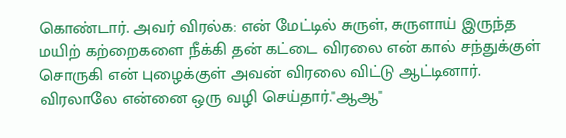கொண்டார். அவர் விரல்க: என் மேட்டில் சுருள், சுருளாய் இருந்த மயிற் கற்றைகளை நீக்கி தன் கட்டை விரலை என் கால் சந்துக்குள் சொருகி என் புழைக்குள் அவன் விரலை விட்டு ஆட்டினார். விரலாலே என்னை ஒரு வழி செய்தார்."ஆஆ"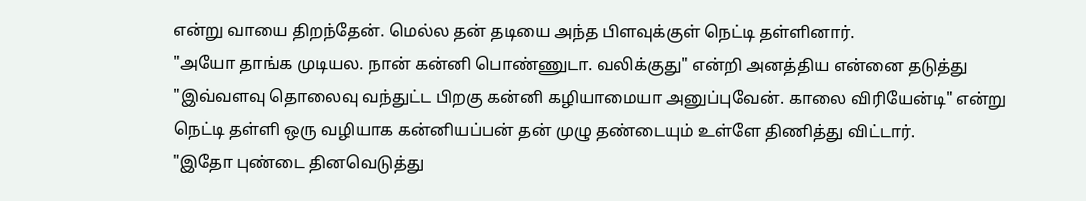என்று வாயை திறந்தேன். மெல்ல தன் தடியை அந்த பிளவுக்குள் நெட்டி தள்ளினார்.
"அயோ தாங்க முடியல. நான் கன்னி பொண்ணுடா. வலிக்குது" என்றி அனத்திய என்னை தடுத்து
"இவ்வளவு தொலைவு வந்துட்ட பிறகு கன்னி கழியாமையா அனுப்புவேன். காலை விரியேன்டி" என்று நெட்டி தள்ளி ஒரு வழியாக கன்னியப்பன் தன் முழு தண்டையும் உள்ளே திணித்து விட்டார்.
"இதோ புண்டை தினவெடுத்து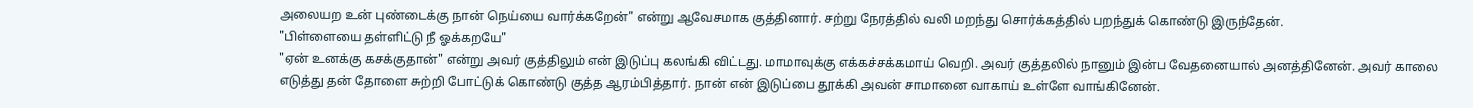அலையற உன் புண்டைக்கு நான் நெய்யை வார்க்கறேன்" என்று ஆவேசமாக குத்தினார். சற்று நேரத்தில் வலி மறந்து சொர்க்கத்தில் பறந்துக் கொண்டு இருந்தேன்.
"பிள்ளையை தள்ளிட்டு நீ ஓக்கறயே"
"ஏன் உனக்கு கசக்குதான்" என்று அவர் குத்திலும் என் இடுப்பு கலங்கி விட்டது. மாமாவுக்கு எக்கச்சக்கமாய் வெறி. அவர் குத்தலில் நானும் இன்ப வேதனையால் அனத்தினேன். அவர் காலை எடுத்து தன் தோளை சுற்றி போட்டுக் கொண்டு குத்த ஆரம்பித்தார். நான் என் இடுப்பை தூக்கி அவன் சாமானை வாகாய் உள்ளே வாங்கினேன்.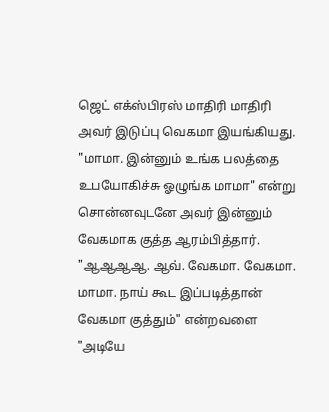ஜெட் எக்ஸ்பிரஸ் மாதிரி மாதிரி அவர் இடுப்பு வெகமா இயங்கியது.
"மாமா. இன்னும் உங்க பலத்தை உபயோகிச்சு ஓழுங்க மாமா" என்று சொன்னவுடனே அவர் இன்னும் வேகமாக குத்த ஆரம்பித்தார்.
"ஆஆஆஆ. ஆவ். வேகமா. வேகமா. மாமா. நாய் கூட இப்படித்தான் வேகமா குத்தும்" என்றவளை
"அடியே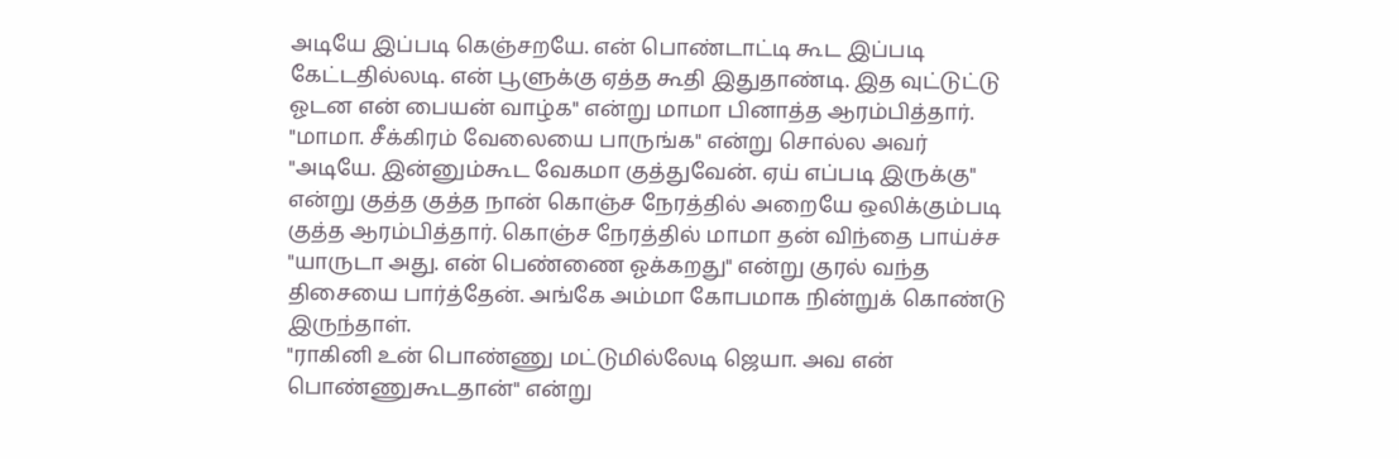அடியே இப்படி கெஞ்சறயே. என் பொண்டாட்டி கூட இப்படி கேட்டதில்லடி. என் பூளுக்கு ஏத்த கூதி இதுதாண்டி. இத வுட்டுட்டு ஓடன என் பையன் வாழ்க" என்று மாமா பினாத்த ஆரம்பித்தார்.
"மாமா. சீக்கிரம் வேலையை பாருங்க" என்று சொல்ல அவர்
"அடியே. இன்னும்கூட வேகமா குத்துவேன். ஏய் எப்படி இருக்கு" என்று குத்த குத்த நான் கொஞ்ச நேரத்தில் அறையே ஒலிக்கும்படி குத்த ஆரம்பித்தார். கொஞ்ச நேரத்தில் மாமா தன் விந்தை பாய்ச்ச
"யாருடா அது. என் பெண்ணை ஓக்கறது" என்று குரல் வந்த திசையை பார்த்தேன். அங்கே அம்மா கோபமாக நின்றுக் கொண்டு இருந்தாள்.
"ராகினி உன் பொண்ணு மட்டுமில்லேடி ஜெயா. அவ என் பொண்ணுகூடதான்" என்று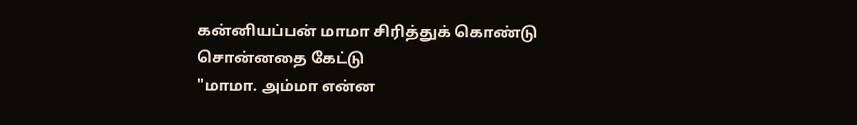கன்னியப்பன் மாமா சிரித்துக் கொண்டு சொன்னதை கேட்டு
"மாமா. அம்மா என்ன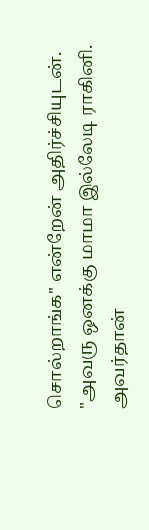சொல்றாங்க" என்றேன் அதிர்ச்சியுடன்.
"அவரு ஒனக்கு மாமா இல்லேடி ராகினி. அவர்தான்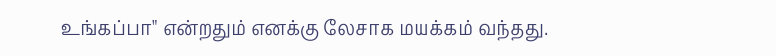உங்கப்பா" என்றதும் எனக்கு லேசாக மயக்கம் வந்தது.